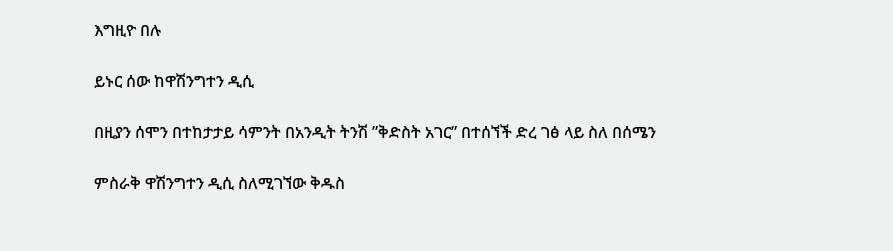እግዚዮ በሉ

ይኑር ሰው ከዋሽንግተን ዲሲ

በዚያን ሰሞን በተከታታይ ሳምንት በአንዲት ትንሽ ”ቅድስት አገር” በተሰኘች ድረ ገፅ ላይ ስለ በሰሜን

ምስራቅ ዋሽንግተን ዲሲ ስለሚገኘው ቅዱስ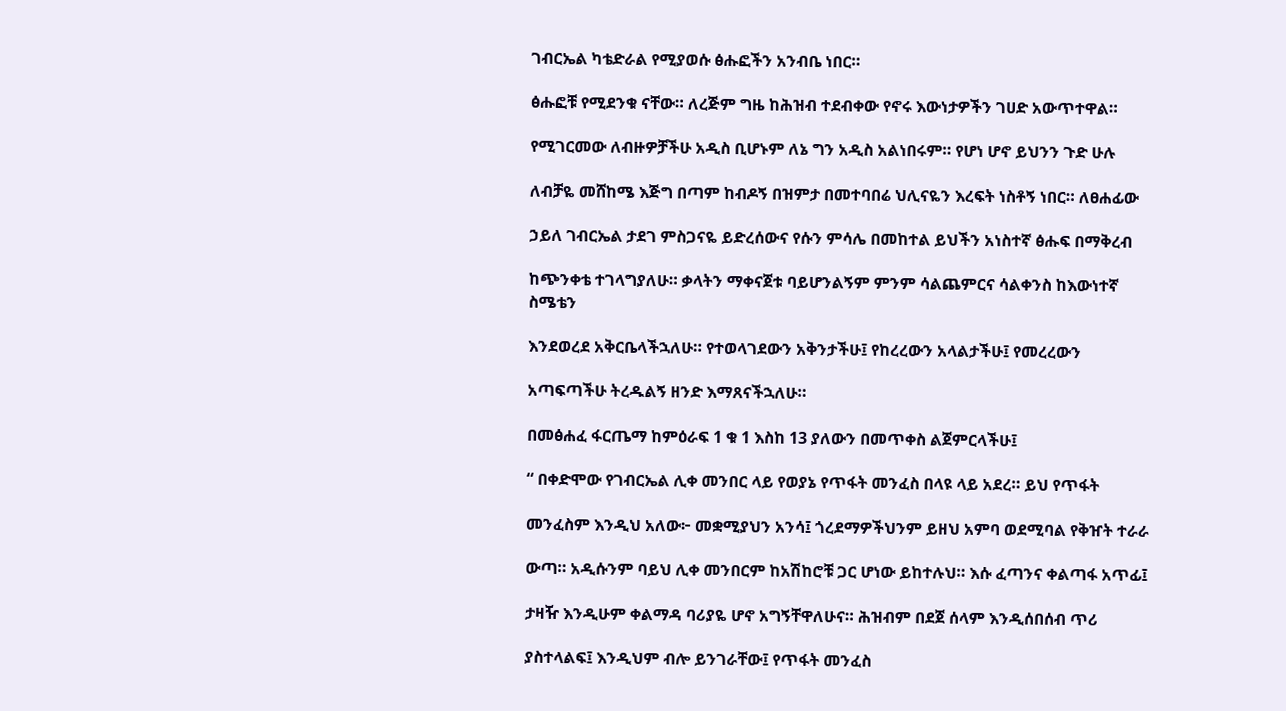ገብርኤል ካቴድራል የሚያወሱ ፅሑፎችን አንብቤ ነበር።

ፅሑፎቹ የሚደንቁ ናቸው። ለረጅም ግዜ ከሕዝብ ተደብቀው የኖሩ እውነታዎችን ገሀድ አውጥተዋል።

የሚገርመው ለብዙዎቻችሁ አዲስ ቢሆኑም ለኔ ግን አዲስ አልነበሩም። የሆነ ሆኖ ይህንን ጉድ ሁሉ

ለብቻዬ መሸከሜ እጅግ በጣም ከብዶኝ በዝምታ በመተባበሬ ህሊናዬን እረፍት ነስቶኝ ነበር። ለፀሐፊው

ኃይለ ገብርኤል ታደገ ምስጋናዬ ይድረሰውና የሱን ምሳሌ በመከተል ይህችን አነስተኛ ፅሑፍ በማቅረብ

ከጭንቀቴ ተገላግያለሁ። ቃላትን ማቀናጀቱ ባይሆንልኝም ምንም ሳልጨምርና ሳልቀንስ ከእውነተኛ ስሜቴን

እንደወረደ አቅርቤላችኋለሁ። የተወላገደውን አቅንታችሁ፤ የከረረውን አላልታችሁ፤ የመረረውን

አጣፍጣችሁ ትረዱልኝ ዘንድ እማጸናችኋለሁ።

በመፅሐፈ ፋርጤማ ከምዕራፍ 1 ቁ 1 እስከ 13 ያለውን በመጥቀስ ልጀምርላችሁ፤

“ በቀድሞው የገብርኤል ሊቀ መንበር ላይ የወያኔ የጥፋት መንፈስ በላዩ ላይ አደረ። ይህ የጥፋት

መንፈስም እንዲህ አለው፦ መቋሚያህን አንሳ፤ ጎረደማዎችህንም ይዘህ አምባ ወደሚባል የቅዠት ተራራ

ውጣ። አዲሱንም ባይህ ሊቀ መንበርም ከአሽከሮቹ ጋር ሆነው ይከተሉህ። እሱ ፈጣንና ቀልጣፋ አጥፊ፤

ታዛዥ እንዲሁም ቀልማዳ ባሪያዬ ሆኖ አግኝቸዋለሁና። ሕዝብም በደጀ ሰላም እንዲሰበሰብ ጥሪ

ያስተላልፍ፤ እንዲህም ብሎ ይንገራቸው፤ የጥፋት መንፈስ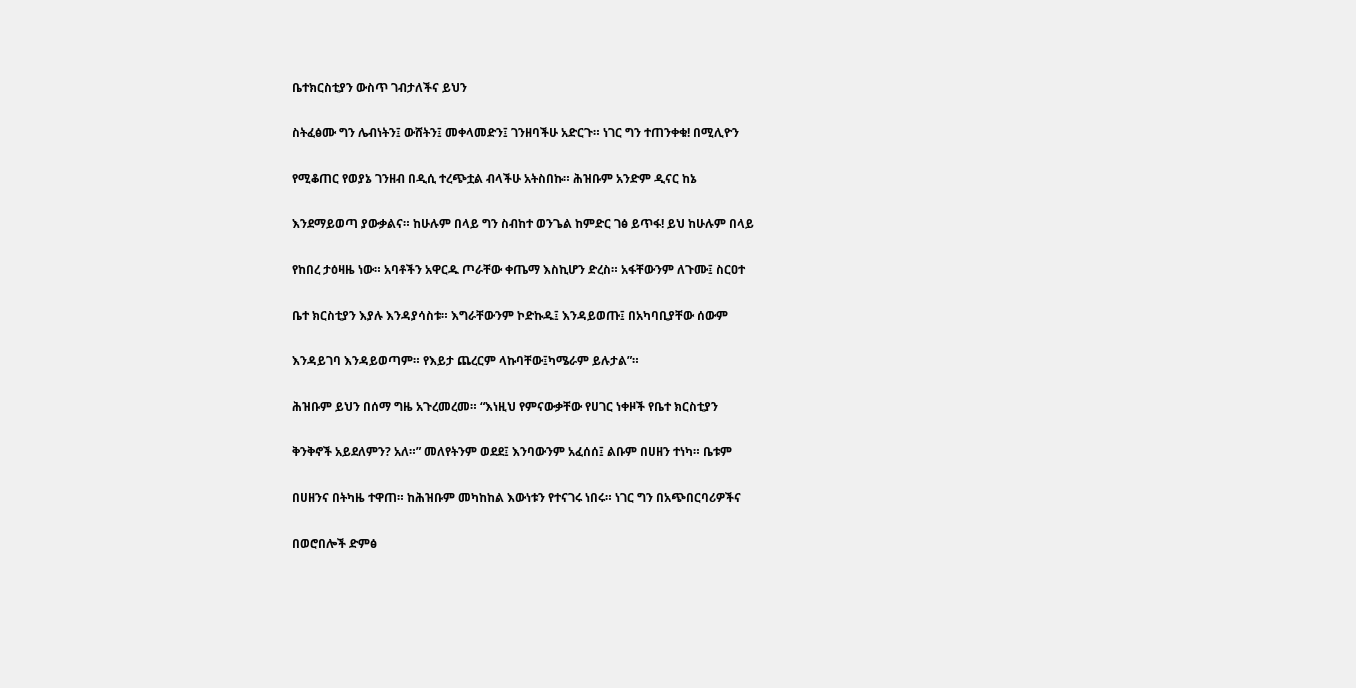ቤተክርስቲያን ውስጥ ገብታለችና ይህን

ስትፈፅሙ ግን ሌብነትን፤ ውሸትን፤ መቀላመድን፤ ገንዘባችሁ አድርጉ። ነገር ግን ተጠንቀቁ! በሚሊዮን

የሚቆጠር የወያኔ ገንዘብ በዲሲ ተረጭቷል ብላችሁ አትስበኩ። ሕዝቡም አንድም ዲናር ከኔ

እንደማይወጣ ያውቃልና። ከሁሉም በላይ ግን ስብከተ ወንጌል ከምድር ገፅ ይጥፋ! ይህ ከሁሉም በላይ

የከበረ ታዕዛዜ ነው። አባቶችን አዋርዱ ጦራቸው ቀጤማ እስኪሆን ድረስ። አፋቸውንም ለጉሙ፤ ስርዐተ

ቤተ ክርስቲያን እያሉ እንዳያሳስቱ። እግራቸውንም ኮድኩዱ፤ እንዳይወጡ፤ በአካባቢያቸው ሰውም

እንዳይገባ እንዳይወጣም። የእይታ ጨረርም ላኩባቸው፤ካሜራም ይሉታል”።

ሕዝቡም ይህን በሰማ ግዜ አጉረመረመ። “እነዚህ የምናውቃቸው የሀገር ነቀዞች የቤተ ክርስቲያን

ቅንቅኖች አይደለምን? አለ።” መለየትንም ወደደ፤ እንባውንም አፈሰሰ፤ ልቡም በሀዘን ተነካ። ቤቱም

በሀዘንና በትካዜ ተዋጠ። ከሕዝቡም መካከከል እውነቱን የተናገሩ ነበሩ። ነገር ግን በአጭበርባሪዎችና

በወሮበሎች ድምፅ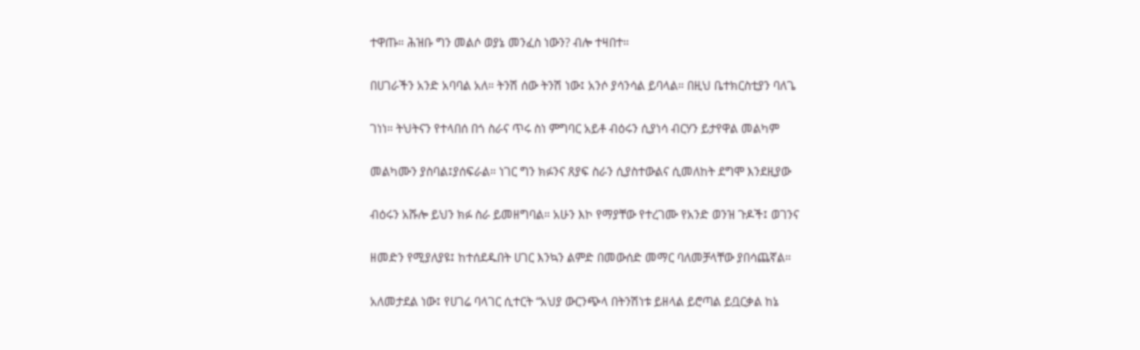ተዋጡ። ሕዝቡ ግን መልሶ ወያኔ መንፈስ ነውን? ብሎ ተዛበተ።

በሀገራችን አንድ አባባል አለ። ትንሽ ሰው ትንሽ ነው፤ አንሶ ያሳንሳል ይባላል። በዚህ ቤተክርስቲያን ባለጌ

ገነነ። ትህትናን የተላበሰ በጎ ስራና ጥሩ ስነ ምግባር አይቶ ብዕሩን ሲያነሳ ብርሃን ይታየዋል መልካም

መልካሙን ያስባል፤ያሰፍራል። ነገር ግን ክፉንና ጸያፍ ስራን ሲያስተውልና ሲመለከት ደግሞ እንደዚያው

ብዕሩን አሹሎ ይህን ክፉ ስራ ይመዘግባል። አሁን እኮ የማያቸው የተረገሙ የአንድ ወንዝ ጉዶች፤ ወገንና

ዘመድን የሚያለያዩ፤ ከተሰደዱበት ሀገር እንኳን ልምድ በመውሰድ መማር ባለመቻላቸው ያበሳጨኛል።

አለመታደል ነው፤ የሀገሬ ባላገር ሲተርት “አህያ ውርንጭላ በትንሽነቱ ይዘላል ይሮጣል ይቧርቃል ከኔ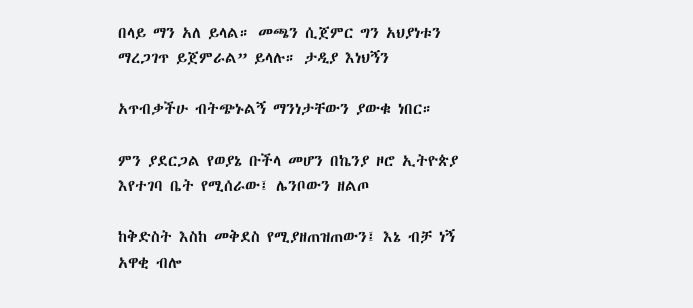በላይ ማን አለ ይላል። መጫን ሲጀምር ግን አህያነቱን ማረጋገጥ ይጀምራል” ይላሉ። ታዲያ እነህኝን

አጥብቃችሁ ብትጭኑልኝ ማንነታቸውን ያውቁ ነበር።

ምን ያደርጋል የወያኔ ቡችላ መሆን በኬንያ ዞሮ ኢትዮጵያ እየተገባ ቤት የሚሰራው፤ ሌንቦውን ዘልጦ

ከቅድስት እስከ መቅደስ የሚያዘጠዝጠውን፤ እኔ ብቻ ነኝ አዋቂ ብሎ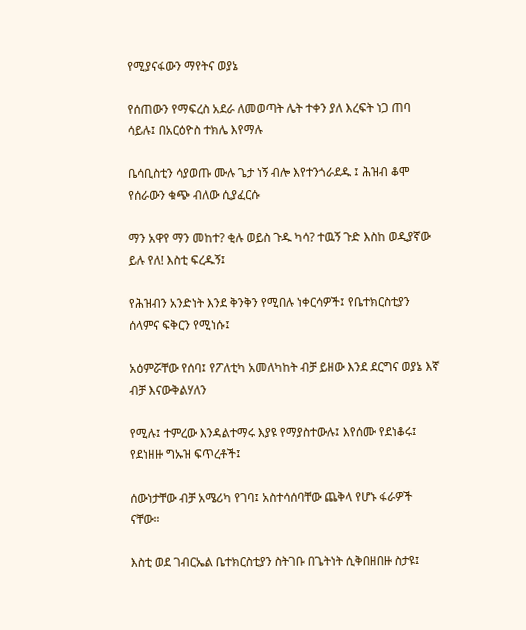የሚያናፋውን ማየትና ወያኔ

የሰጠውን የማፍረስ አደራ ለመወጣት ሌት ተቀን ያለ እረፍት ነጋ ጠባ ሳይሉ፤ በአርዕዮስ ተክሌ እየማሉ

ቤሳቢስቲን ሳያወጡ ሙሉ ጌታ ነኝ ብሎ እየተንጎራደዱ ፤ ሕዝብ ቆሞ የሰራውን ቁጭ ብለው ሲያፈርሱ

ማን አዋየ ማን መከተ? ቂሉ ወይስ ጉዱ ካሳ? ተዉኝ ጉድ እስከ ወዲያኛው ይሉ የለ! እስቲ ፍረዱኝ፤

የሕዝብን አንድነት እንደ ቅንቅን የሚበሉ ነቀርሳዎች፤ የቤተክርስቲያን ሰላምና ፍቅርን የሚነሱ፤

አዕምሯቸው የሰባ፤ የፖለቲካ አመለካከት ብቻ ይዘው እንደ ደርግና ወያኔ እኛ ብቻ እናውቅልሃለን

የሚሉ፤ ተምረው እንዳልተማሩ እያዩ የማያስተውሉ፤ እየሰሙ የደነቆሩ፤ የደነዘዙ ግኡዝ ፍጥረቶች፤

ሰውነታቸው ብቻ አሜሪካ የገባ፤ አስተሳሰባቸው ጨቅላ የሆኑ ፋራዎች ናቸው።

እስቲ ወደ ገብርኤል ቤተክርስቲያን ስትገቡ በጌትነት ሲቅበዘበዙ ስታዩ፤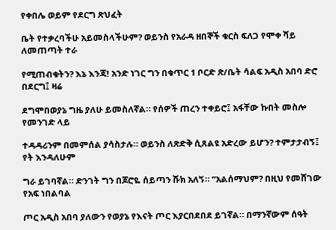የቀበሌ ወይም የደርግ ጽህፈት

ቤት የተቃረባችሁ አይመስላችሁም? ወይንስ የአራዳ ዘበኞች ቁርስ ፍለጋ የሞቀ ሻይ ለመጠጣት ተራ

የሚጠብቁትን? እኔ እንጃ! አንድ ነገር ግን በቁጥር 1 ቦርድ ጽ/ቤት ሳልፍ አዲስ አበባ ድሮ በደርግ፤ ዛሬ

ደግሞበወያኔ ግዜ ያለሁ ይመስለኛል። የሰዎች ጠረን ተቀይሮ፤ አፋቸው ኩበት መስሎ የመንገድ ላይ

ተዳዳሪንም በመምሰል ያሳስታሉ። ወይንስ ለጽድቅ ሲጸልዩ አድረው ይሆን? ተምታታብኝ፤ የት እንዳለሁም

ግራ ይገባኛል። ድንገት ግን በጆሮዬ ሰይጣን ሹክ አለኝ። ”አልሰማህም? በዚህ የመሸገው የአፍ ነበልባል

ጦር አዲስ አበባ ያለውን የወያኔ የእናት ጦር እያርበደበደ ይገኛል። በማንኛውም ሰዓት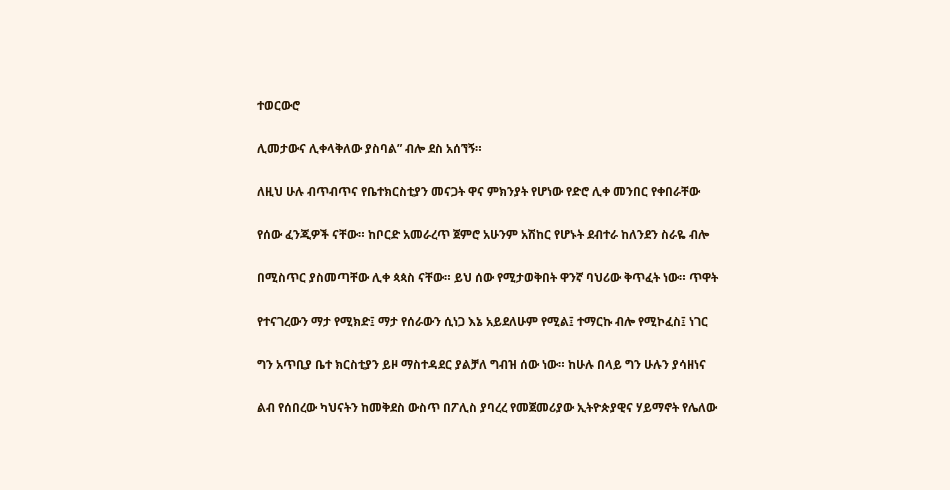ተወርውሮ

ሊመታውና ሊቀላቅለው ያስባል” ብሎ ደስ አሰኘኝ።

ለዚህ ሁሉ ብጥብጥና የቤተክርስቲያን መናጋት ዋና ምክንያት የሆነው የድሮ ሊቀ መንበር የቀበራቸው

የሰው ፈንጂዎች ናቸው። ከቦርድ አመራረጥ ጀምሮ አሁንም አሽከር የሆኑት ደብተራ ከለንደን ስራዬ ብሎ

በሚስጥር ያስመጣቸው ሊቀ ጳጳስ ናቸው። ይህ ሰው የሚታወቅበት ዋንኛ ባህሪው ቅጥፈት ነው። ጥዋት

የተናገረውን ማታ የሚክድ፤ ማታ የሰራውን ሲነጋ እኔ አይደለሁም የሚል፤ ተማርኩ ብሎ የሚኮፈስ፤ ነገር

ግን አጥቢያ ቤተ ክርስቲያን ይዞ ማስተዳደር ያልቻለ ግብዝ ሰው ነው። ከሁሉ በላይ ግን ሁሉን ያሳዘነና

ልብ የሰበረው ካህናትን ከመቅደስ ውስጥ በፖሊስ ያባረረ የመጀመሪያው ኢትዮጵያዊና ሃይማኖት የሌለው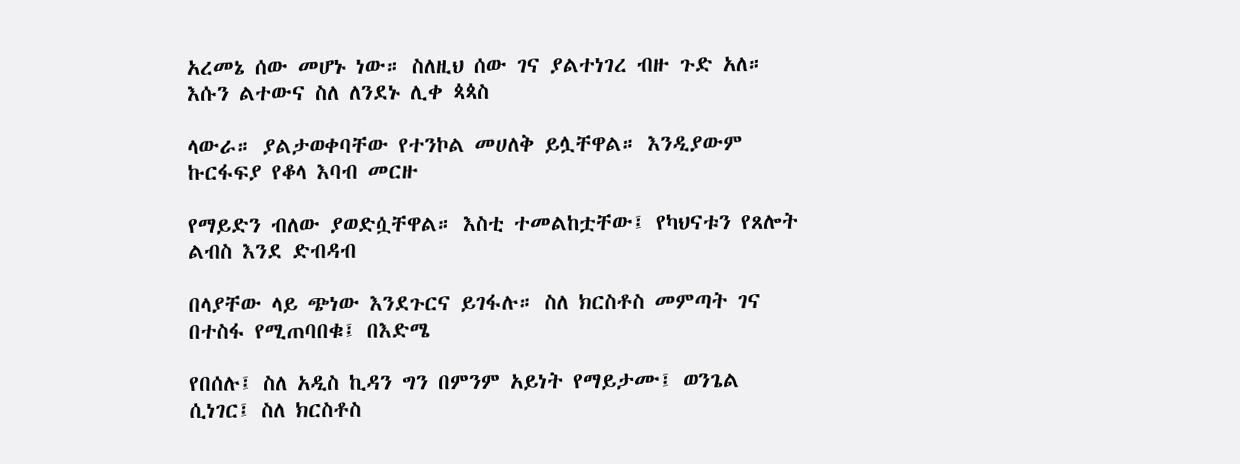አረመኔ ሰው መሆኑ ነው። ስለዚህ ሰው ገና ያልተነገረ ብዙ ጉድ አለ። እሱን ልተውና ስለ ለንደኑ ሊቀ ጳጳስ

ላውራ። ያልታወቀባቸው የተንኮል መሀለቅ ይሏቸዋል። እንዲያውም ኩርፋፍያ የቆላ እባብ መርዙ

የማይድን ብለው ያወድሷቸዋል። እስቲ ተመልከቷቸው፤ የካህናቱን የጸሎት ልብስ እንደ ድብዳብ

በላያቸው ላይ ጭነው እንደጉርና ይገፋሉ። ስለ ክርስቶስ መምጣት ገና በተስፋ የሚጠባበቁ፤ በእድሜ

የበሰሉ፤ ስለ አዲስ ኪዳን ግን በምንም አይነት የማይታሙ፤ ወንጌል ሲነገር፤ ስለ ክርስቶስ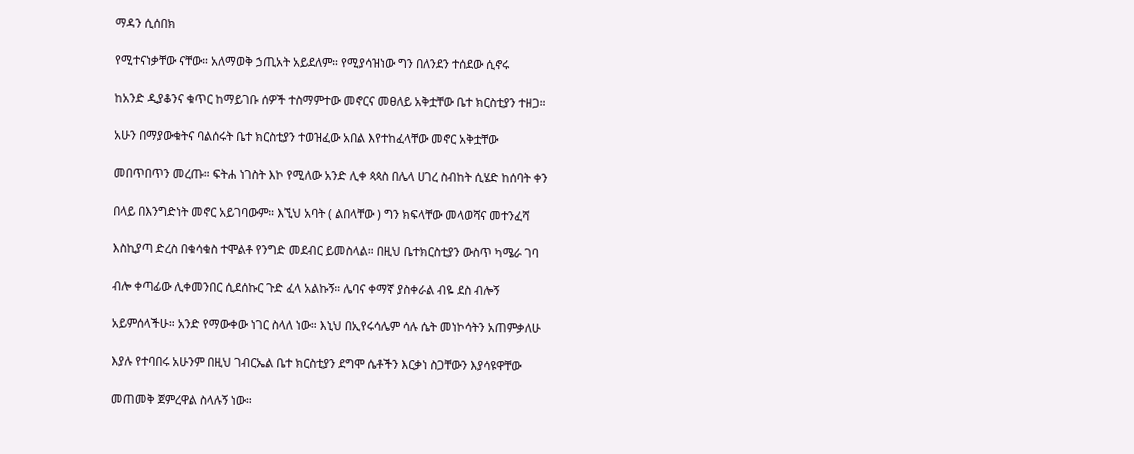ማዳን ሲሰበክ

የሚተናነቃቸው ናቸው። አለማወቅ ኃጢአት አይደለም። የሚያሳዝነው ግን በለንደን ተሰደው ሲኖሩ

ከአንድ ዲያቆንና ቁጥር ከማይገቡ ሰዎች ተስማምተው መኖርና መፀለይ አቅቷቸው ቤተ ክርስቲያን ተዘጋ።

አሁን በማያውቁትና ባልሰሩት ቤተ ክርስቲያን ተወዝፈው አበል እየተከፈላቸው መኖር አቅቷቸው

መበጥበጥን መረጡ። ፍትሐ ነገስት እኮ የሚለው አንድ ሊቀ ጳጳስ በሌላ ሀገረ ስብከት ሲሄድ ከሰባት ቀን

በላይ በእንግድነት መኖር አይገባውም። እኚህ አባት ( ልበላቸው ) ግን ክፍላቸው መላወሻና መተንፈሻ

እስኪያጣ ድረስ በቁሳቁስ ተሞልቶ የንግድ መደብር ይመስላል። በዚህ ቤተክርስቲያን ውስጥ ካሜራ ገባ

ብሎ ቀጣፊው ሊቀመንበር ሲደሰኩር ጉድ ፈላ አልኩኝ። ሌባና ቀማኛ ያስቀራል ብዬ ደስ ብሎኝ

አይምሰላችሁ። አንድ የማውቀው ነገር ስላለ ነው። እኒህ በኢየሩሳሌም ሳሉ ሴት መነኮሳትን አጠምቃለሁ

እያሉ የተባበሩ አሁንም በዚህ ገብርኤል ቤተ ክርስቲያን ደግሞ ሴቶችን እርቃነ ስጋቸውን እያሳዩዋቸው

መጠመቅ ጀምረዋል ስላሉኝ ነው።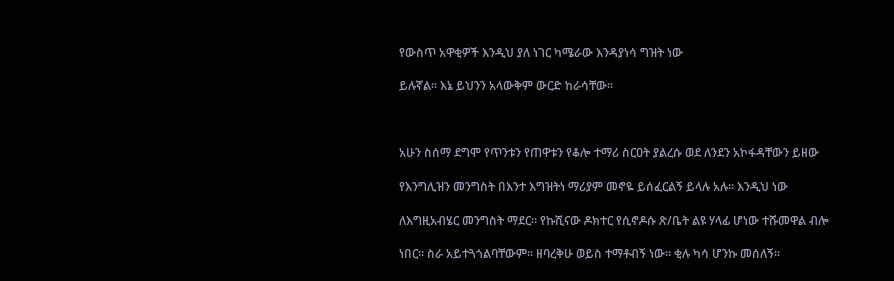የውስጥ አዋቂዎች እንዲህ ያለ ነገር ካሜራው እንዳያነሳ ግዝት ነው

ይሉኛል። እኔ ይህንን አላውቅም ውርድ ከራሳቸው።



አሁን ስሰማ ደግሞ የጥንቱን የጠዋቱን የቆሎ ተማሪ ስርዐት ያልረሱ ወደ ለንደን አኮፋዳቸውን ይዘው

የእንግሊዝን መንግስት በእንተ እግዝትነ ማሪያም መኖዬ ይሰፈርልኝ ይላሉ አሉ። እንዲህ ነው

ለእግዚአብሄር መንግስት ማደር። የኩሺናው ዶክተር የሲኖዶሱ ጽ/ቤት ልዩ ሃላፊ ሆነው ተሹመዋል ብሎ

ነበር። ስራ አይተጓጎልባቸውም። ዘባረቅሁ ወይስ ተማቶብኝ ነው። ቂሉ ካሳ ሆንኩ መሰለኝ።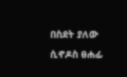በስደት ያለው ሲኖዶስ ፀሐፊ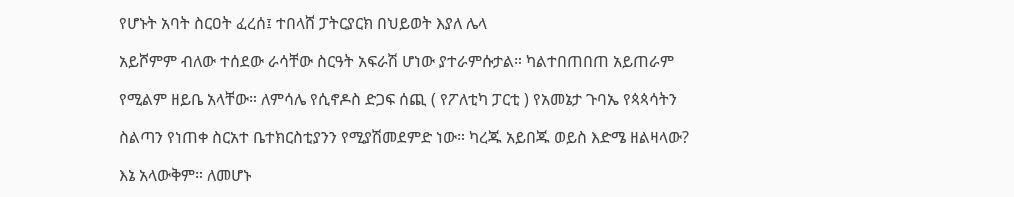የሆኑት አባት ስርዐት ፈረሰ፤ ተበላሸ ፓትርያርክ በህይወት እያለ ሌላ

አይሾምም ብለው ተሰደው ራሳቸው ስርዓት አፍራሽ ሆነው ያተራምሱታል። ካልተበጠበጠ አይጠራም

የሚልም ዘይቤ አላቸው። ለምሳሌ የሲኖዶስ ድጋፍ ሰጪ ( የፖለቲካ ፓርቲ ) የአመኔታ ጉባኤ የጳጳሳትን

ስልጣን የነጠቀ ስርአተ ቤተክርስቲያንን የሚያሽመደምድ ነው። ካረጁ አይበጁ ወይስ እድሜ ዘልዛላው?

እኔ አላውቅም። ለመሆኑ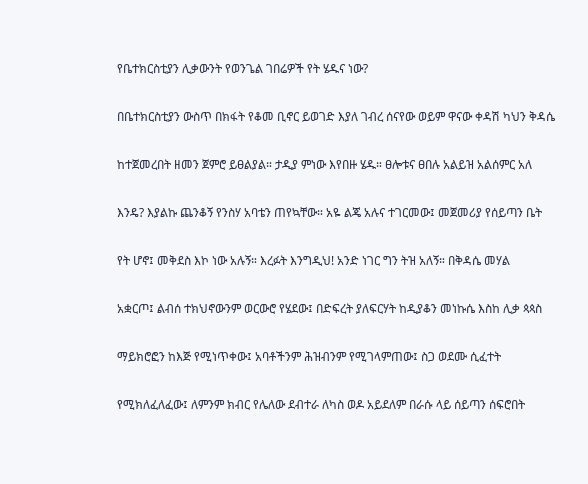የቤተክርስቲያን ሊቃውንት የወንጌል ገበሬዎች የት ሄዱና ነው?

በቤተክርስቲያን ውስጥ በክፋት የቆመ ቢኖር ይወገድ እያለ ገብረ ሰናየው ወይም ዋናው ቀዳሽ ካህን ቅዳሴ

ከተጀመረበት ዘመን ጀምሮ ይፀልያል። ታዲያ ምነው እየበዙ ሄዱ። ፀሎቱና ፀበሉ አልይዝ አልሰምር አለ

እንዴ? እያልኩ ጨንቆኝ የንስሃ አባቴን ጠየኳቸው። አዬ ልጄ አሉና ተገርመው፤ መጀመሪያ የሰይጣን ቤት

የት ሆኖ፤ መቅደስ እኮ ነው አሉኝ። እረፉት እንግዲህ! አንድ ነገር ግን ትዝ አለኝ። በቅዳሴ መሃል

አቋርጦ፤ ልብሰ ተክህኖውንም ወርውሮ የሄደው፤ በድፍረት ያለፍርሃት ከዲያቆን መነኩሴ እስከ ሊቃ ጳጳስ

ማይክሮፎን ከእጅ የሚነጥቀው፤ አባቶችንም ሕዝብንም የሚገላምጠው፤ ስጋ ወደሙ ሲፈተት

የሚክለፈለፈው፤ ለምንም ክብር የሌለው ደብተራ ለካስ ወዶ አይደለም በራሱ ላይ ሰይጣን ሰፍሮበት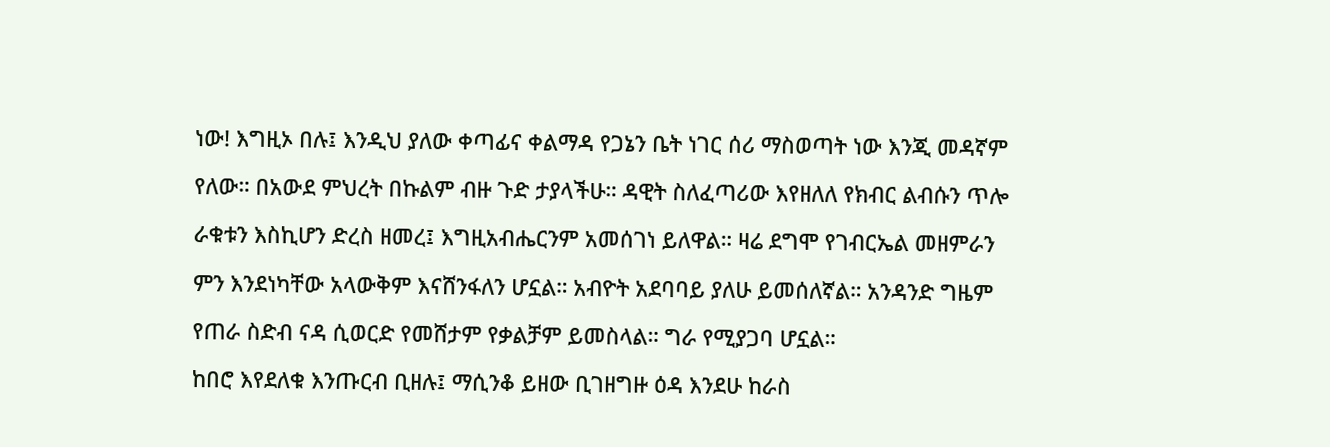ነው! እግዚኦ በሉ፤ እንዲህ ያለው ቀጣፊና ቀልማዳ የጋኔን ቤት ነገር ሰሪ ማስወጣት ነው እንጂ መዳኛም

የለው። በአውደ ምህረት በኩልም ብዙ ጉድ ታያላችሁ። ዳዊት ስለፈጣሪው እየዘለለ የክብር ልብሱን ጥሎ

ራቁቱን እስኪሆን ድረስ ዘመረ፤ እግዚአብሔርንም አመሰገነ ይለዋል። ዛሬ ደግሞ የገብርኤል መዘምራን

ምን እንደነካቸው አላውቅም እናሸንፋለን ሆኗል። አብዮት አደባባይ ያለሁ ይመሰለኛል። አንዳንድ ግዜም

የጠራ ስድብ ናዳ ሲወርድ የመሸታም የቃልቻም ይመስላል። ግራ የሚያጋባ ሆኗል።

ከበሮ እየደለቁ እንጡርብ ቢዘሉ፤ ማሲንቆ ይዘው ቢገዘግዙ ዕዳ እንደሁ ከራስ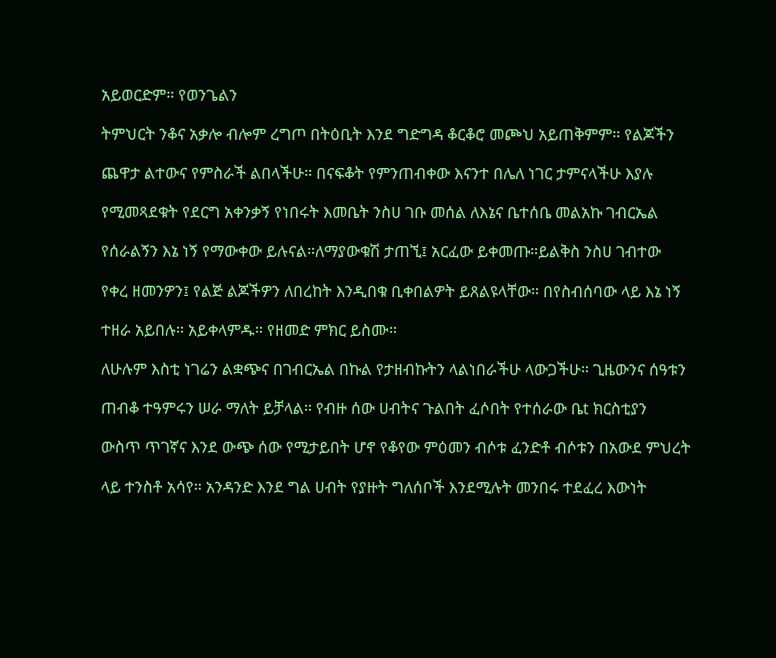አይወርድም። የወንጌልን

ትምህርት ንቆና አቃሎ ብሎም ረግጦ በትዕቢት እንደ ግድግዳ ቆርቆሮ መጮህ አይጠቅምም። የልጆችን

ጨዋታ ልተውና የምስራች ልበላችሁ። በናፍቆት የምንጠብቀው እናንተ በሌለ ነገር ታምናላችሁ እያሉ

የሚመጻደቁት የደርግ አቀንቃኝ የነበሩት እመቤት ንስሀ ገቡ መሰል ለእኔና ቤተሰቤ መልአኩ ገብርኤል

የሰራልኝን እኔ ነኝ የማውቀው ይሉናል።ለማያውቁሽ ታጠኚ፤ አርፈው ይቀመጡ።ይልቅስ ንስሀ ገብተው

የቀረ ዘመንዎን፤ የልጅ ልጆችዎን ለበረከት እንዲበቁ ቢቀበልዎት ይጸልዩላቸው። በየስብሰባው ላይ እኔ ነኝ

ተዘራ አይበሉ። አይቀላምዱ። የዘመድ ምክር ይስሙ።

ለሁሉም እስቲ ነገሬን ልቋጭና በገብርኤል በኩል የታዘብኩትን ላልነበራችሁ ላውጋችሁ። ጊዜውንና ሰዓቱን

ጠብቆ ተዓምሩን ሠራ ማለት ይቻላል። የብዙ ሰው ሀብትና ጉልበት ፈሶበት የተሰራው ቤt ክርስቲያን

ውስጥ ጥገኛና እንደ ውጭ ሰው የሚታይበት ሆኖ የቆየው ምዕመን ብሶቱ ፈንድቶ ብሶቱን በአውደ ምህረት

ላይ ተንስቶ አሳየ። አንዳንድ እንደ ግል ሀብት የያዙት ግለሰቦች እንደሚሉት መንበሩ ተደፈረ እውነት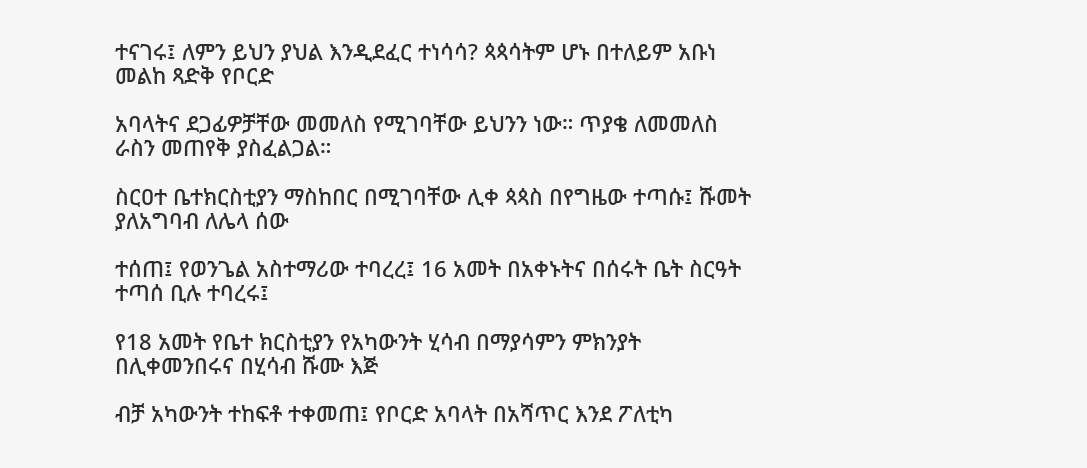ተናገሩ፤ ለምን ይህን ያህል እንዲደፈር ተነሳሳ? ጳጳሳትም ሆኑ በተለይም አቡነ መልከ ጻድቅ የቦርድ

አባላትና ደጋፊዎቻቸው መመለስ የሚገባቸው ይህንን ነው። ጥያቄ ለመመለስ ራስን መጠየቅ ያስፈልጋል።

ስርዐተ ቤተክርስቲያን ማስከበር በሚገባቸው ሊቀ ጳጳስ በየግዜው ተጣሱ፤ ሹመት ያለአግባብ ለሌላ ሰው

ተሰጠ፤ የወንጌል አስተማሪው ተባረረ፤ 16 አመት በአቀኑትና በሰሩት ቤት ስርዓት ተጣሰ ቢሉ ተባረሩ፤

የ18 አመት የቤተ ክርስቲያን የአካውንት ሂሳብ በማያሳምን ምክንያት በሊቀመንበሩና በሂሳብ ሹሙ እጅ

ብቻ አካውንት ተከፍቶ ተቀመጠ፤ የቦርድ አባላት በአሻጥር እንደ ፖለቲካ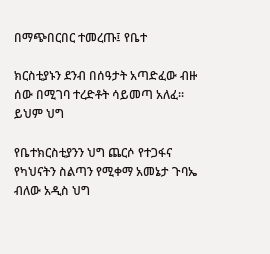በማጭበርበር ተመረጡ፤ የቤተ

ክርስቲያኑን ደንብ በሰዓታት አጣድፈው ብዙ ሰው በሚገባ ተረድቶት ሳይመጣ አለፈ። ይህም ህግ

የቤተክርስቲያንን ህግ ጨርሶ የተጋፋና የካህናትን ስልጣን የሚቀማ አመኔታ ጉባኤ ብለው አዲስ ህግ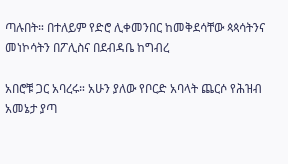ጣሉበት። በተለይም የድሮ ሊቀመንበር ከመቅደሳቸው ጳጳሳትንና መነኮሳትን በፖሊስና በደብዳቤ ከግብረ

አበሮቹ ጋር አባረሩ። አሁን ያለው የቦርድ አባላት ጨርሶ የሕዝብ አመኔታ ያጣ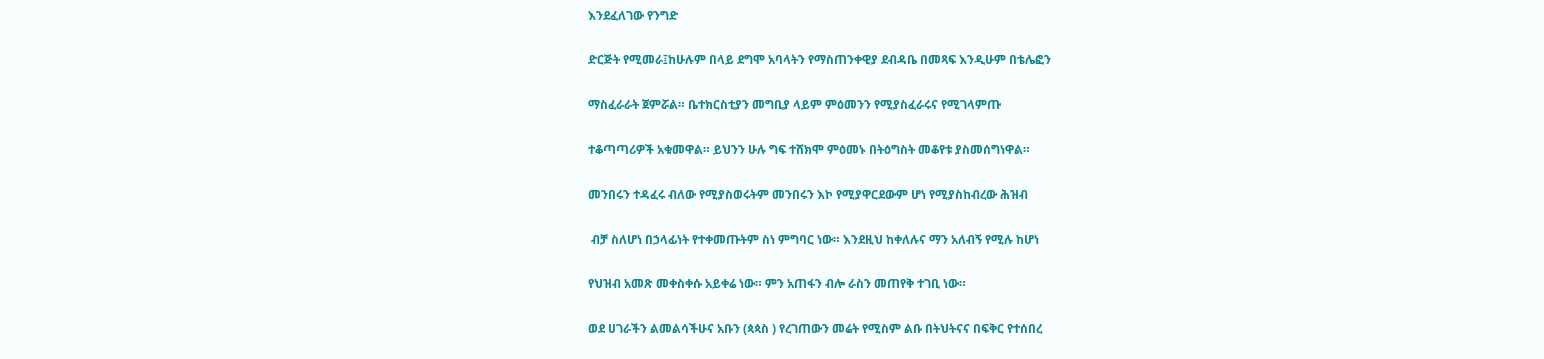እንደፈለገው የንግድ

ድርጅት የሚመራ፤ከሁሉም በላይ ደግሞ አባላትን የማስጠንቀዊያ ደብዳቤ በመጻፍ እንዲሁም በቴሌፎን

ማስፈራራት ጀምሯል። ቤተክርስቲያን መግቢያ ላይም ምዕመንን የሚያስፈራሩና የሚገላምጡ

ተቆጣጣሪዎች አቁመዋል። ይህንን ሁሉ ግፍ ተሸክሞ ምዕመኑ በትዕግስት መቆየቱ ያስመሰግነዋል።

መንበሩን ተዳፈሩ ብለው የሚያስወሩትም መንበሩን እኮ የሚያዋርደውም ሆነ የሚያስከብረው ሕዝብ

 ብቻ ስለሆነ በኃላፊነት የተቀመጡትም ስነ ምግባር ነው። እንደዚህ ከቀለሉና ማን አለብኝ የሚሉ ከሆነ

የህዝብ አመጽ መቀስቀሱ አይቀሬ ነው። ምን አጠፋን ብሎ ራስን መጠየቅ ተገቢ ነው።

ወደ ሀገራችን ልመልሳችሁና አቡን (ጳጳስ ) የረገጠውን መሬት የሚስም ልቡ በትህትናና በፍቅር የተሰበረ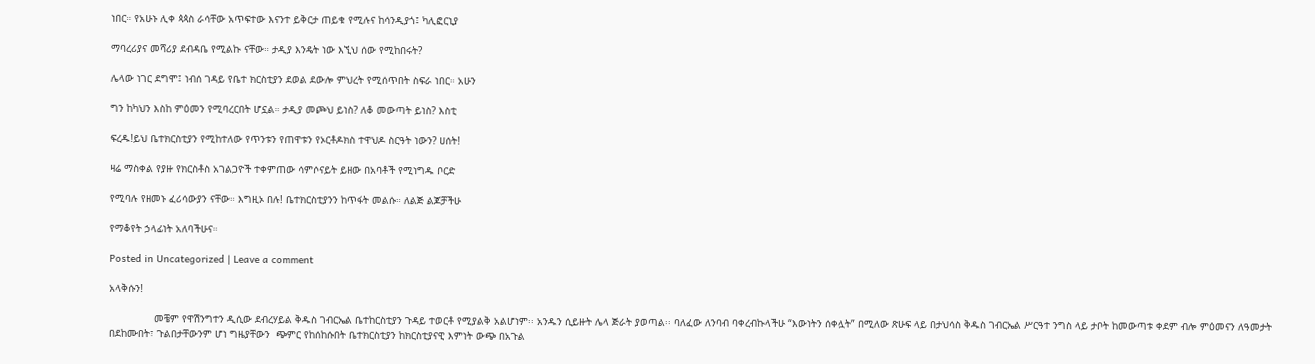ነበር። የአሁኑ ሊቀ ጳጳስ ራሳቸው አጥፍተው እናንተ ይቅርታ ጠይቁ የሚሉና ከሳንዲያጎ፤ ካሊፎርኒያ

ማባረሪያና መሻሪያ ደብዳቤ የሚልኩ ናቸው። ታዲያ እንዴት ነው እኚህ ሰው የሚከበሩት?

ሌላው ነገር ደግሞ፤ ነብሰ ገዳይ የቤተ ክርስቲያን ደወል ደውሎ ምህረት የሚሰጥበት ስፍራ ነበር። አሁን

ግን ከካህን እስከ ምዕመን የሚባረርበት ሆኗል። ታዲያ መጮህ ይነስ? ለቆ መውጣት ይነስ? እስቲ

ፍረዱ!ይህ ቤተክርስቲያን የሚከተለው የጥንቱን የጠዋቱን የኦርቶዶክስ ተዋህዶ ስርዓት ነውን? ሀሰት!

ዛሬ ማስቀል የያዙ የክርስቶስ አገልጋዮች ተቀምጠው ሳምሶናይት ይዘው በአባቶች የሚነግዱ ቦርድ

የሚባሉ የዘመኑ ፈሪሳውያን ናቸው። እግዚኦ በሉ! ቤተክርስቲያንን ከጥፋት መልሱ። ለልጅ ልጆቻችሁ

የማቆየት ኃላፊነት አለባችሁና።

Posted in Uncategorized | Leave a comment

አላቅሱን!

               መቼም የዋሽንግተን ዲሲው ደብረሃይል ቅዱስ ገብርኤል ቤተከርስቲያን ጉዳይ ተወርቶ የሚያልቅ አልሆነም፡፡ አንዱን ሲይዙት ሌላ ጅራት ያወጣል፡፡ ባለፈው ለንባብ ባቀረብኩላችሁ “እውነትን ሰቀሏት” በሚለው ጽሁፍ ላይ በታህሳስ ቅዱስ ገብርኤል ሥርዓተ ንግስ ላይ ታቦት ከመውጣቱ ቀደም ብሎ ምዕመናን ለዓመታት በደከሙበት፣ ጉልበታቸውንም ሆነ ግዜያቸውን  ጭምር የከሰከሱበት ቤተክርስቲያን ከክርስቲያናዊ እምነት ውጭ በአጉል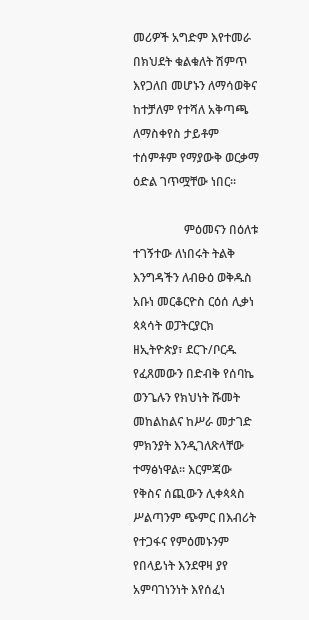መሪዎች አግድም እየተመራ በክህደት ቁልቁለት ሽምጥ እየጋለበ መሆኑን ለማሳወቅና ከተቻለም የተሻለ አቅጣጫ ለማስቀየስ ታይቶም ተሰምቶም የማያውቅ ወርቃማ ዕድል ገጥሟቸው ነበር፡፡

                 ምዕመናን በዕለቱ ተገኝተው ለነበሩት ትልቅ እንግዳችን ለብፁዕ ወቅዱስ አቡነ መርቆርዮስ ርዕሰ ሊቃነ ጳጳሳት ወፓትርያርክ ዘኢትዮጵያ፣ ደርጉ/ቦርዱ የፈጸመውን በድብቅ የሰባኬ ወንጌሉን የክህነት ሹመት መከልከልና ከሥራ መታገድ ምክንያት እንዲገለጽላቸው ተማፅነዋል፡፡ እርምጃው የቅስና ሰጪውን ሊቀጳጳስ ሥልጣንም ጭምር በእብሪት የተጋፋና የምዕመኑንም የበላይነት እንደዋዛ ያየ አምባገነንነት እየሰፈነ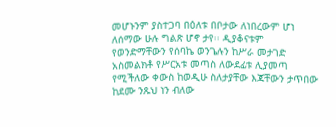መሆኑንም ያስተጋባ በዕለቱ በቦታው ለነበረውም ሆነ ለሰማው ሁሉ ግልጽ ሆኖ ታየ፡፡ ዲያቆናቱም  የወንድማቸውን የሰባኬ ወንጌሉን ከሥራ መታገድ አስመልክቶ የሥርአቱ መጣስ ለውደፊቱ ሊያመጣ የሚችለው ቀውስ ከወዲሁ ስለታያቸው እጃቸውን ታጥበው ከደሙ ንጹህ ነን ብለው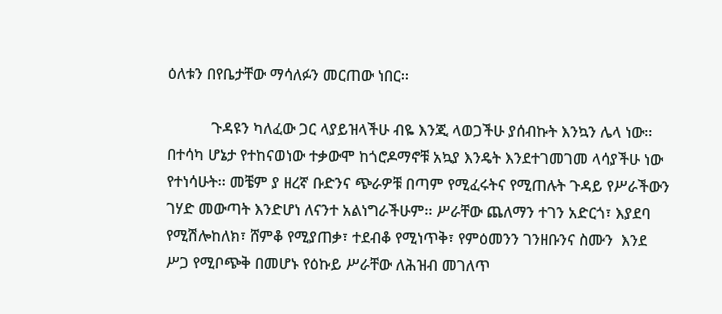ዕለቱን በየቤታቸው ማሳለፉን መርጠው ነበር፡፡

           ጉዳዩን ካለፈው ጋር ላያይዝላችሁ ብዬ እንጂ ላወጋችሁ ያሰብኩት እንኳን ሌላ ነው፡፡ በተሳካ ሆኔታ የተከናወነው ተቃውሞ ከጎሮዶማኖቹ አኳያ እንዴት እንደተገመገመ ላሳያችሁ ነው የተነሳሁት፡፡ መቼም ያ ዘረኛ ቡድንና ጭራዎቹ በጣም የሚፈሩትና የሚጠሉት ጉዳይ የሥራችውን ገሃድ መውጣት እንድሆነ ለናንተ አልነግራችሁም፡፡ ሥራቸው ጨለማን ተገን አድርጎ፣ እያደባ የሚሽሎከለክ፣ ሸምቆ የሚያጠቃ፣ ተደብቆ የሚነጥቅ፣ የምዕመንን ገንዘቡንና ስሙን  እንደ ሥጋ የሚቦጭቅ በመሆኑ የዕኩይ ሥራቸው ለሕዝብ መገለጥ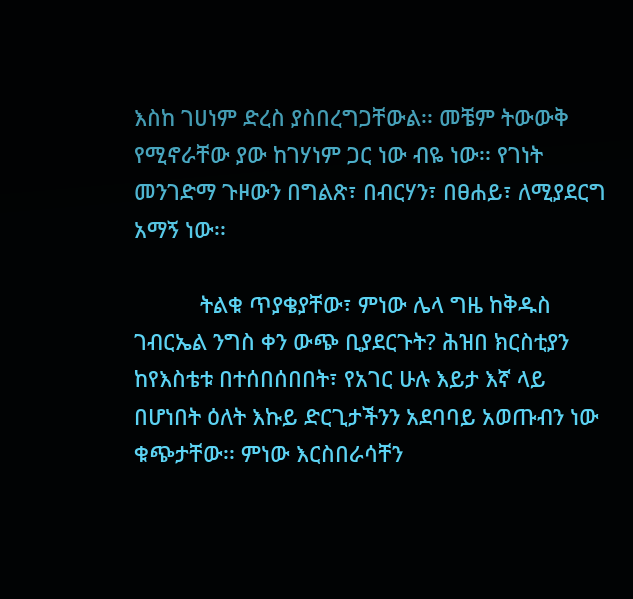እስከ ገሀነም ድረስ ያስበረግጋቸውል፡፡ መቼም ትውውቅ የሚኖራቸው ያው ከገሃነም ጋር ነው ብዬ ነው፡፡ የገነት መንገድማ ጉዞውን በግልጽ፣ በብርሃን፣ በፀሐይ፣ ለሚያደርግ አማኝ ነው፡፡

           ትልቁ ጥያቄያቸው፣ ምነው ሌላ ግዜ ከቅዱስ ገብርኤል ንግስ ቀን ውጭ ቢያደርጉት? ሕዝበ ክርስቲያን ከየእስቴቱ በተሰበሰበበት፣ የአገር ሁሉ እይታ እኛ ላይ በሆነበት ዕለት እኩይ ድርጊታችንን አደባባይ አወጡብን ነው ቁጭታቸው፡፡ ምነው እርስበራሳቸን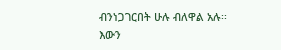ብንነጋገርበት ሁሉ ብለዋል አሉ፡፡ እውን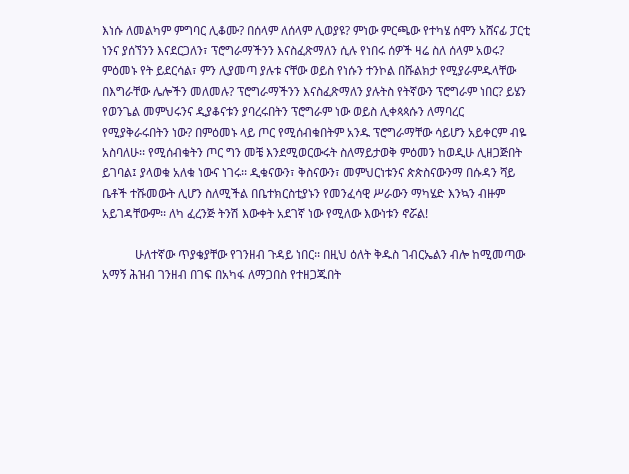እነሱ ለመልካም ምግባር ሊቆሙ? በሰላም ለሰላም ሊወያዩ? ምነው ምርጫው የተካሄ ሰሞን አሸናፊ ፓርቲ ነንና ያሰኘንን እናደርጋለን፣ ፕሮግራማችንን እናስፈጽማለን ሲሉ የነበሩ ሰዎች ዛሬ ስለ ሰላም አወሩ? ምዕመኑ የት ይደርሳል፣ ምን ሊያመጣ ያሉቱ ናቸው ወይስ የነሱን ተንኮል በሹልክታ የሚያራምዱላቸው በእግራቸው ሌሎችን መለመሉ? ፕሮግራማችንን እናስፈጽማለን ያሉትስ የትኛውን ፕሮግራም ነበር? ይሄን የወንጌል መምህሩንና ዲያቆናቱን ያባረሩበትን ፕሮግራም ነው ወይስ ሊቀጳጳሱን ለማባረር የሚያቅራሩበትን ነው? በምዕመኑ ላይ ጦር የሚሰብቁበትም አንዱ ፕሮግራማቸው ሳይሆን አይቀርም ብዬ አስባለሁ፡፡ የሚሰብቁትን ጦር ግን መቼ እንደሚወርውሩት ስለማይታወቅ ምዕመን ከወዲሁ ሊዘጋጅበት ይገባል፤ ያላወቁ አለቁ ነውና ነገሩ፡፡ ዲቁናውን፣ ቅስናውን፣ መምህርነቱንና ጵጵስናውንማ በሱዳን ሻይ ቤቶች ተሹመውት ሊሆን ስለሚችል በቤተክርስቲያኑን የመንፈሳዊ ሥራውን ማካሄድ እንኳን ብዙም አይገዳቸውም፡፡ ለካ ፈረንጅ ትንሽ እውቀት አደገኛ ነው የሚለው እውነቱን ኖሯል!

           ሁለተኛው ጥያቄያቸው የገንዘብ ጉዳይ ነበር፡፡ በዚህ ዕለት ቅዱስ ገብርኤልን ብሎ ከሚመጣው አማኝ ሕዝብ ገንዘብ በገፍ በአካፋ ለማጋበስ የተዘጋጁበት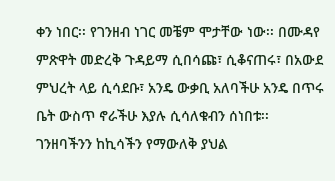ቀን ነበር፡፡ የገንዘብ ነገር መቼም ሞታቸው ነው፡፡ በሙዳየ ምጽዋት መድረቅ ጉዳይማ ሲበሳጩ፣ ሲቆናጠሩ፣ በአውደ ምህረት ላይ ሲሳደቡ፣ አንዴ ውቃቢ አለባችሁ አንዴ በጥሩ ቤት ውስጥ ኖራችሁ እያሉ ሲሳለቁብን ሰነበቱ፡፡ ገንዘባችንን ከኪሳችን የማውለቅ ያህል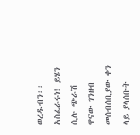ወረዱብን፡፡ አስፈራሩነ! ይሄን ሲሉ ጭራሽ ዋናው ገንዘብ መሰብሰቢያው ቀን ላይ ያላሰቡት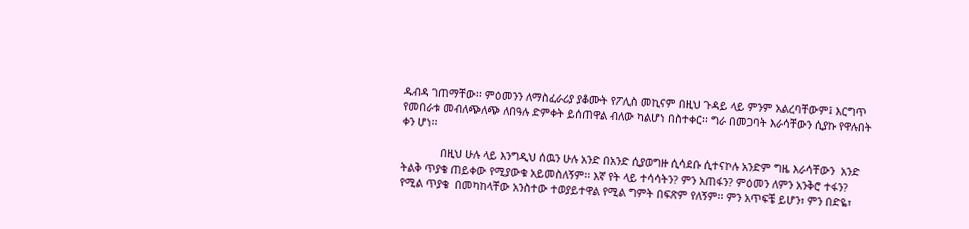ዱብዳ ገጠማቸው፡፡ ምዕመንን ለማስፈራሪያ ያቆሙት የፖሊስ መኪናም በዚህ ጉዳይ ላይ ምንም አልረባቸውም፤ እርግጥ የመበራቱ መብለጭለጭ ለበዓሉ ድምቀት ይሰጠዋል ብለው ካልሆነ በስተቀር፡፡ ግራ በመጋባት እራሳቸውን ሲያኩ የዋሉበት ቀን ሆነ፡፡

             በዚህ ሁሉ ላይ እንግዲህ ሰዉን ሁሉ አንድ በአንድ ሲያወግዙ ሲሳደቡ ሲተናኮሉ አንድም ግዜ እራሳቸውን  አንድ ትልቅ ጥያቄ ጠይቀው የሚያውቁ አይመስለኝም፡፡ እኛ የት ላይ ተሳሳትን? ምን አጠፋን? ምዕመን ለምን አንቅሮ ተፋን? የሚል ጥያቄ  በመካከላቸው አንስተው ተወያይተዋል የሚል ግምት በፍጽም የለኝም፡፡ ምን አጥፍቼ ይሆን፣ ምን በድዬ፣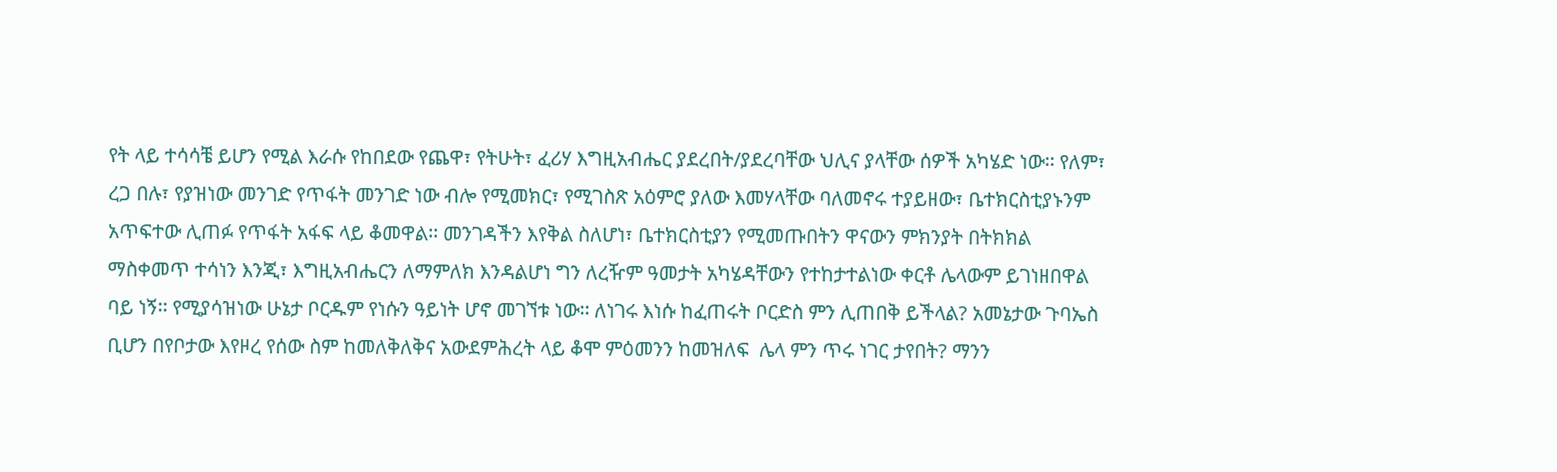የት ላይ ተሳሳቼ ይሆን የሚል እራሱ የከበደው የጨዋ፣ የትሁት፣ ፈሪሃ እግዚአብሔር ያደረበት/ያደረባቸው ህሊና ያላቸው ሰዎች አካሄድ ነው፡፡ የለም፣ ረጋ በሉ፣ የያዝነው መንገድ የጥፋት መንገድ ነው ብሎ የሚመክር፣ የሚገስጽ አዕምሮ ያለው እመሃላቸው ባለመኖሩ ተያይዘው፣ ቤተክርስቲያኑንም አጥፍተው ሊጠፉ የጥፋት አፋፍ ላይ ቆመዋል፡፡ መንገዳችን እየቅል ስለሆነ፣ ቤተክርስቲያን የሚመጡበትን ዋናውን ምክንያት በትክክል ማስቀመጥ ተሳነን እንጂ፣ እግዚአብሔርን ለማምለክ እንዳልሆነ ግን ለረዥም ዓመታት አካሄዳቸውን የተከታተልነው ቀርቶ ሌላውም ይገነዘበዋል ባይ ነኝ፡፡ የሚያሳዝነው ሁኔታ ቦርዱም የነሱን ዓይነት ሆኖ መገኘቱ ነው፡፡ ለነገሩ እነሱ ከፈጠሩት ቦርድስ ምን ሊጠበቅ ይችላል? አመኔታው ጉባኤስ ቢሆን በየቦታው እየዞረ የሰው ስም ከመለቅለቅና አውደምሕረት ላይ ቆሞ ምዕመንን ከመዝለፍ  ሌላ ምን ጥሩ ነገር ታየበት? ማንን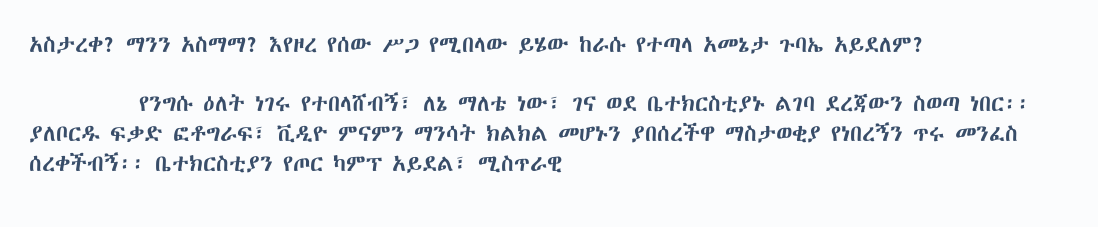አስታረቀ? ማንን አስማማ? እየዞረ የሰው ሥጋ የሚበላው ይሄው ከራሱ የተጣላ አመኔታ ጉባኤ አይደለም?

           የንግሱ ዕለት ነገሩ የተበላሸብኝ፣ ለኔ ማለቴ ነው፣ ገና ወደ ቤተክርስቲያኑ ልገባ ደረጃውን ስወጣ ነበር፡፡ ያለቦርዱ ፍቃድ ፎቶግራፍ፣ ቪዲዮ ምናምን ማንሳት ክልክል መሆኑን ያበሰረችዋ ማስታወቂያ የነበረኝን ጥሩ መንፈስ ሰረቀችብኝ፡፡ ቤተክርስቲያን የጦር ካምፕ አይደል፣ ሚስጥራዊ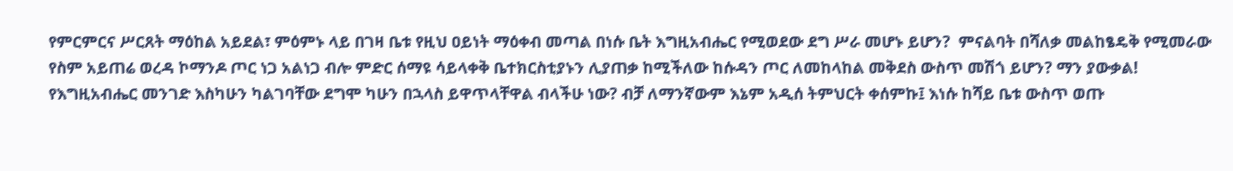የምርምርና ሥርጸት ማዕከል አይደል፣ ምዕምኑ ላይ በገዛ ቤቱ የዚህ ዐይነት ማዕቀብ መጣል በነሱ ቤት እግዚአብሔር የሚወደው ደግ ሥራ መሆኑ ይሆን?  ምናልባት በሻለቃ መልከፄዴቅ የሚመራው የስም አይጠሬ ወረዳ ኮማንዶ ጦር ነጋ አልነጋ ብሎ ምድር ሰማዩ ሳይላቀቅ ቤተክርስቲያኑን ሊያጠቃ ከሚችለው ከሱዳን ጦር ለመከላከል መቅደስ ውስጥ መሽጎ ይሆን? ማን ያውቃል! የእግዚአብሔር መንገድ እስካሁን ካልገባቸው ደግሞ ካሁን በኋላስ ይዋጥላቸዋል ብላችሁ ነው? ብቻ ለማንኛውም እኔም አዲሰ ትምህርት ቀሰምኩ፤ እነሱ ከሻይ ቤቱ ውስጥ ወጡ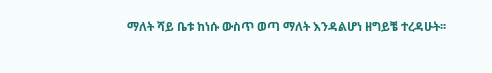ማለት ሻይ ቤቱ ከነሱ ውስጥ ወጣ ማለት እንዳልሆነ ዘግይቼ ተረዳሁት፡፡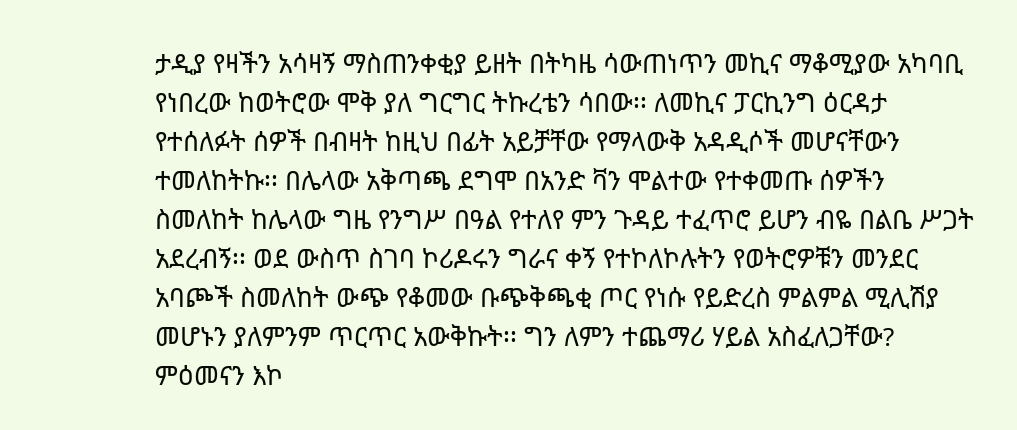ታዲያ የዛችን አሳዛኝ ማስጠንቀቂያ ይዘት በትካዜ ሳውጠነጥን መኪና ማቆሚያው አካባቢ የነበረው ከወትሮው ሞቅ ያለ ግርግር ትኩረቴን ሳበው፡፡ ለመኪና ፓርኪንግ ዕርዳታ የተሰለፉት ሰዎች በብዛት ከዚህ በፊት አይቻቸው የማላውቅ አዳዲሶች መሆናቸውን ተመለከትኩ፡፡ በሌላው አቅጣጫ ደግሞ በአንድ ቫን ሞልተው የተቀመጡ ሰዎችን ስመለከት ከሌላው ግዜ የንግሥ በዓል የተለየ ምን ጉዳይ ተፈጥሮ ይሆን ብዬ በልቤ ሥጋት አደረብኝ፡፡ ወደ ውስጥ ስገባ ኮሪዶሩን ግራና ቀኝ የተኮለኮሉትን የወትሮዎቹን መንደር አባጮች ስመለከት ውጭ የቆመው ቡጭቅጫቂ ጦር የነሱ የይድረስ ምልምል ሚሊሽያ መሆኑን ያለምንም ጥርጥር አውቅኩት፡፡ ግን ለምን ተጨማሪ ሃይል አስፈለጋቸው? ምዕመናን እኮ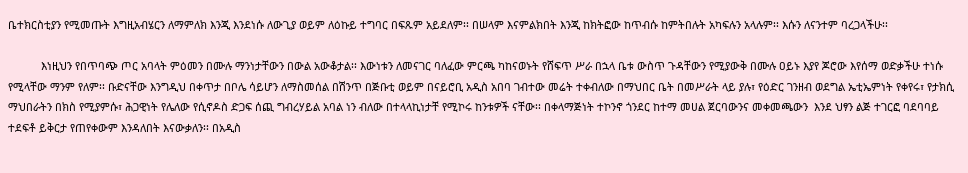ቤተክርስቲያን የሚመጡት እግዚአብሄርን ለማምለክ እንጂ እንደነሱ ለውጊያ ወይም ለዕኩይ ተግባር በፍጹም አይደለም፡፡ በሠላም እናምልክበት እንጂ ከክትፎው ከጥብሱ ከምትበሉት አካፍሉን አላሉም፡፡ እሱን ለናንተም ባረጋላችሁ፡፡

           እነዚህን የበጥባጭ ጦር አባላት ምዕመን በሙሉ ማንነታቸውን በውል አውቆታል፡፡ እውነቱን ለመናገር ባለፈው ምርጫ ካከናወኑት የሸፍጥ ሥራ በኋላ ቤቱ ውስጥ ጉዳቸውን የሚያውቅ በሙሉ ዐይኑ እያየ ጆሮው እየሰማ ወድቃችሁ ተነሱ የሚላቸው ማንም የለም፡፡ ቡድናቸው እንግዲህ በቀጥታ በቦሌ ሳይሆን ለማስመሰል በሽንጥ በጅቡቲ ወይም በናይሮቢ አዲስ አበባ ገብተው መሬት ተቀብለው በማህበር ቤት በመሥራት ላይ ያሉ፣ የዕድር ገንዘብ ወደግል ኤቲኤምነት የቀየሩ፣ የታክሲ ማህበራትን በክስ የሚያምሱ፣ ሕጋዊነት የሌለው የሲኖዶስ ድጋፍ ሰጪ ግብረሃይል አባል ነን ብለው በተላላኪነታቸ የሚኮሩ ከንቱዎች ናቸው፡፡ በቀላማጅነት ተኮንኖ ጎንደር ከተማ መሀል ጀርባውንና መቀመጫውን  እንደ ህፃን ልጅ ተገርፎ ባደባባይ ተደፍቶ ይቅርታ የጠየቀውም እንዳለበት እናውቃለን፡፡ በአዲስ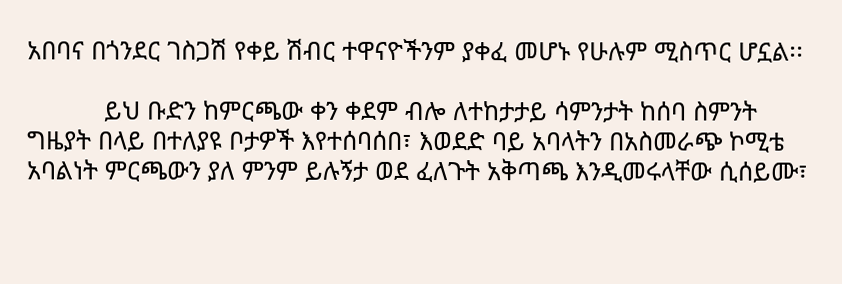አበባና በጎንደር ገስጋሽ የቀይ ሽብር ተዋናዮችንም ያቀፈ መሆኑ የሁሉም ሚስጥር ሆኗል፡፡

           ይህ ቡድን ከምርጫው ቀን ቀደም ብሎ ለተከታታይ ሳምንታት ከሰባ ስምንት ግዜያት በላይ በተለያዩ ቦታዎች እየተሰባሰበ፣ እወደድ ባይ አባላትን በአስመራጭ ኮሚቴ አባልነት ምርጫውን ያለ ምንም ይሉኝታ ወደ ፈለጉት አቅጣጫ እንዲመሩላቸው ሲሰይሙ፣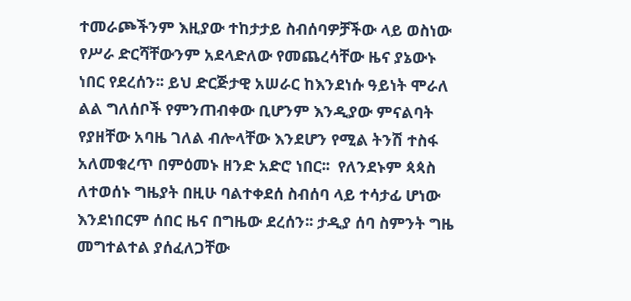ተመራጮችንም እዚያው ተከታታይ ስብሰባዎቻችው ላይ ወስነው የሥራ ድርሻቸውንም አደላድለው የመጨረሳቸው ዜና ያኔውኑ ነበር የደረሰን፡፡ ይህ ድርጅታዊ አሠራር ከእንደነሱ ዓይነት ሞራለ ልል ግለሰቦች የምንጠብቀው ቢሆንም እንዲያው ምናልባት የያዘቸው አባዜ ገለል ብሎላቸው እንደሆን የሚል ትንሽ ተስፋ አለመቁረጥ በምዕመኑ ዘንድ አድሮ ነበር፡፡  የለንደኑም ጳጳስ ለተወሰኑ ግዜያት በዚሁ ባልተቀደሰ ስብሰባ ላይ ተሳታፊ ሆነው እንደነበርም ሰበር ዜና በግዜው ደረሰን፡፡ ታዲያ ሰባ ስምንት ግዜ መግተልተል ያሰፈለጋቸው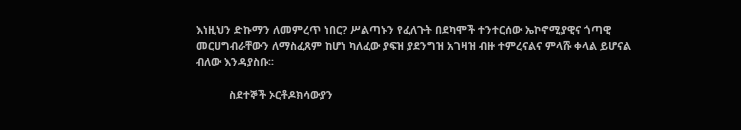እነዚህን ድኩማን ለመምረጥ ነበር? ሥልጣኑን የፈለጉት በደካሞች ተንተርሰው ኤኮኖሚያዊና ጎጣዊ መርሀግብራቸውን ለማስፈጸም ከሆነ ካለፈው ያፍዝ ያደንግዝ አገዛዝ ብዙ ተምረናልና ምላሹ ቀላል ይሆናል ብለው እንዳያስቡ፡፡

           ስደተኞች ኦርቶዶክሳውያን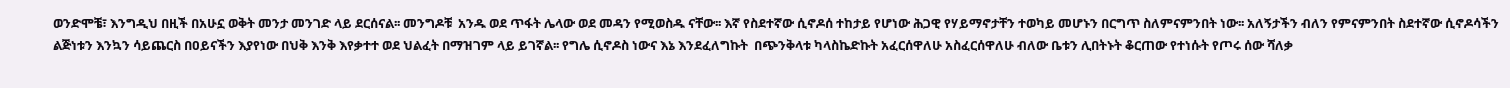ወንድሞቼ፣ እንግዲህ በዚች በአሁኗ ወቅት መንታ መንገድ ላይ ደርሰናል፡፡ መንግዶቹ  አንዱ ወደ ጥፋት ሌላው ወደ መዳን የሚወስዱ ናቸው፡፡ እኛ የስደተኛው ሲኖዶሰ ተከታይ የሆነው ሕጋዊ የሃይማኖታቸን ተወካይ መሆኑን በርግጥ ስለምናምንበት ነው፡፡ አለኝታችን ብለን የምናምንበት ስደተኛው ሲኖዶሳችን ልጅነቱን እንኳን ሳይጨርስ በዐይናችን እያየነው በህቅ እንቅ እየቃተተ ወደ ህልፈት በማዝገም ላይ ይገኛል፡፡ የግሌ ሲኖዶስ ነውና እኔ እንደፈለግኩት  በጭንቅላቱ ካላስኬድኩት አፈርሰዋለሁ አስፈርሰዋለሁ ብለው ቤቱን ሊበትኑት ቆርጠው የተነሱት የጦሩ ሰው ሻለቃ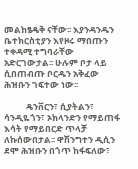መልከፄዴቅ ናቸው፡፡ እያንዳንዱን ቤተክርስቲያን እየዞሩ ማበጡን ተቀዳሚ ተግባራቸው አድርገውታል፡፡ ሁሉም ቦታ ላይ ሲበጠብጡ ቦርዱን አቅፈው ሕዝቡን ገፍተው ነው፡፡

           ዴንቨርን፣ ሲያትልን፣ ሳንዲዬጎን፣ ኦክላንድን የማይጠፋ እሳት የማይበርድ ጥላቻ ለኩሰውበታል፡፡ ዋሽንግተን ዲሲን ደሞ ሕዝቡን በጎጥ ከፋፍለው፣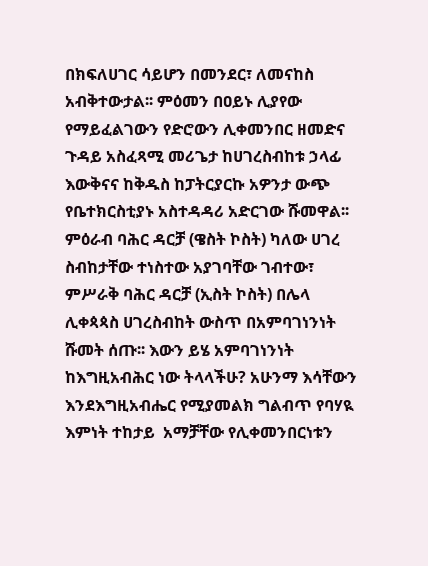በክፍለሀገር ሳይሆን በመንደር፣ ለመናከስ አብቅተውታል፡፡ ምዕመን በዐይኑ ሊያየው የማይፈልገውን የድሮውን ሊቀመንበር ዘመድና ጉዳይ አስፈጻሚ መሪጌታ ከሀገረስብከቱ ኃላፊ እውቅናና ከቅዱስ ከፓትርያርኩ አዎንታ ውጭ የቤተክርስቲያኑ አስተዳዳሪ አድርገው ሹመዋል፡፡ ምዕራብ ባሕር ዳርቻ (ዌስት ኮስት) ካለው ሀገረ ስብከታቸው ተነስተው አያገባቸው ገብተው፣ ምሥራቅ ባሕር ዳርቻ (ኢስት ኮስት) በሌላ ሊቀጳጳስ ሀገረስብከት ውስጥ በአምባገነንነት ሹመት ሰጡ፡፡ እውን ይሄ አምባገነንነት ከእግዚአብሕር ነው ትላላችሁ? አሁንማ እሳቸውን እንደእግዚአብሔር የሚያመልክ ግልብጥ የባሃዪ እምነት ተከታይ  አማቻቸው የሊቀመንበርነቱን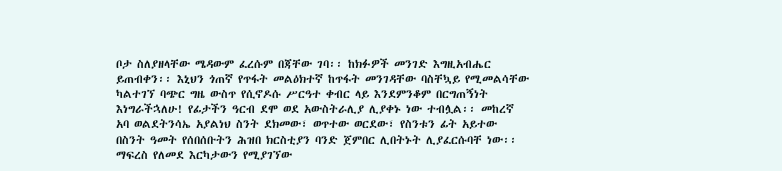ቦታ ስለያዘላቸው ሜዳውም ፈረሱም በጃቸው ገባ፡፡ ከክፉዎች መንገድ እግዚአብሔር ይጠብቀን፡፡ እኒህን ጎጠኛ የጥፋት መልዕክተኛ ከጥፋት መንገዳቸው ባስቸኳይ የሚመልሳቸው ካልተገኘ ባጭር ግዜ ውስጥ የሲኖዶሱ ሥርዓተ ቀብር ላይ እንደምንቆም በርግጠኝነት እነግራችኋለሁ! የፊታችን ዓርብ ደሞ ወደ አውስትራሊያ ሊያቀኑ ነው ተብሏል፡፡ መከረኛ አባ ወልደትንሳኤ አያልነህ ስንት ደክመው፣ ወጥተው ወርደው፣ የስንቱን ፊት አይተው በስንት ዓመት የሰበሰቡትን ሕዝበ ክርስቲያን ባንድ ጀምበር ሊበትኑት ሊያፈርሱባቸ ነው፡፡ ማፍረስ የለመደ እርካታውን የሚያገኘው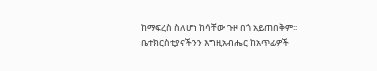ከማፍረስ ስለሆነ ከሳቸው ጉዞ በጎ አይጠበቅም፡፡ ቤተክርስቲያናችንን እግዚአብሔር ከአጥፊዎች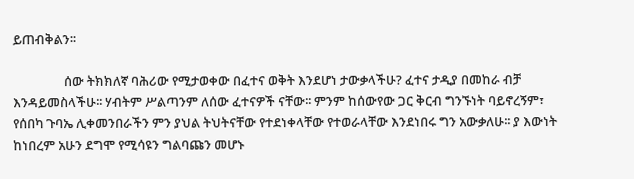ይጠብቅልን፡፡

                 ሰው ትክክለኛ ባሕሪው የሚታወቀው በፈተና ወቅት እንደሆነ ታውቃላችሁ? ፈተና ታዲያ በመከራ ብቻ እንዳይመስላችሁ፡፡ ሃብትም ሥልጣንም ለሰው ፈተናዎች ናቸው፡፡ ምንም ከሰውየው ጋር ቅርብ ግንኙነት ባይኖረኝም፣ የሰበካ ጉባኤ ሊቀመንበራችን ምን ያህል ትህትናቸው የተደነቀላቸው የተወራላቸው እንደነበሩ ግን አውቃለሁ፡፡ ያ እውነት ከነበረም አሁን ደግሞ የሚሳዩን ግልባጩን መሆኑ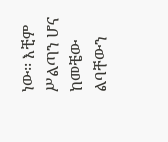ነው፡፡ እቺም ሥልጣን ሆና ከመቼው ልባቸውን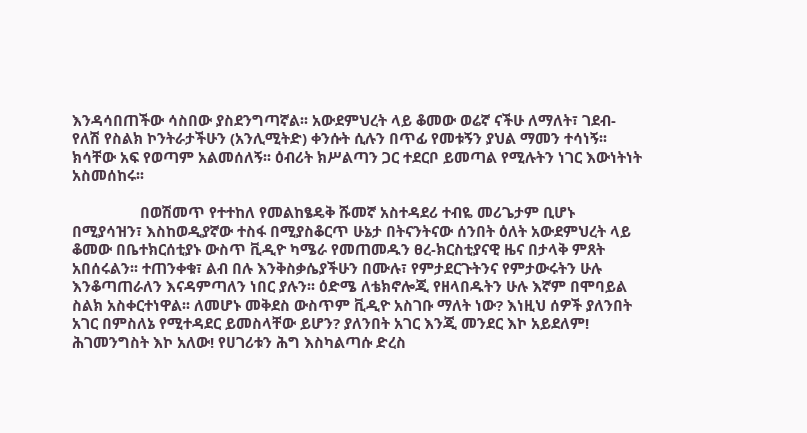እንዳሳበጠችው ሳስበው ያስደንግጣኛል፡፡ አውደምህረት ላይ ቆመው ወሬኛ ናችሁ ለማለት፣ ገደብ-የለሽ የስልክ ኮንትራታችሁን (አንሊሚትድ) ቀንሱት ሲሉን በጥፊ የመቱኝን ያህል ማመን ተሳነኝ፡፡ ክሳቸው አፍ የወጣም አልመሰለኝ፡፡ ዕብሪት ክሥልጣን ጋር ተደርቦ ይመጣል የሚሉትን ነገር እውነትነት አስመሰከሩ፡፡

                 በወሽመጥ የተተከለ የመልከፄዴቅ ሹመኛ አስተዳደሪ ተብዬ መሪጌታም ቢሆኑ በሚያሳዝን፣ እስከወዲያኛው ተስፋ በሚያስቆርጥ ሁኔታ በትናንትናው ሰንበት ዕለት አውደምህረት ላይ ቆመው በቤተክርሰቲያኑ ውስጥ ቪዲዮ ካሜራ የመጠመዱን ፀረ-ክርስቲያናዊ ዜና በታላቅ ምጸት አበሰሩልን፡፡ ተጠንቀቁ፣ ልብ በሉ እንቅስቃሴያችሁን በሙሉ፣ የምታደርጉትንና የምታውሩትን ሁሉ እንቆጣጠራለን እናዳምጣለን ነበር ያሉን፡፡ ዕድሜ ለቴክኖሎጂ የዘላበዱትን ሁሉ እኛም በሞባይል ስልክ አስቀርተነዋል፡፡ ለመሆኑ መቅደስ ውስጥም ቪዲዮ አስገቡ ማለት ነው? እነዚህ ሰዎች ያለንበት አገር በምስለኔ የሚተዳደር ይመስላቸው ይሆን? ያለንበት አገር እንጂ መንደር እኮ አይደለም! ሕገመንግስት እኮ አለው! የሀገሪቱን ሕግ እስካልጣሱ ድረስ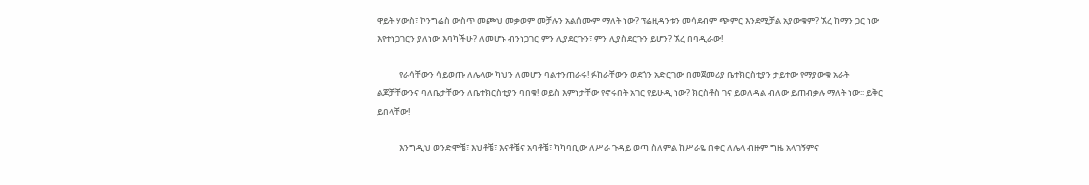ዋይት ሃውስ፣ ኮንግሬስ ውስጥ መጮህ መቃወም መቻሉን አልሰሙም ማለት ነው? ፕሬዚዳንቱን መሳደብም ጭምር እንደሚቻል አያውቁም? ኧረ ከማን ጋር ነው እየተነጋገርን ያለነው እባካችሁ? ለመሆኑ ብንነጋገር ምን ሊያደርጉን፣ ምን ሊያስደርጉን ይሆን? ኧረ በባዲራው!

           የራሳቸውን ሳይወጡ ለሌላው ካህን ለመሆን ባልተንጠራሩ! ፉከራቸውን ወደጎን አድርገው በመጀመሪያ ቤተክርስቲያን ታይተው የማያውቁ አራት ልጆቻቸውንና ባለቤታቸውን ለቤተክርስቲያን ባበቁ! ወይስ እምነታቸው የኖሩበት አገር የይሁዲ ነው? ክርስቶስ ገና ይወለዳል ብለው ይጠብቃሉ ማለት ነው፡፡ ይቅር ይበላቸው!

           እንግዲህ ወንድሞቼ፣ እህቶቼ፣ እናቶቼና አባቶቼ፣ ካካባቢው ለሥራ ጉዳይ ወጣ ስለምል ከሥራዬ በቀር ለሌላ ብዙም ግዜ አላገኝምና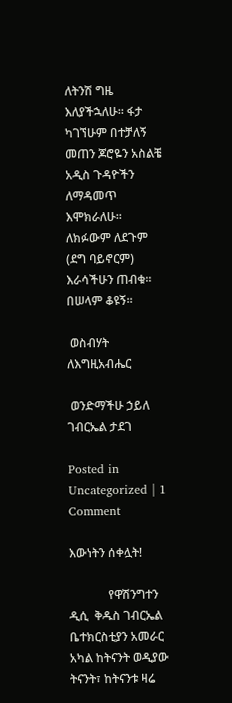ለትንሽ ግዜ እለያችኋለሁ፡፡ ፋታ ካገኘሁም በተቻለኝ መጠን ጆሮዬን አስልቼ አዲስ ጉዳዮችን ለማዳመጥ እሞክራለሁ፡፡ ለክፉውም ለደጉም (ደግ ባይኖርም) እራሳችሁን ጠብቁ፡፡ በሠላም ቆዩኝ፡፡

 ወስብሃት ለእግዚአብሔር

 ወንድማችሁ ኃይለ ገብርኤል ታደገ

Posted in Uncategorized | 1 Comment

እውነትን ሰቀሏት!

             የዋሽንግተን ዲሲ  ቅዱስ ገብርኤል ቤተክርስቲያን አመራር  አካል ከትናንት ወዲያው ትናንት፣ ከትናንቱ ዛሬ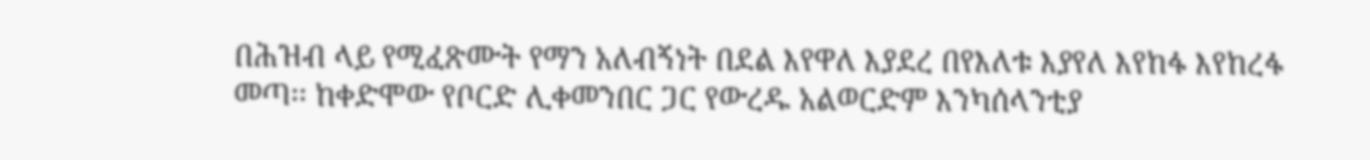በሕዝብ ላይ የሚፈጽሙት የማን አለብኝነት በደል እየዋለ እያደረ በየእለቱ እያየለ እየከፋ እየከረፋ መጣ፡፡ ከቀድሞው የቦርድ ሊቀመንበር ጋር የውረዱ አልወርድም እንካሰላንቲያ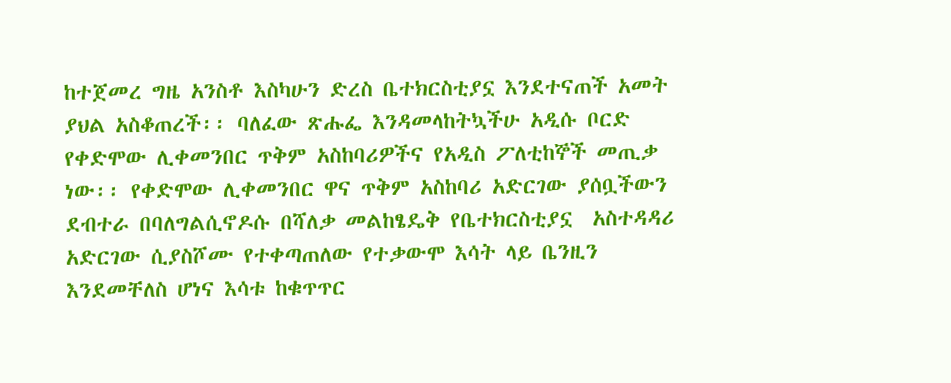ከተጀመረ ግዜ አንስቶ እስካሁን ድረስ ቤተክርስቲያኗ እንደተናጠች አመት ያህል አስቆጠረች፡፡ ባለፈው ጽሑፌ እንዳመላከትኳችሁ አዲሱ ቦርድ የቀድሞው ሊቀመንበር ጥቅም አስከባሪዎችና የአዲስ ፖለቲከኞች መጢቃ ነው፡፡ የቀድሞው ሊቀመንበር ዋና ጥቅም አስከባሪ አድርገው ያሰቧችውን ደብተራ በባለግልሲኖዶሱ በሻለቃ መልከፄዴቅ የቤተክርስቲያኗ  አስተዳዳሪ አድርገው ሲያስሾሙ የተቀጣጠለው የተቃውሞ እሳት ላይ ቤንዚን እንደመቸለስ ሆነና እሳቱ ከቁጥጥር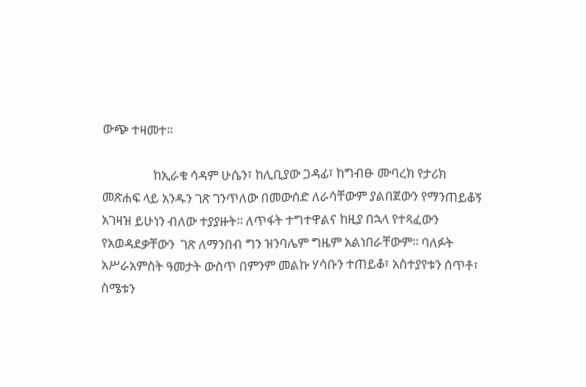ውጭ ተዛመተ፡፡

                 ከኢራቁ ሳዳም ሁሴን፣ ከሊቢያው ጋዳፊ፣ ከግብፁ ሙባረክ የታሪክ መጽሐፍ ላይ አንዱን ገጽ ገንጥለው በመውሰድ ለራሳቸውም ያልበጀውን የማንጠይቆኝ አገዛዝ ይሁነን ብለው ተያያዙት፡፡ ለጥፋት ተግተዋልና ከዚያ በኋላ የተጻፈውን የአወዳደቃቸውን  ገጽ ለማንበብ ግን ዝንባሌም ግዜም አልነበራቸውም፡፡ ባለፉት አሥራአምስት ዓመታት ውስጥ በምንም መልኩ ሃሳቡን ተጠይቆ፣ አስተያየቱን ሰጥቶ፣ ስሜቱን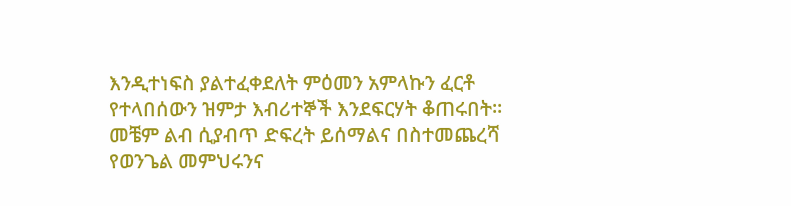እንዲተነፍስ ያልተፈቀደለት ምዕመን አምላኩን ፈርቶ የተላበሰውን ዝምታ እብሪተኞች እንደፍርሃት ቆጠሩበት፡፡ መቼም ልብ ሲያብጥ ድፍረት ይሰማልና በስተመጨረሻ የወንጌል መምህሩንና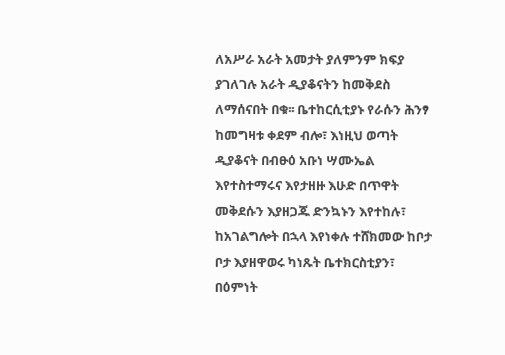ለአሥራ አራት አመታት ያለምንም ክፍያ ያገለገሉ አራት ዲያቆናትን ከመቅደስ ለማሰናበት በቁ፡፡ ቤተከርሲቲያኑ የራሱን ሕንፃ ከመግዛቱ ቀደም ብሎ፣ እነዚህ ወጣት ዲያቆናት በብፁዕ አቡነ ሣሙኤል እየተስተማሩና እየታዘዙ እሁድ በጥዋት መቅደሱን እያዘጋጁ ድንኳኑን እየተከሉ፣ ከአገልግሎት በኋላ እየነቀሉ ተሸክመው ከቦታ ቦታ እያዘዋወሩ ካነጹት ቤተክርስቲያን፣ በዕምነት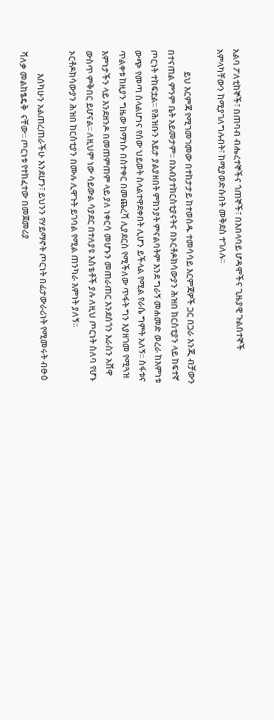አልባ ፖለቲከኞች፣ በጠባብ ብሔረተኞችና ጎጠኞች፣ በእበላባይ ሆዳሞችና ጊዜያዊ ጉልበተኞች አምላካቸውን ከሚያገለግሉብት፣ ከሚያወድሱበት መቅደስ ተገለሉ፡፡

           ይህ እርምጃ የሚገመገመው በተከታታይ ከተወሰዱ ተመሳሳይ እርምጃዎች ጋር በጋራ እንጂ ብቻውን በተናጠል ምንም ቤት አይመታም፡፡ በአብያተክርስቲያናትና በኦርቶዶክሳውያን ሕዝበ ክርስቲያን ላይ ከፍተኛ ጦርነት ተከፍቷል፡፡ የሕዝቡን እይታ ያልያዘበት ምክንያት ምናልባትም እንደ ግራኝ መሐመድ ወረራ ከእምነቱ ውጭ የመጣ ስላልሆነና የሰው ህይወት ስላልተዋደቀበት ሊሆን ይችላል የሚል የራሴ ግምት አለኝ፡፡ ስፋቱና ጥልቀቱ ከዚያን ግዜው ከማነሱ በስተቀር በመጨረሻ ሊያደርስ የሚችለው ጥፋት ግን እያዘገመ የሚጓዝ እምነታችን ላይ እንደዘንዶ በመጠምጠም ላይ ያለ ነቀርሳ መሆኑን መጠራጠር እንደሰጎን እራስን አሸዋ ውስጥ ምቅበር ይሆናል፡፡ ለዚህም ነው ሳይውል ሳያደር በተለያዩ እስቴቶች ያሉ ለዚህ ጦርነት ሰለባ የሆኑ ኦርቶዶክሳውያን ሕዝበ ከርስቲያን በሙሉ ሊዋጉት ይገባል የሚል ጠንካራ እምነት ያለኝ፡፡

           እሰካሁን አልጠረጠራችሁ እንደሆን፣ ይህንን የሃይማኖት ጦርነት በፊታውራሪነት የሚመሩት ብፁዕ ሻለቃ መልከፄዴቅ  ናቸው፡፡ ጦርነቱ የተከፈተው በመጀመሪያ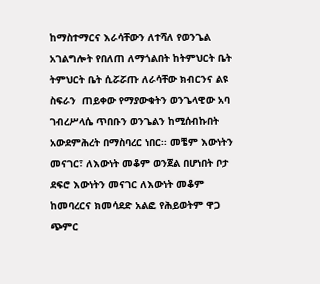ከማስተማርና እራሳቸውን ለተሻለ የወንጌል አገልግሎት የበለጠ ለማጎልበት ከትምህርት ቤት ትምህርት ቤት ሲሯሯጡ ለራሳቸው ክብርንና ልዩ ስፍራን  ጠይቀው የማያውቁትን ወንጌላዊው አባ ገብረሥላሴ ጥበቡን ወንጌልን ከሚሰብኩበት አውደምሕረት በማስባረር ነበር፡፡ መቼም እውነትን መናገር፣ ለእውነት መቆም ወንጀል በሆነበት ቦታ ደፍሮ እውነትን መናገር ለእውነት መቆም ከመባረርና ክመሳደድ አልፎ የሕይወትም ዋጋ ጭምር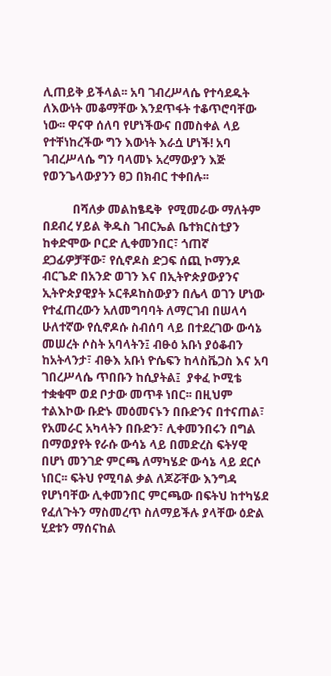ሊጠይቅ ይችላል፡፡ አባ ገብረሥላሴ የተሳደዱት ለእውነት መቆማቸው እንደጥፋት ተቆጥሮባቸው ነው፡፡ ዋናዋ ሰለባ የሆነችውና በመስቀል ላይ የተቸነከረችው ግን እውነት እራሷ ሆነች! አባ ገብረሥላሴ ግን ባላመኑ አረማውያን እጅ የወንጌላውያንን ፀጋ በክብር ተቀበሉ፡፡

          በሻለቃ መልከፄዴቅ  የሚመራው ማለትም በደብረ ሃይል ቅዱስ ገብርኤል ቤተክርስቲያን ከቀድሞው ቦርድ ሊቀመንበር፣ ጎጠኛ ደጋፊዎቻቸው፣ የሲኖዶስ ድጋፍ ሰጪ ኮማንዶ ብርጌድ በአንድ ወገን እና በኢትዮጵያውያንና ኢትዮጵያዊያት ኦርቶዶከስውያን በሌላ ወገን ሆነው የተፈጠረውን አለመግባባት ለማርገብ በሠላሳ ሁለተኛው የሲኖዶሱ ስብሰባ ላይ በተደረገው ውሳኔ መሠረት ሶስት አባላትን፤ ብፁዕ አቡነ ያዕቆብን ከአትላንታ፣ ብፁእ አቡነ ዮሴፍን ከላስቬጋስ እና አባ ገበረሥላሴ ጥበቡን ከሲያትል፤  ያቀፈ ኮሚቴ ተቋቁሞ ወደ ቦታው መጥቶ ነበር፡፡ በዚህም ተልእኮው ቡድኑ መዕመናኑን በቡድንና በተናጠል፣ የአመራር አካላትን በቡድን፣ ሊቀመንበሩን በግል በማወያየት የራሱ ውሳኔ ላይ በመድረስ ፍትሃዊ በሆነ መንገድ ምርጫ ለማካሄድ ውሳኔ ላይ ደርሶ ነበር፡፡ ፍትህ የሚባል ቃል ለጆሯቸው እንግዳ የሆነባቸው ሊቀመንበር ምርጫው በፍትህ ከተካሄደ የፈለጉትን ማስመረጥ ስለማይችሉ ያላቸው ዕድል ሂደቱን ማሰናከል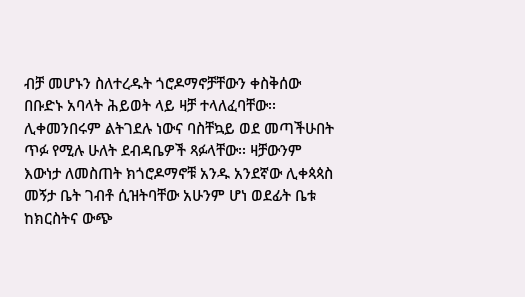ብቻ መሆኑን ስለተረዱት ጎሮዶማኖቻቸውን ቀስቅሰው በቡድኑ አባላት ሕይወት ላይ ዛቻ ተላለፈባቸው፡፡ ሊቀመንበሩም ልትገደሉ ነውና ባስቸኳይ ወደ መጣችሁበት ጥፉ የሚሉ ሁለት ደብዳቤዎች ጻፉላቸው፡፡ ዛቻውንም እውነታ ለመስጠት ክጎሮዶማኖቹ አንዱ አንደኛው ሊቀጳጳስ መኝታ ቤት ገብቶ ሲዝትባቸው አሁንም ሆነ ወደፊት ቤቱ ከክርስትና ውጭ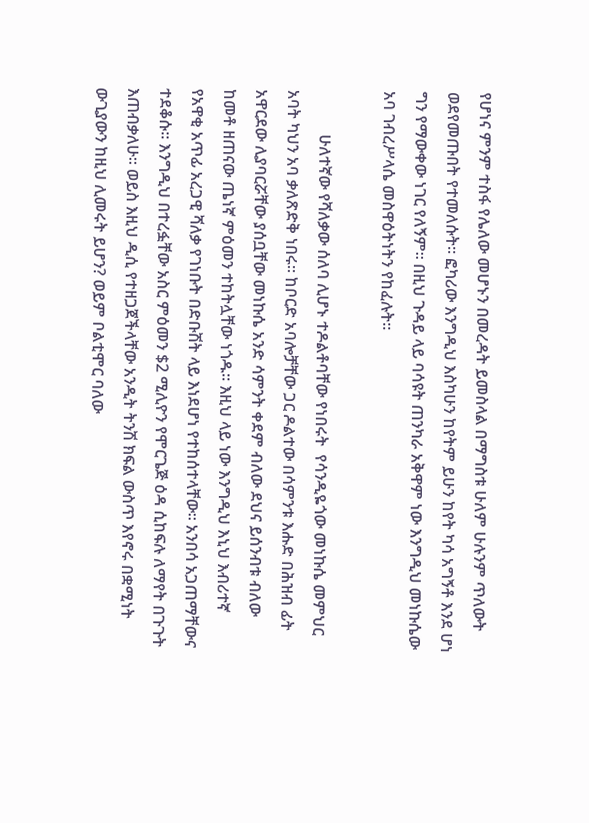የሆነና ምንም ተስፋ የሌለው መሆኑን በመረዳት ይመስላል በማግስቱ ሁለም ሁሉንም ጥለውት ወደየመጡበት የተመለሱት፡፡ ፎካሪው እንግዲህ እስካሁን ከየትም ይሁን ከየት ካሳ አግኝቶ እንደ ሆነ ግን የማውቀው ነገር የለኝም፡፡ በዚህ ጉዳይ ላይ ባሳዩት ጠንካራ አቅዋም ነው እንግዲህ መነኩሴው አባ ገብረሥላሴ መስዋዕትነትን የከፈሉት፡፡

           ሁለተኛው የሻለቃው ሰለባ ሊሆኑ ተዶልቶባቸው የነበሩት  የሳንዲዬጎው መነኩሴ መምህር አባት ካህን አባ ቃለጽድቅ ነበሩ፡፡ ከቦርድ አባሎቻቸው ጋር ዶልተው በሳምንቱ እሑድ በሕዝብ ፊት አዋርደው ሊያባርሯቸው ያሰቧቸው መነኩሴ አንድ ሳምንት ቀደም ብለው ደህና ይሰንብቱ ብለው ከመቶ ዘጠናው ጤነኛ ምዕመን ተከትሏቸው ነጎዱ፡፡ እዚህ ላይ ነው እንግዲህ እኒህ እብሪተኛ የአዋቂ አጥፊ አረጋዊ ሻለቃ የገነቡት በድቡሽት ላይ እነደሆነ የተከሰተላቸው፡፡ አንበሳ አጋጠማቸውና ተደቆሱ፡፡ እንግዲህ በተረፏቸው አስር ምዕመን $2 ሚሊዮን የሞርጌጅ ዕዳ ሲከፍሉ ለማየት በጉጉት እጠብቃለሁ፡፡ ወይስ እዚህ ዲሲ የተዘጋጀችላቸው አንዲት ትንሽ ክፍል ውስጥ እየኖሩ በቋሚነት ውጊያውን ከዚህ ሊመሩት ይሆን? ወይም ቦልቲሞር ባለው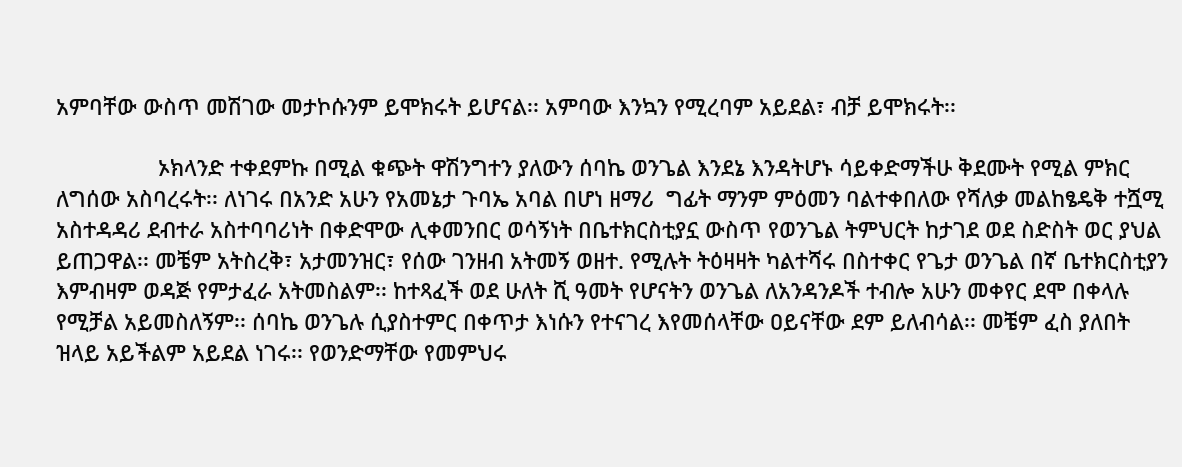አምባቸው ውስጥ መሽገው መታኮሱንም ይሞክሩት ይሆናል፡፡ አምባው እንኳን የሚረባም አይደል፣ ብቻ ይሞክሩት፡፡

                 ኦክላንድ ተቀደምኩ በሚል ቁጭት ዋሽንግተን ያለውን ሰባኬ ወንጌል እንደኔ እንዳትሆኑ ሳይቀድማችሁ ቅደሙት የሚል ምክር ለግሰው አስባረሩት፡፡ ለነገሩ በአንድ አሁን የአመኔታ ጉባኤ አባል በሆነ ዘማሪ  ግፊት ማንም ምዕመን ባልተቀበለው የሻለቃ መልከፄዴቅ ተሿሚ አስተዳዳሪ ደብተራ አስተባባሪነት በቀድሞው ሊቀመንበር ወሳኝነት በቤተክርስቲያኗ ውስጥ የወንጌል ትምህርት ከታገደ ወደ ስድስት ወር ያህል ይጠጋዋል፡፡ መቼም አትስረቅ፣ አታመንዝር፣ የሰው ገንዘብ አትመኝ ወዘተ. የሚሉት ትዕዛዛት ካልተሻሩ በስተቀር የጌታ ወንጌል በኛ ቤተክርስቲያን እምብዛም ወዳጅ የምታፈራ አትመስልም፡፡ ከተጻፈች ወደ ሁለት ሺ ዓመት የሆናትን ወንጌል ለአንዳንዶች ተብሎ አሁን መቀየር ደሞ በቀላሉ የሚቻል አይመስለኝም፡፡ ሰባኬ ወንጌሉ ሲያስተምር በቀጥታ እነሱን የተናገረ እየመሰላቸው ዐይናቸው ደም ይለብሳል፡፡ መቼም ፈስ ያለበት ዝላይ አይችልም አይደል ነገሩ፡፡ የወንድማቸው የመምህሩ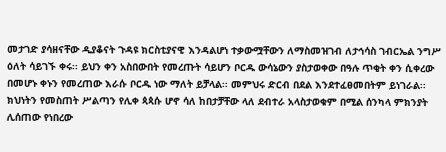መታገድ ያሳዘናቸው ዲያቆናት ጉዳዩ ክርስቲያናዊ እንዳልሆነ ተቃውሟቸውን ለማስመዝገብ ለታኅሳስ ገብርኤል ንግሥ ዕለት ሳይገኙ ቀሩ፡፡ ይህን ቀን አስበውበት የመረጡት ሳይሆን ቦርዱ ውሳኔውን ያስታወቀው በዓሉ ጥቂት ቀን ሲቀረው በመሆኑ ቀኑን የመረጠው እራሱ ቦርዱ ነው ማለት ይቻላል፡፡ መምህሩ ድርብ በደል እንደተፈፀመበትም ይነገራል፡፡ ክህነትን የመስጠት ሥልጣን የሊቀ ጳጳሱ ሆኖ ሳለ ከበታቻቸው ላለ ደብተራ አላስታወቁም በሚል ሰንካላ ምክንያት ሊሰጠው የነበረው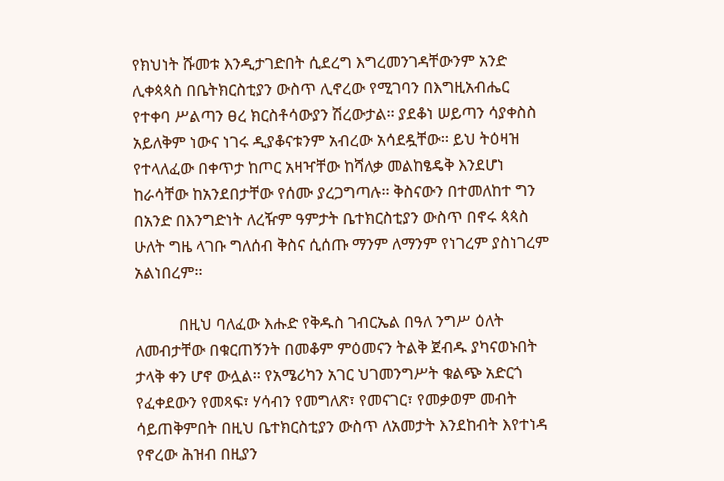የክህነት ሹመቱ እንዲታገድበት ሲደረግ እግረመንገዳቸውንም አንድ ሊቀጳጳስ በቤትክርስቲያን ውስጥ ሊኖረው የሚገባን በእግዚአብሔር የተቀባ ሥልጣን ፀረ ክርስቶሳውያን ሽረውታል፡፡ ያደቆነ ሠይጣን ሳያቀስስ አይለቅም ነውና ነገሩ ዲያቆናቱንም አብረው አሳደዷቸው፡፡ ይህ ትዕዛዝ የተላለፈው በቀጥታ ከጦር አዛዣቸው ከሻለቃ መልከፄዴቅ እንደሆነ ከራሳቸው ከአንደበታቸው የሰሙ ያረጋግጣሉ፡፡ ቅስናውን በተመለከተ ግን  በአንድ በእንግድነት ለረዥም ዓምታት ቤተክርስቲያን ውስጥ በኖሩ ጳጳስ ሁለት ግዜ ላገቡ ግለሰብ ቅስና ሲሰጡ ማንም ለማንም የነገረም ያስነገረም አልነበረም፡፡

           በዚህ ባለፈው እሑድ የቅዱስ ገብርኤል በዓለ ንግሥ ዕለት ለመብታቸው በቁርጠኝንት በመቆም ምዕመናን ትልቅ ጀብዱ ያካናወኑበት ታላቅ ቀን ሆኖ ውሏል፡፡ የአሜሪካን አገር ህገመንግሥት ቁልጭ አድርጎ የፈቀደውን የመጻፍ፣ ሃሳብን የመግለጽ፣ የመናገር፣ የመቃወም መብት ሳይጠቅምበት በዚህ ቤተክርስቲያን ውስጥ ለአመታት እንደከብት እየተነዳ የኖረው ሕዝብ በዚያን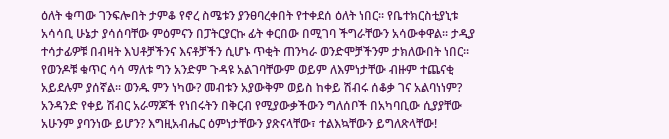ዕለት ቁጣው ገንፍሎበት ታምቆ የኖረ ስሜቱን ያንፀባረቀበት የተቀደሰ ዕለት ነበር፡፡ የቤተክርስቲያኒቱ አሳሳቢ ሁኔታ ያሳሰባቸው ምዕምናን በፓትርያርኩ ፊት ቀርበው በሚገባ ችግራቸውን አሳውቀዋል፡፡ ታዲያ ተሳታፊዎቹ በብዛት እህቶቻችንና እናቶቻችን ሲሆኑ ጥቂት ጠንካራ ወንድሞቻችንም ታክለውበት ነበር፡፡  የወንዶቹ ቁጥር ሳሳ ማለቱ ግን አንድም ጉዳዩ አልገባቸውም ወይም ለእምነታቸው ብዙም ተጨናቂ አይደሉም ያሰኛል፡፡ ወንዱ ምን ነካው? መብቱን አያውቅም ወይስ ከቀይ ሽብሩ ሰቆቃ ገና አልባነነም?  አንዳንድ የቀይ ሽብር አራማጆች የነበሩትን በቅርብ የሚያውቃችውን ግለሰቦች በአካባቢው ሲያያቸው አሁንም ያባንነው ይሆን? እግዚአብሔር ዕምነታቸውን ያጽናላቸው፣ ተልእኳቸውን ይግለጽላቸው!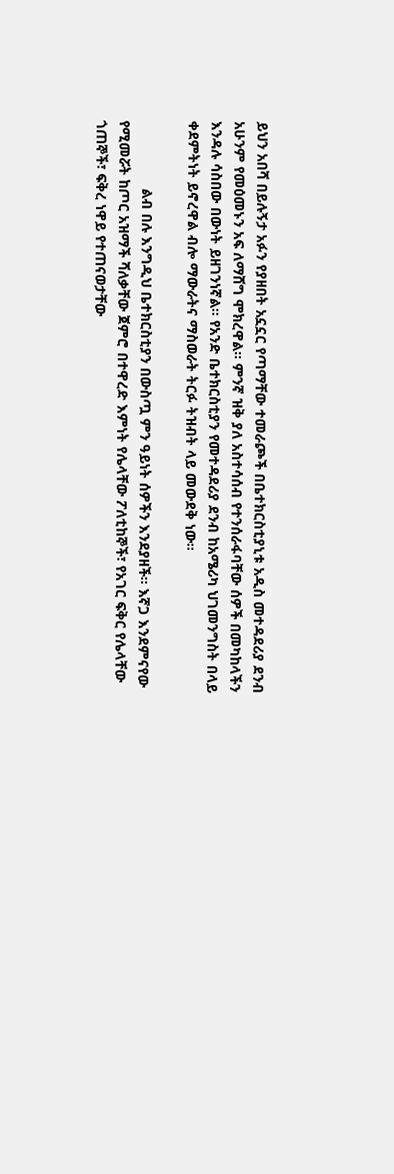ይህን አበሻ በይሉኝታ አፉን የያዘበት አኗኗር የጣማቸው ተመራጮች በቤተክርስቲያኒቱ አዲስ መተዳደሪያ ደንብ አሁንም የመዕመኑን አፍ ለማሸግ ሞክረዋል፡፡ ምንኛ ዝቅ ያለ አስተሳሰብ የተንሰራፋባቸው ሰዎች በመካከላችን እንዳሉ ሳስበው በውነት ይዘገንነኛል፡፡ የአንድ ቤተክርስቲያን የመተዳደሪያ ደንብ ከአሜሪካ ህገመንግስት በላይ ቀደምትነት ይኖረዋል ብሎ ማውራትና ማስወራት ትርፉ ትዝብት ላይ መውደቅ ነው፡፡

                 ልብ በሉ እንግዲህ ቤተክርስቲያን በውስጧ ምን ዓይነት ሰዎችን እንደያዘች፡፡ እኛጋ እንደምናየው የሚመሯት ከጦር አዝማች ሻለቃቸው ጀምሮ በተዋረድ እምነት የሌላቸው ፖለቲከኞች፣ የአገር ፍቅር የሌላቸው ጎጠኞች፣ ፍቅረ ነዋይ የተጠናወታቸው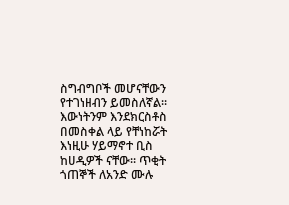ስግብግቦች መሆናቸውን የተገነዘብን ይመስለኛል፡፡ እውነትንም እንደክርስቶስ በመስቀል ላይ የቸነከሯት እነዚሁ ሃይማኖተ ቢስ ከሀዲዎች ናቸው፡፡ ጥቂት ጎጠኞች ለአንድ ሙሉ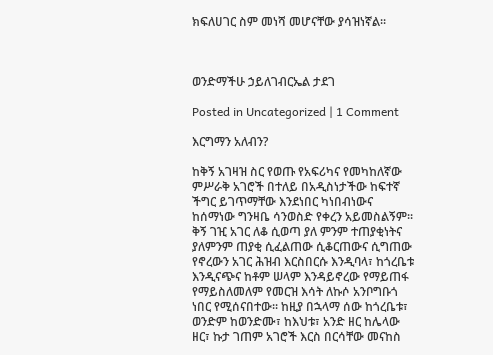ክፍለሀገር ስም መነሻ መሆናቸው ያሳዝነኛል፡፡



ወንድማችሁ ኃይለገብርኤል ታደገ

Posted in Uncategorized | 1 Comment

እርግማን አለብን?

ከቅኝ አገዛዝ ስር የወጡ የአፍሪካና የመካከለኛው ምሥራቅ አገሮች በተለይ በአዲስነታችው ከፍተኛ ችግር ይገጥማቸው እንደነበር ካነበብነውና ከሰማነው ግንዛቤ ሳንወስድ የቀረን አይመስልኝም፡፡ ቅኝ ገዢ አገር ለቆ ሲወጣ ያለ ምንም ተጠያቂነትና ያለምንም ጠያቂ ሲፈልጠው ሲቆርጠውና ሲግጠው የኖረውን አገር ሕዝብ እርስበርሱ እንዲባላ፣ ከጎረቤቱ እንዲናጭና ከቶም ሠላም እንዳይኖረው የማይጠፋ የማይስለመለም የመርዝ እሳት ለኩሶ አንቦግቡጎ ነበር የሚሰናበተው፡፡ ከዚያ በኋላማ ሰው ከጎረቤቱ፣ ወንድም ከወንድሙ፣ ከእህቱ፣ አንድ ዘር ከሌላው ዘር፣ ኩታ ገጠም አገሮች እርስ በርሳቸው መናከስ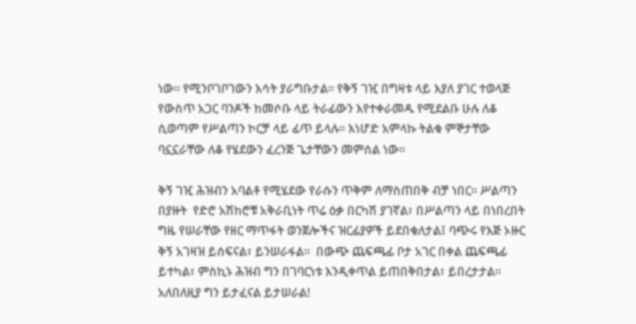ነው፡፡ የሚንቦገቦገውን እሳት ያራግቡታል፡፡ የቅኝ ገዢ በግዛቱ ላይ እያለ ያገር ተወላጅ የውስጥ አጋር ባንዶች ከመሶቡ ላይ ትራፊውን እየተቀራመዱ የሚደልቡ ሁሉ ለቆ ሲወጣም የሥልጣን ኮርቻ ላይ ፊጥ ይላሉ፡፡ እነሆድ አምላኩ ትልቁ ምኞታቸው ባኗኗራቸው ለቆ የሄደውን ፈረንጅ ጌታቸውን መምሰል ነው፡፡

ቅኝ ገዢ ሕዝብን አባልቶ የሚሄደው የራሱን ጥቅም ለማስጠበቅ ብቻ ነበር፡፡ ሥልጣን በያዙት  የድሮ አሽከሮቹ አቅራቢነት ጥሬ ዕቃ በርካሽ ያገኛል፣ በሥልጣን ላይ በነበረበት ግዜ የሠራቸው የዘር ማጥፋት ወንጀሎችና ዝርፊያዎች ይደበቁለታል፤ ባጭሩ የእጅ ኦዙር ቅኝ አገዛዝ ይሰፍናል፣ ይንሠራፋል፡፡  በውጭ ጨፍጫፊ ቦታ አገር በቀል ጨፍጫፊ ይተካል፣ ምስኪኑ ሕዝብ ግን በገባርነቱ እንዲቀጥል ይጠበቅበታል፣ ይበረታታል፡፡ አለበለዚያ ግን ይታፈናል ይታሠራል!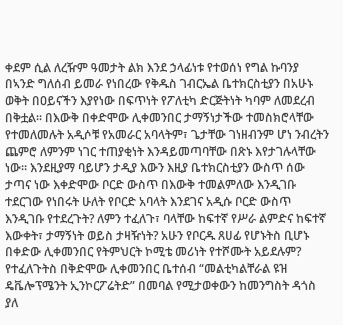ቀደም ሲል ለረዥም ዓመታት ልክ እንደ ኃላፊነቱ የተወሰነ የግል ኩባንያ በኣንድ ግለሰብ ይመራ የነበረው የቅዱስ ገብርኤል ቤተክርስቲያን በአሁኑ ወቅት በዐይናችን እያየነው በፍጥነት የፖለቲካ ድርጅትነት ካባም ለመደረብ በቅቷል፡፡ በእውቅ በቀድሞው ሊቀመንበር ታማኝነታችው ተመስክሮላቸው የተመለመሉት አዲሶቹ የአመራር አባላትም፣ ጌታቸው ገነዘብንም ሆነ ንብረትን ጨምሮ ለምንም ነገር ተጠያቂነት እንዳይመጣባቸው በጽኑ እየታገሉላቸው ነው፡፡ እንደዚያማ ባይሆን ታዲያ እውን እዚያ ቤተክርስቲያን ውስጥ ሰው ታጣና ነው እቀድሞው ቦርድ ውስጥ በእውቅ ተመልምለው እንዲገቡ ተደርገው የነበሩት ሁለት የቦርድ አባላት እንደገና አዲሱ ቦርድ ውስጥ እንዲገቡ የተደረጉት? ለምን ተፈለጉ፣ ባላቸው ከፍተኛ የሥራ ልምድና ከፍተኛ እውቀት፣ ታማኝነት ወይስ ታዛዥነት? አሁን የቦርዱ ጸሀፊ የሆኑትስ ቢሆኑ በቀድው ሊቀመንበር የትምህርት ኮሚቴ መሪነት የተሾሙት አይደሉም? የተፈለጉትስ በቅድሞው ሊቀመንበር ቤተሰብ “መልቲካልቸራል ዩዝ ዴቬሎፕሜንት ኢንኮርፖሬትድ” በመባል የሚታወቀውን ከመንግስት ዳጎስ ያለ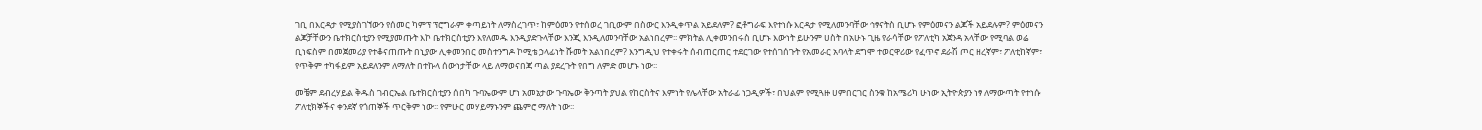ገቢ በእርዳታ የሚያስገኘውን የሰመር ካምፕ ፕሮግራም ቀጣይነት ለማስረገጥ፣ ከምዕመን የተሰወረ ገቢውም በስውር እንዲቀጥል አይደለም? ፎቶግራፍ እየተነሱ እርዳታ የሚለመንባቸው ኅፃናትስ ቢሆኑ የምዕመናን ልጆች አይደሉም? ምዕመናን ልጆቻቸውን ቤተክርስቲያን የሚያመጡት እኮ ቤተክርስቲያን እየለመዱ እንዲያድጉላቸው እንጂ እንዲለመንባቸው አልነበረም፡፡ ምክትል ሊቀመንበሩስ ቢሆኑ እውነት ይሁንም ሀስት በአሁኑ ጊዜ የራሳቸው የፖለቲካ አጀንዳ አላቸው የሚባል ወሬ ቢነፍስም በመጀመሪያ የተቆናጠጡት በኒያው ሊቀመንበር መስተንግዶ ኮሚቴ ኃላፊነት ሹመት አልነበረም? እንግዲህ የተቀሩት ሰብጠርጠር ተደርገው የተሰገሰጉት የአመራር አባላት ደግሞ ተወርዋሪው የፈጥኖ ደራሽ ጦር ዘረኛም፣ ፖለቲከኛም፣ የጥቅም ተካፋይም አይደለንም ለማለት በተኩላ ሰውነታቸው ላይ ለማወናበጃ ጣል ያደረጉት የበግ ለምድ መሆኑ ነው፡፡

መቼም ደብረሃይል ቅዱስ ገብርኤል ቤተክርስቲያን ሰበካ ጉባኤውም ሆነ አመኔታው ጉባኤው ቅንጣት ያህል የከርስትና እምነት የሌላቸው አትራፊ ነጋዲዎች፣ በህልም የሚጓዙ ሀምበርገር ስንቁ ከአሜሪካ ሁነው ኢትዮጵያን ነፃ ለማውጣት የተነሱ ፖለቲክኞችና ቀንደኛ የጎጠኞች ጥርቅም ነው፡፡ የምሁር መሃይማኑንም ጨምሮ ማለት ነው፡፡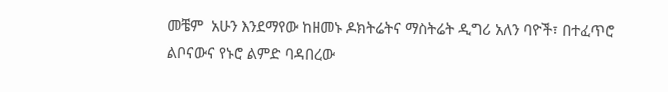መቼም  አሁን እንደማየው ከዘመኑ ዶክትሬትና ማስትሬት ዲግሪ አለን ባዮች፣ በተፈጥሮ ልቦናውና የኑሮ ልምድ ባዳበረው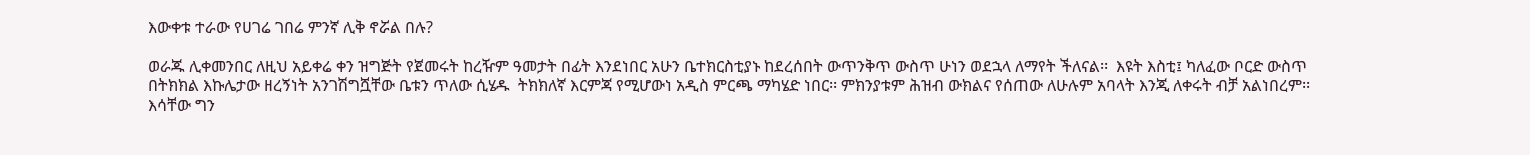እውቀቱ ተራው የሀገሬ ገበሬ ምንኛ ሊቅ ኖሯል በሉ?

ወራጁ ሊቀመንበር ለዚህ አይቀሬ ቀን ዝግጅት የጀመሩት ከረዥም ዓመታት በፊት እንደነበር አሁን ቤተክርስቲያኑ ከደረሰበት ውጥንቅጥ ውስጥ ሁነን ወደኋላ ለማየት ችለናል፡፡  እዩት እስቲ፤ ካለፈው ቦርድ ውስጥ በትክክል እኩሌታው ዘረኝነት አንገሽግሿቸው ቤቱን ጥለው ሲሄዱ  ትክክለኛ እርምጃ የሚሆውነ አዲስ ምርጫ ማካሄድ ነበር፡፡ ምክንያቱም ሕዝብ ውክልና የሰጠው ለሁሉም አባላት እንጂ ለቀሩት ብቻ አልነበረም፡፡ እሳቸው ግን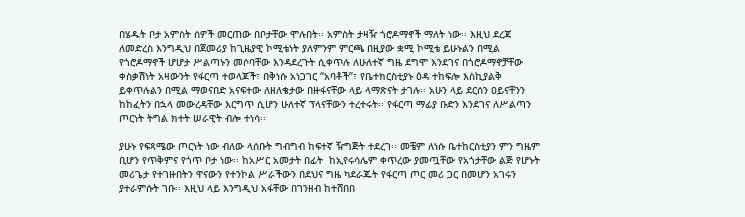በሄዱት ቦታ አምስት ሰዎች መርጠው በቦታቸው ሞሉበት፡፡ አምስት ታዛዥ ጎሮዶማኖች ማለት ነው፡፡ እዚህ ደረጃ ለመድረስ እንግዲህ በጀመሪያ ከጊዜያዊ ኮሚቴነት ያለምንም ምርጫ በዚያው ቋሚ ኮሚቴ ይሁኑልን በሚል የጎሮዶማኖች ሆሆታ ሥልጣኑን መሶባቸው እንዳደረጉት ሲቀጥሉ ለሁለተኛ ግዜ ደግሞ እንደገና በጎሮዶማኖቻቸው ቀስቃሽነት አዛውንት የፋርጣ ተወላጆች፣ በቅነሱ አነጋገር “አባቶች”፣ የቤተክርስቲያኑ ዕዳ ተከፍሎ እስኪያልቅ ይቀጥሉልን በሚል ማወናበድ አናፍተው ለዘለቄታው በዙፋናቸው ላይ ላማጽናት ታገሉ፡፡ አሁን ላይ ደርሰን ዐይናቸንን ከከፈትን በኋላ መውረዳቸው እርግጥ ሲሆን ሁለተኛ ፕላናቸውን ተረተሩት፡፡ የፋርጣ ማፊያ ቡድን እንደገና ለሥልጣን ጦርነት ትግል ክተት ሠራዊት ብሎ ተነሳ፡፡

ያሁኑ የፍጻሜው ጦርነት ነው ብለው ላሰቡት ግብግብ ከፍተኛ ዥግጅት ተደረገ፡፡ መቼም ለነሱ ቤተከርስቲያን ምን ግዜም ቢሆን የጥቅምና የጎጥ ቦታ ነው፡፡ ከአሥር አመታት በፊት  ከኢየሩሳሌም ቀጥረው ያመጧቸው የአጎታቸው ልጅ የሆኑት መሪጌታ የተገዙበትን ዋናውን የተንኮል ሥራችውን በደህና ግዜ ካደራጁት የፋርጣ ጦር መሪ ጋር በመሆን አገሩን ያተራምሱት ገቡ፡፡ እዚህ ላይ እንግዲህ አፋቸው በገንዘብ ከተሸበበ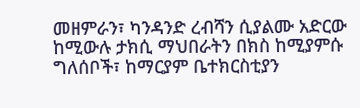መዘምራን፣ ካንዳንድ ረብሻን ሲያልሙ አድርው ከሚውሉ ታክሲ ማህበራትን በክስ ከሚያምሱ ግለሰቦች፣ ከማርያም ቤተክርስቲያን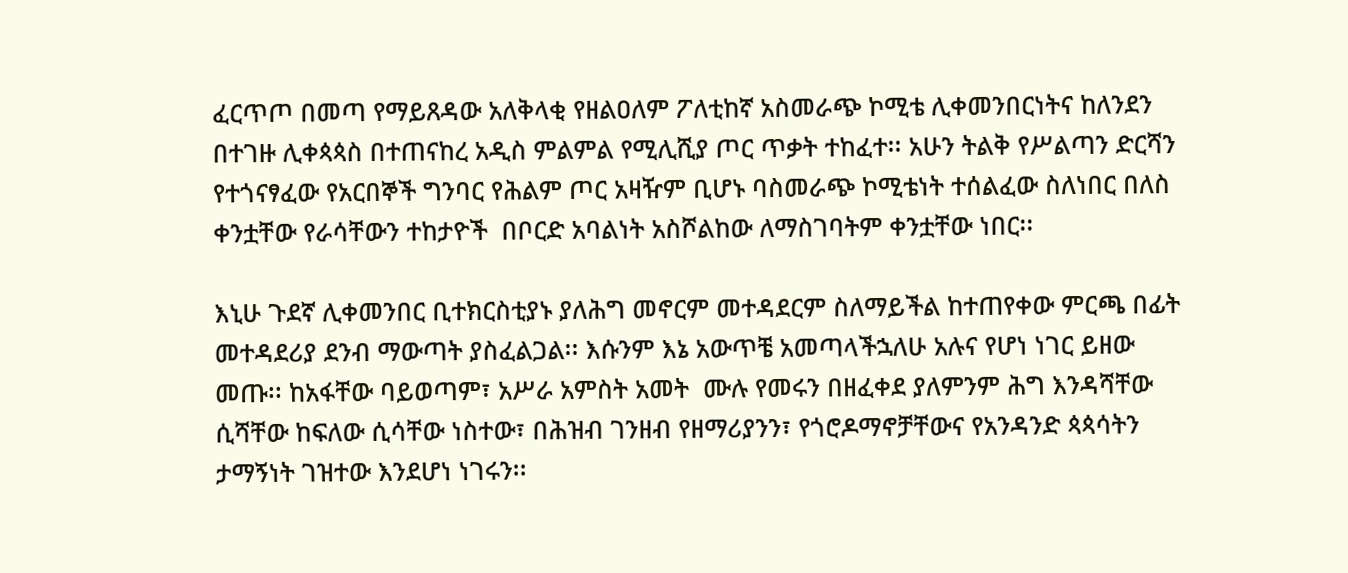ፈርጥጦ በመጣ የማይጸዳው አለቅላቂ የዘልዐለም ፖለቲከኛ አስመራጭ ኮሚቴ ሊቀመንበርነትና ከለንደን በተገዙ ሊቀጳጳስ በተጠናከረ አዲስ ምልምል የሚሊሺያ ጦር ጥቃት ተከፈተ፡፡ አሁን ትልቅ የሥልጣን ድርሻን የተጎናፃፈው የአርበኞች ግንባር የሕልም ጦር አዛዥም ቢሆኑ ባስመራጭ ኮሚቴነት ተሰልፈው ስለነበር በለስ ቀንቷቸው የራሳቸውን ተከታዮች  በቦርድ አባልነት አስሾልከው ለማስገባትም ቀንቷቸው ነበር፡፡

እኒሁ ጉደኛ ሊቀመንበር ቢተክርስቲያኑ ያለሕግ መኖርም መተዳደርም ስለማይችል ከተጠየቀው ምርጫ በፊት መተዳደሪያ ደንብ ማውጣት ያስፈልጋል፡፡ እሱንም እኔ አውጥቼ አመጣላችኋለሁ አሉና የሆነ ነገር ይዘው መጡ፡፡ ከአፋቸው ባይወጣም፣ አሥራ አምስት አመት  ሙሉ የመሩን በዘፈቀደ ያለምንም ሕግ እንዳሻቸው ሲሻቸው ከፍለው ሲሳቸው ነስተው፣ በሕዝብ ገንዘብ የዘማሪያንን፣ የጎሮዶማኖቻቸውና የአንዳንድ ጳጳሳትን ታማኝነት ገዝተው እንደሆነ ነገሩን፡፡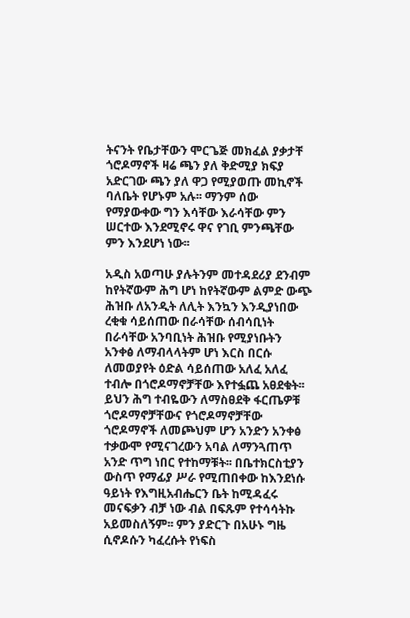ትናንት የቤታቸውን ሞርጌጅ መክፈል ያቃታቸ ጎሮዶማኖች ዛሬ ጫን ያለ ቅድሚያ ክፍያ አድርገው ጫን ያለ ዋጋ የሚያወጡ መኪኖች ባለቤት የሆኑም አሉ፡፡ ማንም ሰው የማያውቀው ግን እሳቸው እራሳቸው ምን ሠርተው እንደሚኖሩ ዋና የገቢ ምንጫቸው ምን እንደሆነ ነው፡፡

አዲስ አወጣሁ ያሉትንም መተዳደሪያ ደንብም ከየትኛውም ሕግ ሆነ ከየትኛውም ልምድ ውጭ ሕዝቡ ለአንዲት ለሊት እንኳን እንዲያነበው ረቂቁ ሳይሰጠው በራሳቸው ሰብሳቢነት በራሳቸው አንባቢነት ሕዝቡ የሚያነቡትን አንቀፅ ለማብላላትም ሆነ እርስ በርሱ ለመወያየት ዕድል ሳይሰጠው አለፈ አለፈ ተብሎ በጎሮዶማኖቻቸው እየተፏጨ አፀደቁት፡፡ ይህን ሕግ ተብዬውን ለማስፀደቅ ፋርጤዎቹ ጎሮዶማኖቻቸውና የጎሮዶማኖቻቸው ጎሮዶማኖች ለመጮህም ሆን አንድን አንቀፅ ተቃውሞ የሚናገረውን አባል ለማንጓጠጥ አንድ ጥግ ነበር የተከማቹት፡፡ በቤተክርስቲያን ውስጥ የማፊያ ሥራ የሚጠበቀው ከእንደነሱ ዓይነት የእግዚአብሔርን ቤት ከሚዳፈሩ መናፍቃን ብቻ ነው ብል በፍጹም የተሳሳትኩ አይመስለኝም፡፡ ምን ያድርጉ በአሁኑ ግዜ ሲኖዶሱን ካፈረሱት የነፍስ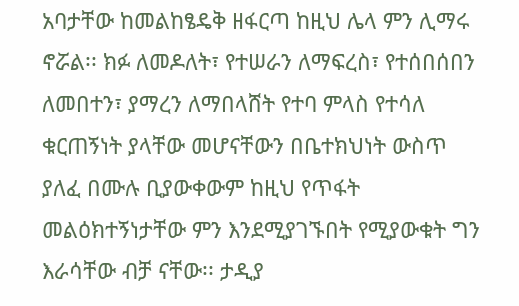አባታቸው ከመልከፄዴቅ ዘፋርጣ ከዚህ ሌላ ምን ሊማሩ ኖሯል፡፡ ክፉ ለመዶለት፣ የተሠራን ለማፍረስ፣ የተሰበሰበን ለመበተን፣ ያማረን ለማበላሸት የተባ ምላስ የተሳለ ቁርጠኝነት ያላቸው መሆናቸውን በቤተክህነት ውስጥ ያለፈ በሙሉ ቢያውቀውም ከዚህ የጥፋት መልዕክተኝነታቸው ምን እንደሚያገኙበት የሚያውቁት ግን እራሳቸው ብቻ ናቸው፡፡ ታዲያ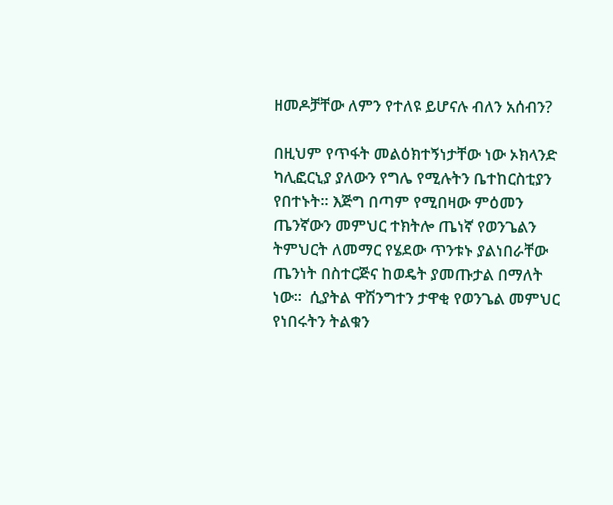ዘመዶቻቸው ለምን የተለዩ ይሆናሉ ብለን አሰብን?

በዚህም የጥፋት መልዕክተኝነታቸው ነው ኦክላንድ ካሊፎርኒያ ያለውን የግሌ የሚሉትን ቤተከርስቲያን የበተኑት፡፡ እጅግ በጣም የሚበዛው ምዕመን ጤንኛውን መምህር ተክትሎ ጤነኛ የወንጌልን ትምህርት ለመማር የሄደው ጥንቱኑ ያልነበራቸው ጤንነት በስተርጅና ከወዴት ያመጡታል በማለት ነው፡፡  ሲያትል ዋሽንግተን ታዋቂ የወንጌል መምህር የነበሩትን ትልቁን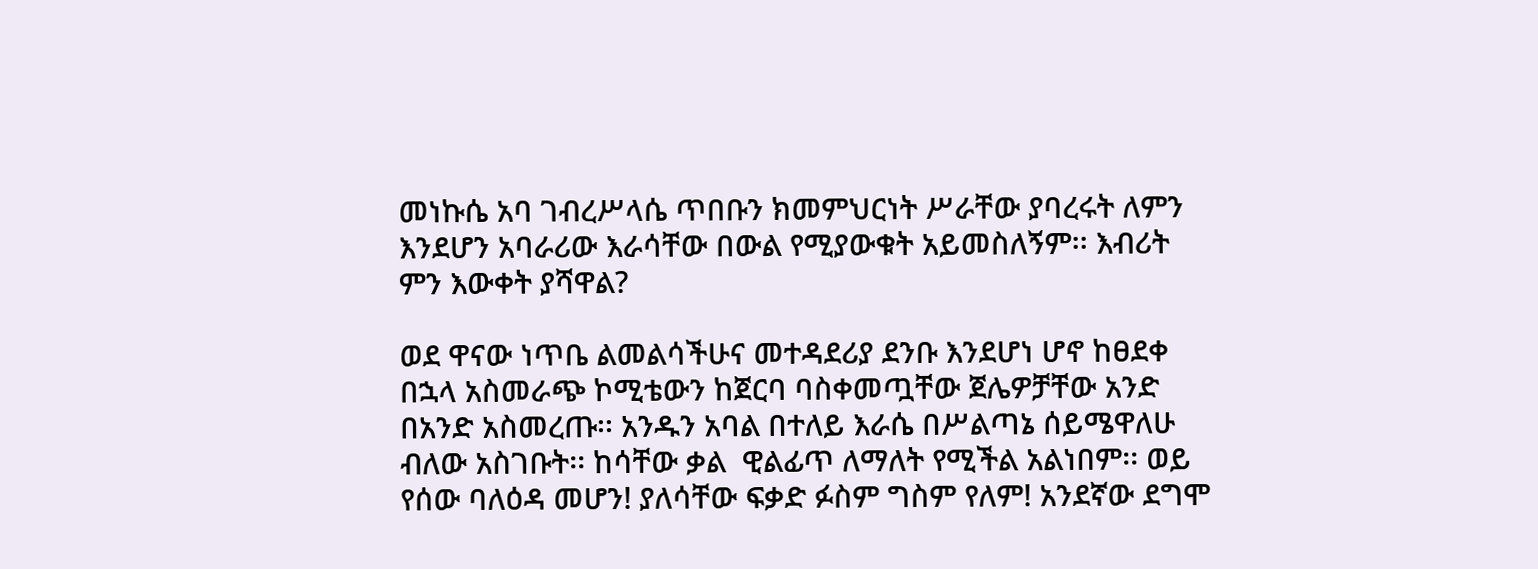መነኩሴ አባ ገብረሥላሴ ጥበቡን ክመምህርነት ሥራቸው ያባረሩት ለምን እንደሆን አባራሪው እራሳቸው በውል የሚያውቁት አይመስለኝም፡፡ እብሪት ምን እውቀት ያሻዋል?

ወደ ዋናው ነጥቤ ልመልሳችሁና መተዳደሪያ ደንቡ እንደሆነ ሆኖ ከፀደቀ በኋላ አስመራጭ ኮሚቴውን ከጀርባ ባስቀመጧቸው ጀሌዎቻቸው አንድ በአንድ አስመረጡ፡፡ አንዱን አባል በተለይ እራሴ በሥልጣኔ ሰይሜዋለሁ ብለው አስገቡት፡፡ ከሳቸው ቃል  ዊልፊጥ ለማለት የሚችል አልነበም፡፡ ወይ የሰው ባለዕዳ መሆን! ያለሳቸው ፍቃድ ፉስም ግስም የለም! አንደኛው ደግሞ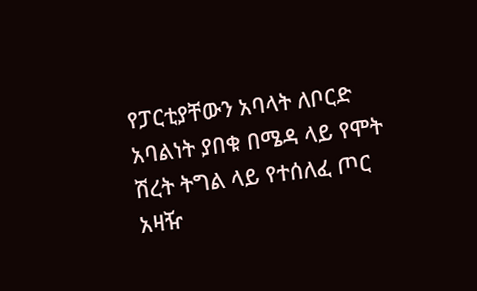የፓርቲያቸውን አባላት ለቦርድ አባልነት ያበቁ በሜዳ ላይ የሞት ሽረት ትግል ላይ የተሰለፈ ጦር አዛዥ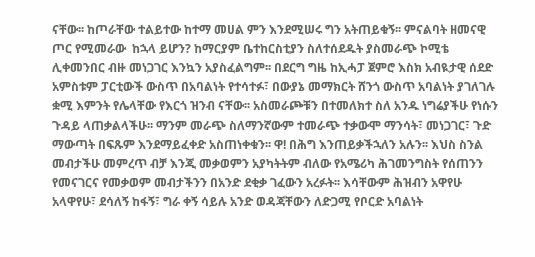ናቸው፡፡ ከጦራቸው ተልይተው ከተማ መሀል ምን እንደሚሠሩ ግን አትጠይቁኝ፡፡ ምናልባት ዘመናዊ ጦር የሚመራው  ከኋላ ይሆን? ከማርያም ቤተከርስቲያን ስለተሰደዱት ያስመራጭ ኮሚቴ ሊቀመንበር ብዙ መነጋገር እንኳን አያስፈልግም፡፡ በደርግ ግዜ ከኢሓፓ ጀምሮ እስክ አብዪታዊ ሰደድ አምስቱም ፓርቲውች ውስጥ በአባልነት የተሳተፉ፣ በውያኔ መማክርት ሸንጎ ውስጥ አባልነት ያገለገሉ ቋሚ እምንት የሌላቸው የእርጎ ዝንብ ናቸው፡፡ አስመራጮቹን በተመለክተ ስለ አንዱ ነግሬያችሁ የነሱን ጉዳይ ላጠቃልላችሁ፡፡ ማንም መራጭ ስለማንኛውም ተመራጭ ተቃውሞ ማንሳት፣ መነጋገር፣ ጉድ ማውጣት በፍጹም እንደማይፈቀድ አስጠነቀቁን፡፡ ዋ! በሕግ እንጠይቃችኋለን አሉን፡፡ እህስ ስንል መብታችሁ መምረጥ ብቻ እንጂ መቃወምን አያካትትም ብለው የአሜሪካ ሕገመንግስት የሰጠንን የመናገርና የመቃወም መብታችንን በአንድ ደቂቃ ገፈውን አረፉት፡፡ እሳቸውም ሕዝብን አዋየሁ አላዋየሁ፣ ደሳለኝ ከፋኝ፣ ግራ ቀኝ ሳይሉ አንድ ወዳጃቸውን ለድጋሚ የቦርድ አባልነት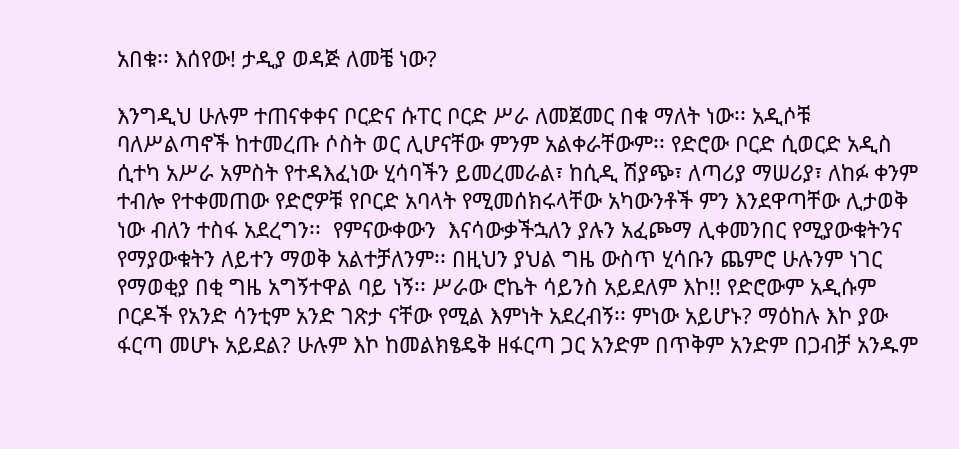አበቁ፡፡ እሰየው! ታዲያ ወዳጅ ለመቼ ነው?

እንግዲህ ሁሉም ተጠናቀቀና ቦርድና ሱፐር ቦርድ ሥራ ለመጀመር በቁ ማለት ነው፡፡ አዲሶቹ ባለሥልጣኖች ከተመረጡ ሶስት ወር ሊሆናቸው ምንም አልቀራቸውም፡፡ የድሮው ቦርድ ሲወርድ አዲስ ሲተካ አሥራ አምስት የተዳእፈነው ሂሳባችን ይመረመራል፣ ከሲዲ ሽያጭ፣ ለጣሪያ ማሠሪያ፣ ለከፉ ቀንም ተብሎ የተቀመጠው የድሮዎቹ የቦርድ አባላት የሚመሰክሩላቸው አካውንቶች ምን እንደዋጣቸው ሊታወቅ ነው ብለን ተስፋ አደረግን፡፡  የምናውቀውን  እናሳውቃችኋለን ያሉን አፈጮማ ሊቀመንበር የሚያውቁትንና የማያውቁትን ለይተን ማወቅ አልተቻለንም፡፡ በዚህን ያህል ግዜ ውስጥ ሂሳቡን ጨምሮ ሁሉንም ነገር የማወቂያ በቂ ግዜ አግኝተዋል ባይ ነኝ፡፡ ሥራው ሮኬት ሳይንስ አይደለም እኮ!! የድሮውም አዲሱም ቦርዶች የአንድ ሳንቲም አንድ ገጽታ ናቸው የሚል እምነት አደረብኝ፡፡ ምነው አይሆኑ? ማዕከሉ እኮ ያው ፋርጣ መሆኑ አይደል? ሁሉም እኮ ከመልክፄዴቅ ዘፋርጣ ጋር አንድም በጥቅም አንድም በጋብቻ አንዱም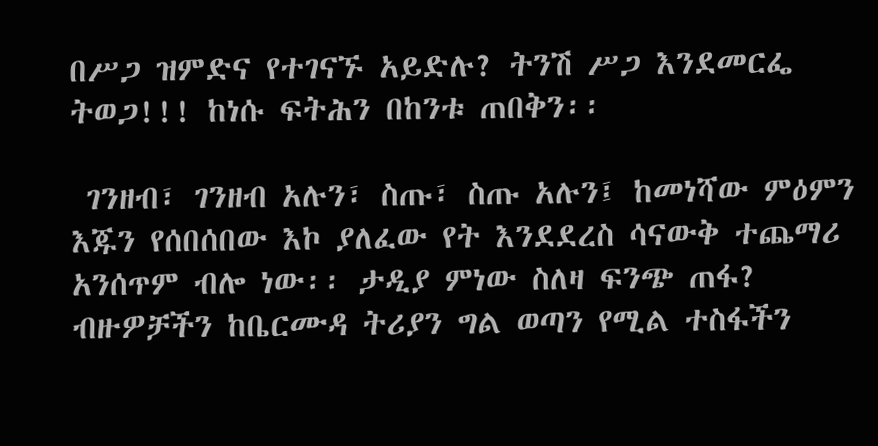በሥጋ ዝምድና የተገናኙ አይድሉ? ትንሽ ሥጋ እንደመርፌ ትወጋ!!! ከነሱ ፍትሕን በከንቱ ጠበቅን፡፡

 ገንዘብ፣ ገንዘብ አሉን፣ ስጡ፣ ስጡ አሉን፤ ከመነሻው ምዕምን እጁን የሰበሰበው እኮ ያለፈው የት እንደደረስ ሳናውቅ ተጨማሪ አንሰጥም ብሎ ነው፡፡ ታዲያ ምነው ስለዛ ፍንጭ ጠፋ? ብዙዎቻችን ከቤርሙዳ ትሪያን ግል ወጣን የሚል ተስፋችን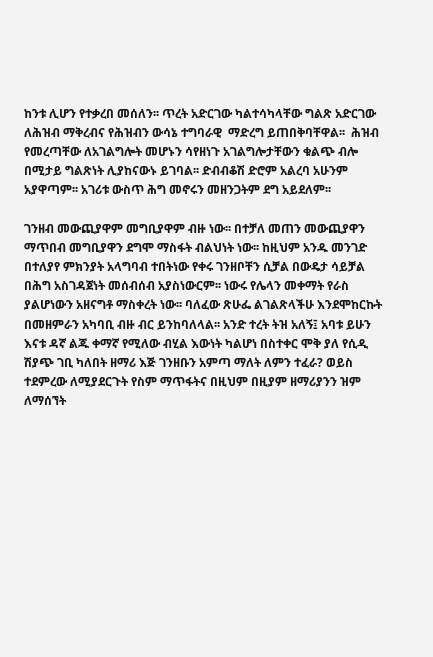ከንቱ ሊሆን የተቃረበ መሰለን፡፡ ጥረት አድርገው ካልተሳካላቸው ግልጽ አድርገው ለሕዝብ ማቅረብና የሕዝብን ውሳኔ ተግባራዊ  ማድረግ ይጠበቅባቸዋል፡፡  ሕዝብ የመረጣቸው ለአገልግሎት መሆኑን ሳየዘነጉ አገልግሎታቸውን ቁልጭ ብሎ በሚታይ ግልጽነት ሊያከናውኑ ይገባል፡፡ ድብብቆሽ ድሮም አልረባ አሁንም አያዋጣም፡፡ አገሪቱ ውስጥ ሕግ መኖሩን መዘንጋትም ደግ አይደለም፡፡

ገንዘብ መውጪያዋም መግቢያዋም ብዙ ነው፡፡ በተቻለ መጠን መውጪያዋን ማጥበብ መግቢያዋን ደግሞ ማስፋት ብልህነት ነው፡፡ ከዚህም አንዱ መንገድ በተለያየ ምክንያት አላግባብ ተበትነው የቀሩ ገንዘቦቸን ሲቻል በውዴታ ሳይቻል በሕግ አስገዳጀነት መሰብሰብ አያስነውርም፡፡ ነውሩ የሌላን መቀማት የራስ ያልሆነውን አዘናግቶ ማስቀረት ነው፡፡ ባለፈው ጽሁፌ ልገልጽላችሁ እንደሞከርኩት በመዘምራን አካባቢ ብዙ ብር ይንከባለላል፡፡ አንድ ተረት ትዝ አለኝ፤ አባቱ ይሁን እናቱ ዳኛ ልጁ ቀማኛ የሚለው ብሂል እውነት ካልሆነ በስተቀር ሞቅ ያለ የሲዲ ሽያጭ ገቢ ካለበት ዘማሪ እጅ ገንዘቡን አምጣ ማለት ለምን ተፈራ? ወይስ ተደምረው ለሚያደርጉት የስም ማጥፋትና በዚህም በዚያም ዘማሪያንን ዝም ለማሰኘት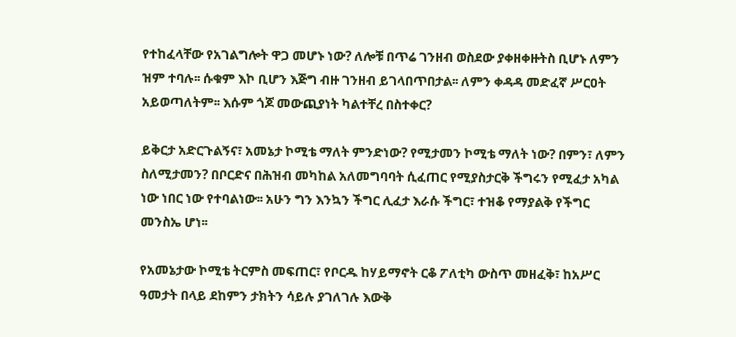የተከፈላቸው የአገልግሎት ዋጋ መሆኑ ነው? ለሎቹ በጥሬ ገንዘብ ወስደው ያቀዘቀዙትስ ቢሆኑ ለምን ዝም ተባሉ፡፡ ሱቁም እኮ ቢሆን እጅግ ብዙ ገንዘብ ይገላበጥበታል፡፡ ለምን ቀዳዳ መድፈኛ ሥርዐት አይወጣለትም፡፡ እሱም ጎጆ መውጪያነት ካልተቸረ በስተቀር?

ይቅርታ አድርጉልኝና፣ አመኔታ ኮሚቴ ማለት ምንድነው? የሚታመን ኮሚቴ ማለት ነው? በምን፣ ለምን ስለሚታመን? በቦርድና በሕዝብ መካከል አለመግባባት ሲፈጠር የሚያስታርቅ ችግሩን የሚፈታ አካል ነው ነበር ነው የተባልነው፡፡ አሁን ግን እንኳን ችግር ሊፈታ እራሱ ችግር፣ ተዝቆ የማያልቅ የችግር መንስኤ ሆነ፡፡

የአመኔታው ኮሚቴ ትርምስ መፍጠር፣ የቦርዱ ከሃይማኖት ርቆ ፖለቲካ ውስጥ መዘፈቅ፣ ከአሥር ዓመታት በላይ ደከምን ታክትን ሳይሉ ያገለገሉ እውቅ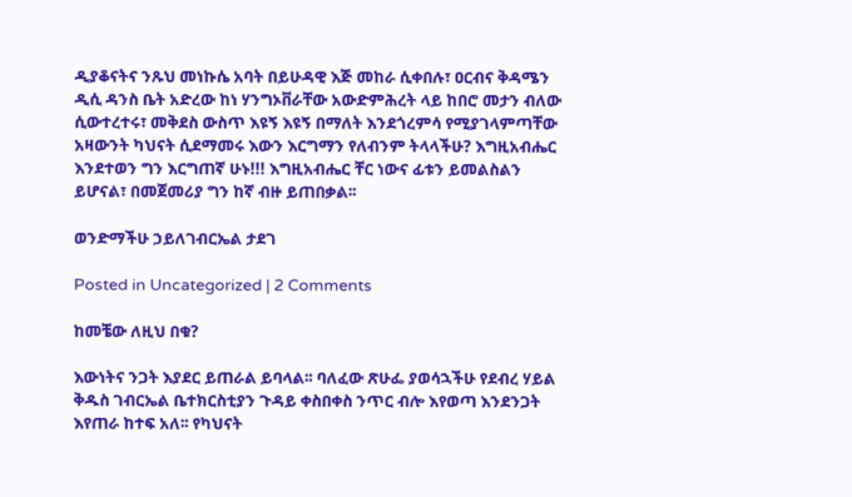ዲያቆናትና ንጹህ መነኩሴ አባት በይሁዳዊ እጅ መከራ ሲቀበሉ፣ ዐርብና ቅዳሜን ዲሲ ዳንስ ቤት አድረው ከነ ሃንግኦቨራቸው አውድምሕረት ላይ ከበሮ መታን ብለው ሲውተረተሩ፣ መቅደስ ውስጥ እዩኝ እዩኝ በማለት እንደጎረምሳ የሚያገላምጣቸው አዛውንት ካህናት ሲደማመሩ እውን እርግማን የለብንም ትላላችሁ? እግዚአብሔር እንደተወን ግን እርግጠኛ ሁኑ!!! እግዚአብሔር ቸር ነውና ፊቱን ይመልስልን ይሆናል፣ በመጀመሪያ ግን ከኛ ብዙ ይጠበቃል፡፡

ወንድማችሁ ኃይለገብርኤል ታደገ

Posted in Uncategorized | 2 Comments

ከመቼው ለዚህ በቁ?

እውነትና ንጋት እያደር ይጠራል ይባላል፡፡ ባለፈው ጽሁፌ ያወሳኋችሁ የደብረ ሃይል ቅዱስ ገብርኤል ቤተክርስቲያን ጉዳይ ቀስበቀስ ንጥር ብሎ እየወጣ እንደንጋት እየጠራ ከተፍ አለ፡፡ የካህናት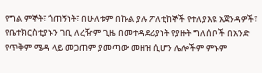የግል ምኞት፣ ጎጠኝነት፣ በሁለቱም በኩል ያሉ ፖለቲከኞች የተለያእዩ አጀንዳዎች፣ የቤተክርስቲያኑን ገቢ ለረዥም ጊዜ በመተዳደሪያነት የያዙት ግለሰቦች በአንድ የጥቅም ሜዳ ላይ መጋጠም ያመጣው መዘዝ ሲሆን ሌሎችም ምኑም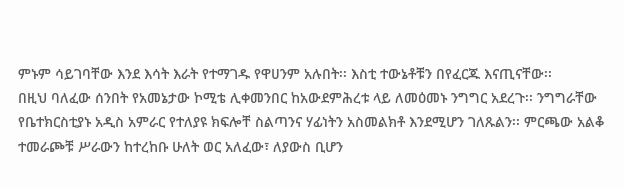ምኑም ሳይገባቸው እንደ እሳት እራት የተማገዱ የዋሀንም አሉበት፡፡ እስቲ ተውኔቶቹን በየፈርጁ እናጢናቸው፡፡
በዚህ ባለፈው ሰንበት የአመኔታው ኮሚቴ ሊቀመንበር ከአውደምሕረቱ ላይ ለመዕመኑ ንግግር አደረጉ፡፡ ንግግራቸው የቤተክርስቲያኑ አዲስ አምራር የተለያዩ ክፍሎቸ ስልጣንና ሃፊነትን አስመልክቶ እንደሚሆን ገለጹልን፡፡ ምርጫው አልቆ ተመራጮቹ ሥራውን ከተረከቡ ሁለት ወር አለፈው፣ ለያውስ ቢሆን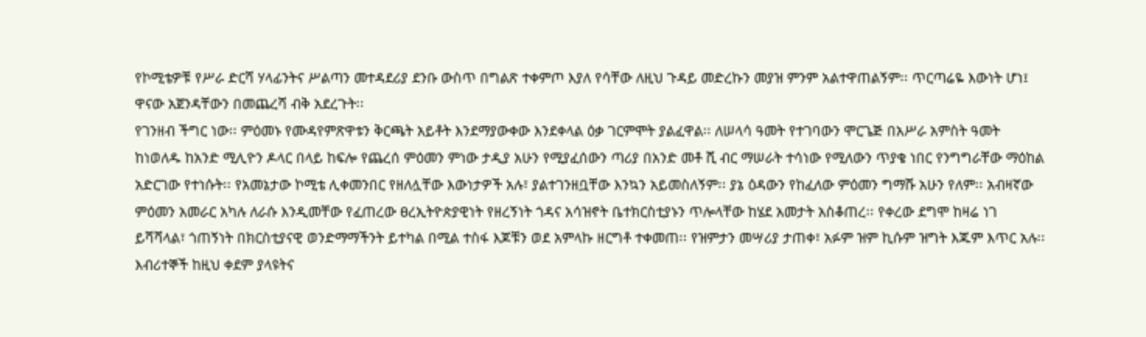የኮሚቴዎቹ የሥራ ድርሻ ሃላፊንትና ሥልጣን መተዳደሪያ ደንቡ ውስጥ በግልጽ ተቀምጦ እያለ የሳቸው ለዚህ ጉዳይ መድረኩን መያዝ ምንም አልተዋጠልኝም፡፡ ጥርጣሬዬ እውነት ሆነ፤ ዋናው አጀንዳቸውን በመጨረሻ ብቅ አደረጉት፡፡
የገንዘብ ችግር ነው፡፡ ምዕመኑ የሙዳየምጽዋቱን ቅርጫት አይቶት እንደማያውቀው እንደቀላል ዕቃ ገርምሞት ያልፈዋል፡፡ ለሠላሳ ዓመት የተገባውን ሞርጌጅ በአሥራ አምስት ዓመት ከነወለዱ ከአንድ ሚሊዮን ዶላር በላይ ከፍሎ የጨረሰ ምዕመን ምነው ታዲያ አሁን የሚያፈሰውን ጣሪያ በአንድ መቶ ሺ ብር ማሠራት ተሳነው የሚለውን ጥያቄ ነበር የንግግራቸው ማዕከል አድርገው የተነሱት፡፡ የአመኔታው ኮሚቴ ሊቀመንበር የዘለሏቸው እውነታዎች አሉ፣ ያልተገንዘቧቸው እንኳን አይመስለኝም፡፡ ያኔ ዕዳውን የከፈለው ምዕመን ግማሹ አሁን የለም፡፡ አብዛኛው ምዕመን አመራር አካሉ ለራሱ እንዲመቸው የፈጠረው ፀረኢትዮጵያዊነት የዘረኝነት ጎዳና አሳዝኖት ቤተክርስቲያኑን ጥሎላቸው ከሄደ አመታት አስቆጠረ፡፡ የቀረው ደግሞ ከዛሬ ነገ ይሻሻላል፣ ጎጠኝነት በክርስቲያናዊ ወንድማማችንት ይተካል በሚል ተስፋ እጆቹን ወደ አምላኩ ዘርግቶ ተቀመጠ፡፡ የዝምታን መሣሪያ ታጠቀ፣ አፉም ዝም ኪሱም ዝግት እጁም እጥር አሉ፡፡ እብሪተኞች ከዚህ ቀደም ያላዩትና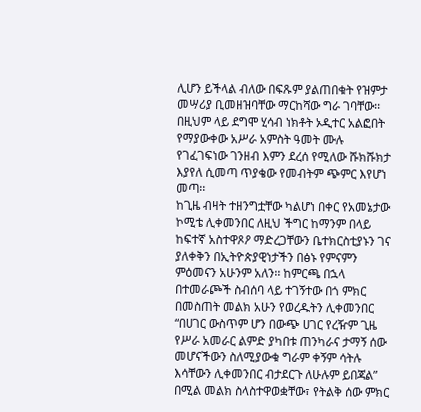ሊሆን ይችላል ብለው በፍጹም ያልጠበቁት የዝምታ መሣሪያ ቢመዘዝባቸው ማርከሻው ግራ ገባቸው፡፡ በዚህም ላይ ደግሞ ሂሳብ ነክቶት ኦዲተር አልፎበት የማያውቀው አሥራ አምስት ዓመት ሙሉ የገፈገፍነው ገንዘብ እምን ደረሰ የሚለው ሹክሹክታ እያየለ ሲመጣ ጥያቄው የመብትም ጭምር እየሆነ መጣ፡፡
ከጊዜ ብዛት ተዘንግቷቸው ካልሆነ በቀር የአመኔታው ኮሚቴ ሊቀመንበር ለዚህ ችግር ከማንም በላይ ከፍተኛ አስተዋጾዖ ማድረጋቸውን ቤተክርስቲያኑን ገና ያለቀቅን በኢትዮጵያዊነታችን በፅኑ የምናምን ምዕመናን አሁንም አለን፡፡ ከምርጫ በኋላ በተመራጮች ስብሰባ ላይ ተገኝተው በጎ ምክር በመስጠት መልክ አሁን የወረዱትን ሊቀመንበር “በሀገር ውስጥም ሆን በውጭ ሀገር የረዥም ጊዜ የሥራ አመራር ልምድ ያካበቱ ጠንካራና ታማኝ ሰው መሆናችውን ስለሚያውቁ ግራም ቀኝም ሳትሉ እሳቸውን ሊቀመንበር ብታደርጉ ለሁሉም ይበጃል” በሚል መልክ ስላስተዋወቋቸው፣ የትልቅ ሰው ምክር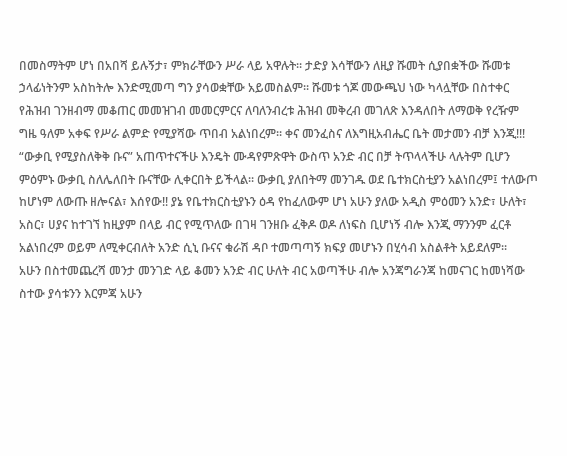በመስማትም ሆነ በአበሻ ይሉኝታ፣ ምክራቸውን ሥራ ላይ አዋሉት፡፡ ታድያ እሳቸውን ለዚያ ሹመት ሲያበቋችው ሹመቱ ኃላፊነትንም አስከትሎ እንድሚመጣ ግን ያሳወቋቸው አይመስልም፡፡ ሹመቱ ጎጆ መውጫህ ነው ካላሏቸው በስተቀር የሕዝብ ገንዘብማ መቆጠር መመዝገብ መመርምርና ለባለንብረቱ ሕዝብ መቅረብ መገለጽ እንዳለበት ለማወቅ የረዥም ግዜ ዓለም አቀፍ የሥራ ልምድ የሚያሻው ጥበብ አልነበረም፡፡ ቀና መንፈስና ለእግዚአብሔር ቤት መታመን ብቻ እንጂ!!!
“ውቃቢ የሚያስለቅቅ ቡና” አጠጥተናችሁ እንዴት ሙዳየምጽዋት ውስጥ አንድ ብር በቻ ትጥላላችሁ ላሉትም ቢሆን ምዕምኑ ውቃቢ ስለሌለበት ቡናቸው ሊቀርበት ይችላል፡፡ ውቃቢ ያለበትማ መንገዱ ወደ ቤተክርስቲያን አልነበረም፤ ተለውጦ ከሆነም ለውጡ ዘሎናል፣ እሰየው!! ያኔ የቤተክርስቲያኑን ዕዳ የከፈለውም ሆነ አሁን ያለው አዲስ ምዕመን አንድ፣ ሁለት፣ አስር፣ ሀያና ከተገኘ ከዚያም በላይ ብር የሚጥለው በገዛ ገንዘቡ ፈቅዶ ወዶ ለነፍስ ቢሆነኝ ብሎ እንጂ ማንንም ፈርቶ አልነበረም ወይም ለሚቀርብለት አንድ ሲኒ ቡናና ቁራሽ ዳቦ ተመጣጣኝ ክፍያ መሆኑን በሂሳብ አስልቶት አይደለም፡፡
አሁን በስተመጨረሻ መንታ መንገድ ላይ ቆመን አንድ ብር ሁለት ብር አወጣችሁ ብሎ አንጃግራንጃ ከመናገር ከመነሻው ስተው ያሳቱንን እርምጃ አሁን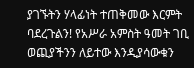ያገኙትን ሃላፊነት ተጠቅመው እርምት ባደረጉልን! የአሥራ አምስት ዓመት ገቢ ወጪያችንን ለይተው እንዲያሳውቁን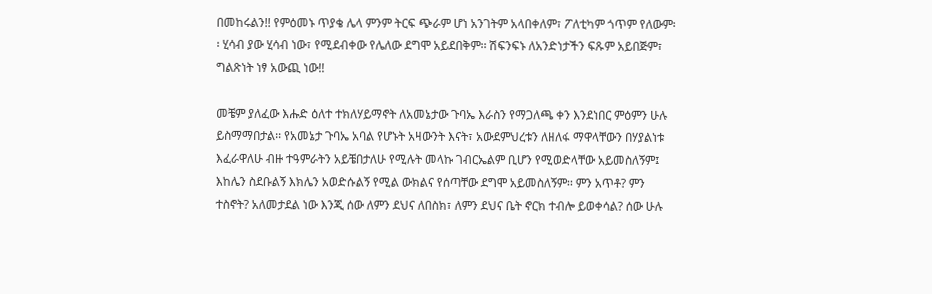በመከሩልን!! የምዕመኑ ጥያቄ ሌላ ምንም ትርፍ ጭራም ሆነ አንገትም አላበቀለም፣ ፖለቲካም ጎጥም የለውም፡፡ ሂሳብ ያው ሂሳብ ነው፣ የሚደብቀው የሌለው ደግሞ አይደበቅም፡፡ ሽፍንፍኑ ለአንድነታችን ፍጹም አይበጅም፣ ግልጽነት ነፃ አውጪ ነው!!

መቼም ያለፈው እሑድ ዕለተ ተክለሃይማኖት ለአመኔታው ጉባኤ እራስን የማጋለጫ ቀን እንደነበር ምዕምን ሁሉ ይስማማበታል፡፡ የአመኔታ ጉባኤ አባል የሆኑት አዛውንት እናት፣ አውደምህረቱን ለዘለፋ ማዋላቸውን በሃያልነቱ እፈራዋለሁ ብዙ ተዓምራትን አይቼበታለሁ የሚሉት መላኩ ገብርኤልም ቢሆን የሚወድላቸው አይመስለኝም፤ እከሌን ስደቡልኝ እክሌን አወድሱልኝ የሚል ውክልና የሰጣቸው ደግሞ አይመስለኝም፡፡ ምን አጥቶ? ምን ተስኖት? አለመታደል ነው እንጂ ሰው ለምን ደህና ለበስክ፣ ለምን ደህና ቤት ኖርክ ተብሎ ይወቀሳል? ሰው ሁሉ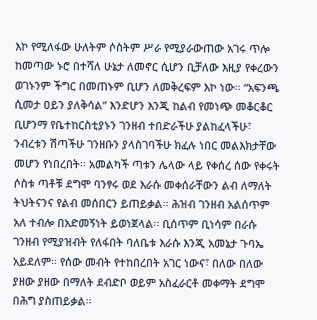እኮ የሚለፋው ሁለትም ሶስትም ሥራ የሚያራውጠው አገሩ ጥሎ ከመጣው ኑሮ በተሻለ ሁኔታ ለመኖር ሲሆን ቢቻለው እዚያ የቀረውን ወገኑንም ችግር በመጠኑም ቢሆን ለመቅረፍም እኮ ነው፡፡ “አፍንጫ ሲመታ ዐይን ያለቅሳል” እንድሆን እንጂ ከልብ የመነጭ መቆርቆር ቢሆንማ የቤተከርስቲያኑን ገንዘብ ተበድራችሁ ያልከፈላችሁ፣ ንብረቱን ሽጣችሁ ገንዘቡን ያላስገባችሁ ክፈሉ ነበር መልእክታቸው መሆን የነበረበት፡፡ አመልካች ጣቱን ሌላው ላይ የቀሰረ ሰው የቀሩት ሶስቱ ጣቶቹ ደግሞ ባንፃሩ ወደ እራሱ መቀሰራቸውን ልብ ለማለት ትህትናንና የልብ መሰበርን ይጠይቃል፡፡ ሕዝብ ገንዘብ አልሰጥም አለ ተብሎ በአድመኝነት ይወነጀላል፡፡ ቢሰጥም ቢነሳም በራሱ ገንዘብ የሚያዝብት የለፋበት ባለቤቱ እራሱ እንጂ አመኔታ ጉባኤ አይደለም፡፡ የሰው መብት የተከበረበት አገር ነውና፣ በለው በለው ያዘው ያዘው በማለት ደብድቦ ወይም አስፈራርቶ መቀማት ደግሞ በሕግ ያስጠይቃል፡፡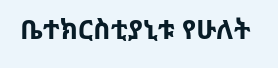ቤተክርስቲያኒቱ የሁለት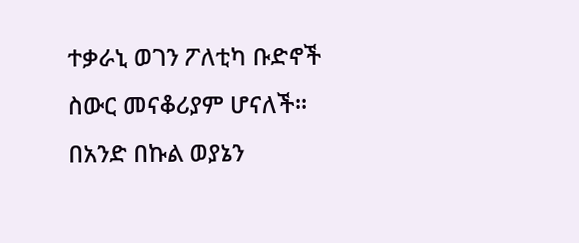ተቃራኒ ወገን ፖለቲካ ቡድኖች ስውር መናቆሪያም ሆናለች፡፡ በአንድ በኩል ወያኔን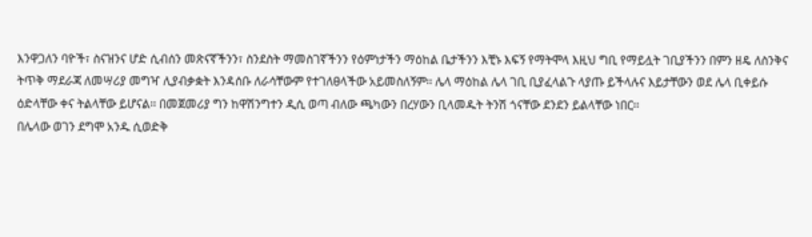እንዋጋለን ባዮች፣ ስናዝንና ሆድ ሲብሰን መጽናኛችንን፣ ስንደስት ማመስገኛችንን የዕምነታችን ማዕከል ቤታችንን እቺኑ እፍኝ የማትሞላ እዚህ ግቢ የማይሏት ገቢያችንን በምን ዘዴ ለስንቅና ትጥቅ ማደራጃ ለመሣሪያ መግዣ ሊያብቃቋት እንዳሰቡ ለራሳቸውም የተገለፀላችው አይመስለኝም፡፡ ሌላ ማዕከል ሌላ ገቢ ቢያፈላልጉ ላያጡ ይችላሉና እይታቸውን ወደ ሌላ ቢቀይሱ ዕድላቸው ቀና ትልላቸው ይሆናል፡፡ በመጀመሪያ ግን ከዋሽንግተን ዲሲ ወጣ ብለው ጫካውን በረሃውን ቢላመዱት ትንሽ ጎናቸው ደንደን ይልላቸው ነበር፡፡
በሌላው ወገን ደግሞ አንዱ ሲወድቅ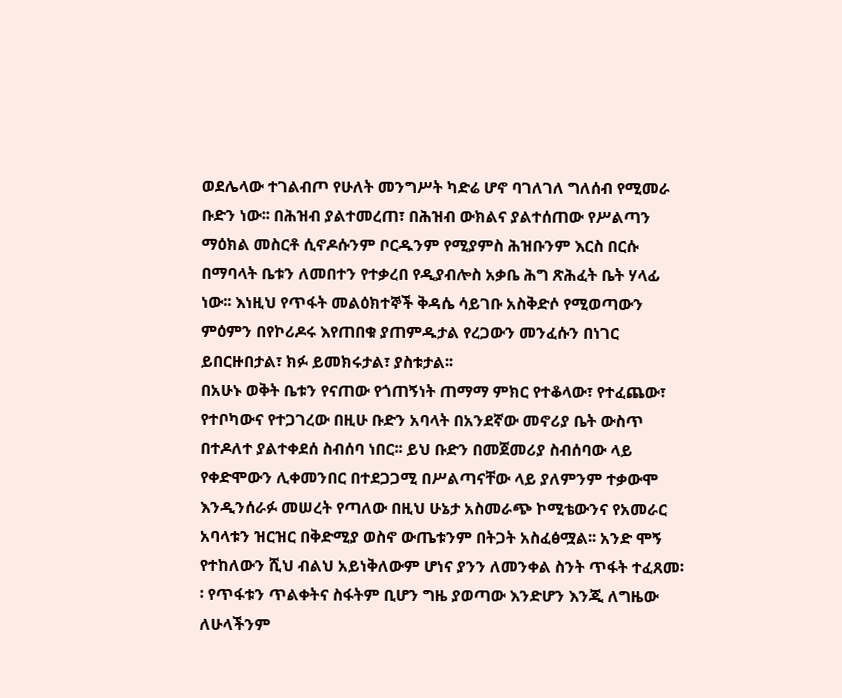ወደሌላው ተገልብጦ የሁለት መንግሥት ካድሬ ሆኖ ባገለገለ ግለሰብ የሚመራ ቡድን ነው፡፡ በሕዝብ ያልተመረጠ፣ በሕዝብ ውክልና ያልተሰጠው የሥልጣን ማዕክል መስርቶ ሲኖዶሱንም ቦርዱንም የሚያምስ ሕዝቡንም እርስ በርሱ በማባላት ቤቱን ለመበተን የተቃረበ የዲያብሎስ አቃቤ ሕግ ጽሕፈት ቤት ሃላፊ ነው፡፡ እነዚህ የጥፋት መልዕክተኞች ቅዳሴ ሳይገቡ አስቅድሶ የሚወጣውን ምዕምን በየኮሪዶሩ እየጠበቁ ያጠምዱታል የረጋውን መንፈሱን በነገር ይበርዙበታል፣ ክፉ ይመክሩታል፣ ያስቱታል፡፡
በአሁኑ ወቅት ቤቱን የናጠው የጎጠኝነት ጠማማ ምክር የተቆላው፣ የተፈጨው፣ የተቦካውና የተጋገረው በዚሁ ቡድን አባላት በአንደኛው መኖሪያ ቤት ውስጥ በተዶለተ ያልተቀደሰ ስብሰባ ነበር፡፡ ይህ ቡድን በመጀመሪያ ስብሰባው ላይ የቀድሞውን ሊቀመንበር በተደጋጋሚ በሥልጣናቸው ላይ ያለምንም ተቃውሞ እንዲንሰራፉ መሠረት የጣለው በዚህ ሁኔታ አስመራጭ ኮሚቴውንና የአመራር አባላቱን ዝርዝር በቅድሚያ ወስኖ ውጤቱንም በትጋት አስፈፅሟል፡፡ አንድ ሞኝ የተከለውን ሺህ ብልህ አይነቅለውም ሆነና ያንን ለመንቀል ስንት ጥፋት ተፈጸመ፡፡ የጥፋቱን ጥልቀትና ስፋትም ቢሆን ግዜ ያወጣው እንድሆን እንጂ ለግዜው ለሁላችንም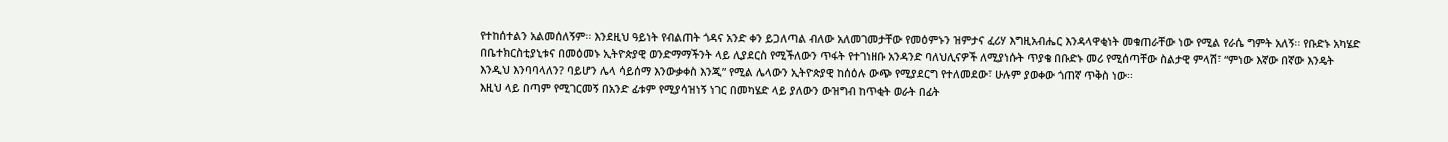የተከሰተልን አልመሰለኝም፡፡ እንደዚህ ዓይነት የብልጠት ጎዳና አንድ ቀን ይጋለጣል ብለው አለመገመታቸው የመዕምኑን ዝምታና ፈሪሃ እግዚአብሔር እንዳላዋቂነት መቁጠራቸው ነው የሚል የራሴ ግምት አለኝ፡፡ የቡድኑ አካሄድ በቤተክርስቲያኒቱና በመዕመኑ ኢትዮጵያዊ ወንድማማችንት ላይ ሊያደርስ የሚችለውን ጥፋት የተገነዘቡ አንዳንድ ባለህሊናዎች ለሚያነሱት ጥያቄ በቡድኑ መሪ የሚሰጣቸው ስልታዊ ምላሽ፣ “ምነው እኛው በኛው እንዴት እንዲህ እንባባላለን? ባይሆን ሌላ ሳይሰማ እንውቃቀስ እንጂ” የሚል ሌላውን ኢትዮጵያዊ ከሰዕሉ ውጭ የሚያደርግ የተለመደው፣ ሁሉም ያወቀው ጎጠኛ ጥቅስ ነው፡፡
እዚህ ላይ በጣም የሚገርመኝ በአንድ ፊቱም የሚያሳዝነኝ ነገር በመካሄድ ላይ ያለውን ውዝግብ ከጥቂት ወራት በፊት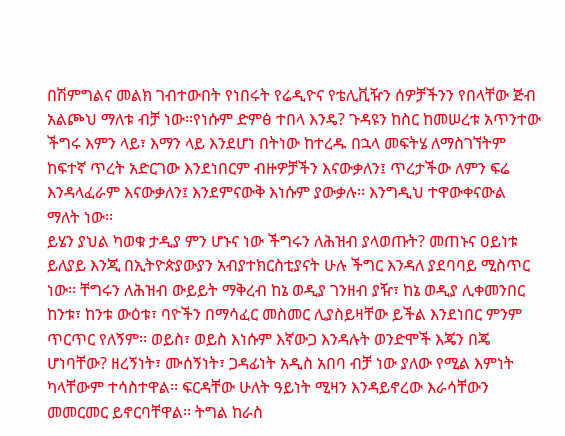በሽምግልና መልክ ገብተውበት የነበሩት የሬዲዮና የቴሊቪዥን ሰዎቻችንን የበላቸው ጅብ አልጮህ ማለቱ ብቻ ነው፡፡የነሱም ድምፅ ተበላ እንዴ? ጉዳዩን ከስር ከመሠረቱ አጥንተው ችግሩ እምን ላይ፣ እማን ላይ እንደሆነ በትነው ከተረዱ በኋላ መፍትሄ ለማስገኘትም ከፍተኛ ጥረት አድርገው እንደነበርም ብዙዎቻችን እናውቃለን፤ ጥረታችው ለምን ፍሬ እንዳላፈራም እናውቃለን፤ እንደምናውቅ እነሱም ያውቃሉ፡፡ እንግዲህ ተዋውቀናውል ማለት ነው፡፡
ይሄን ያህል ካወቁ ታዲያ ምን ሆኑና ነው ችግሩን ለሕዝብ ያላወጡት? መጠኑና ዐይነቱ ይለያይ እንጂ በኢትዮጵያውያን አብያተክርስቲያናት ሁሉ ችግር እንዳለ ያደባባይ ሚስጥር ነው፡፡ ቸግሩን ለሕዝብ ውይይት ማቅረብ ከኔ ወዲያ ገንዘብ ያዥ፣ ከኔ ወዲያ ሊቀመንበር ከንቱ፣ ከንቱ ውዕቱ፣ ባዮችን በማሳፈር መስመር ሊያስይዛቸው ይችል እንደነበር ምንም ጥርጥር የለኝም፡፡ ወይስ፣ ወይስ እነሱም እኛውጋ እንዳሉት ወንድሞች እጄን በጄ ሆነባቸው? ዘረኝነት፣ ሙሰኝነት፣ ጋዳፊነት አዲስ አበባ ብቻ ነው ያለው የሚል እምነት ካላቸውም ተሳስተዋል፡፡ ፍርዳቸው ሁለት ዓይነት ሚዛን እንዳይኖረው እራሳቸውን መመርመር ይኖርባቸዋል፡፡ ትግል ከራስ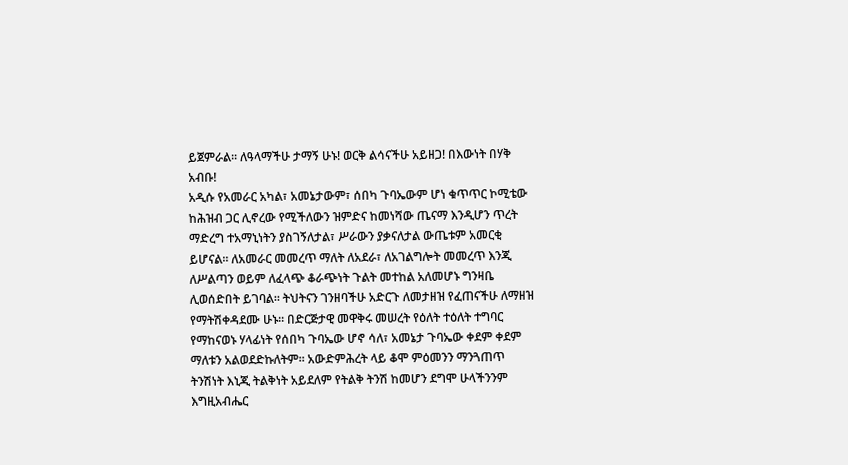ይጀምራል፡፡ ለዓላማችሁ ታማኝ ሁኑ! ወርቅ ልሳናችሁ አይዘጋ! በእውነት በሃቅ አብቡ!
አዲሱ የአመራር አካል፣ አመኔታውም፣ ሰበካ ጉባኤውም ሆነ ቁጥጥር ኮሚቴው ከሕዝብ ጋር ሊኖረው የሚችለውን ዝምድና ከመነሻው ጤናማ እንዲሆን ጥረት ማድረግ ተአማኒነትን ያስገኝለታል፣ ሥራውን ያቃናለታል ውጤቱም አመርቂ ይሆናል፡፡ ለአመራር መመረጥ ማለት ለአደራ፣ ለአገልግሎት መመረጥ እንጂ ለሥልጣን ወይም ለፈላጭ ቆራጭነት ጉልት መተከል አለመሆኑ ግንዛቤ ሊወሰድበት ይገባል፡፡ ትህትናን ገንዘባችሁ አድርጉ ለመታዘዝ የፈጠናችሁ ለማዘዝ የማትሽቀዳደሙ ሁኑ፡፡ በድርጅታዊ መዋቅሩ መሠረት የዕለት ተዕለት ተግባር የማከናወኑ ሃላፊነት የሰበካ ጉባኤው ሆኖ ሳለ፣ አመኔታ ጉባኤው ቀደም ቀደም ማለቱን አልወደድኩለትም፡፡ አውድምሕረት ላይ ቆሞ ምዕመንን ማንጓጠጥ ትንሽነት እኒጂ ትልቅነት አይደለም የትልቅ ትንሽ ከመሆን ደግሞ ሁላችንንም እግዚአብሔር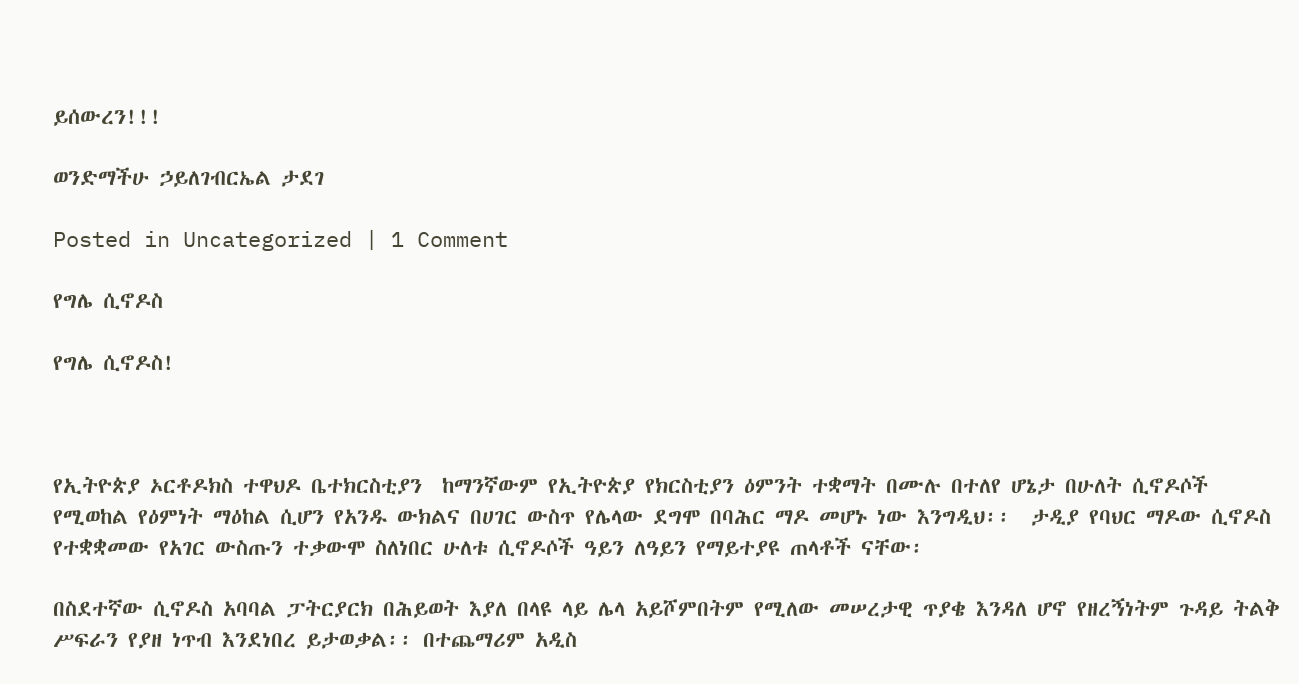ይሰውረን!!!

ወንድማችሁ ኃይለገብርኤል ታደገ

Posted in Uncategorized | 1 Comment

የግሌ ሲኖዶስ

የግሌ ሲኖዶስ!



የኢትዮጵያ ኦርቶዶክስ ተዋህዶ ቤተክርስቲያን  ከማንኛውም የኢትዮጵያ የክርስቲያን ዕምንት ተቋማት በሙሉ በተለየ ሆኔታ በሁለት ሲኖዶሶች የሚወከል የዕምነት ማዕከል ሲሆን የአንዱ ውክልና በሀገር ውስጥ የሌላው ደግሞ በባሕር ማዶ መሆኑ ነው እንግዲህ፡፡  ታዲያ የባህር ማዶው ሲኖዶስ የተቋቋመው የአገር ውስጡን ተቃውሞ ስለነበር ሁለቱ ሲኖዶሶች ዓይን ለዓይን የማይተያዩ ጠላቶች ናቸው፡

በስደተኛው ሲኖዶስ አባባል ፓትርያርክ በሕይወት እያለ በላዩ ላይ ሌላ አይሾምበትም የሚለው መሠረታዊ ጥያቄ እንዳለ ሆኖ የዘረኝነትም ጉዳይ ትልቅ ሥፍራን የያዘ ነጥብ እንደነበረ ይታወቃል፡፡ በተጨማሪም አዲስ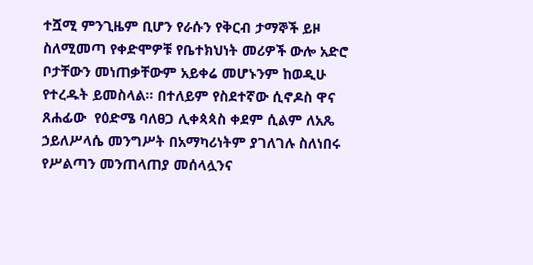ተሿሚ ምንጊዜም ቢሆን የራሱን የቅርብ ታማኞች ይዞ ስለሚመጣ የቀድሞዎቹ የቤተክህነት መሪዎች ውሎ አድሮ ቦታቸውን መነጠቃቸውም አይቀሬ መሆኑንም ከወዲሁ የተረዱት ይመስላል፡፡ በተለይም የስደተኛው ሲኖዶስ ዋና ጸሐፊው  የዕድሜ ባለፀጋ ሊቀጳጳስ ቀደም ሲልም ለአጼ ኃይለሥላሴ መንግሥት በአማካሪነትም ያገለገሉ ስለነበሩ የሥልጣን መንጠላጠያ መሰላሏንና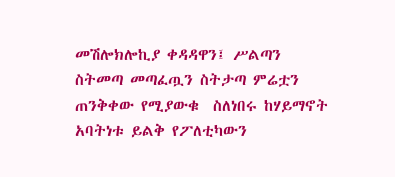መሽሎክሎኪያ ቀዳዳዋን፤ ሥልጣን ስትመጣ መጣፈጧን ስትታጣ ምሬቷን ጠንቅቀው የሚያውቁ  ስለነበሩ ከሃይማኖት አባትነቱ ይልቅ የፖለቲካውን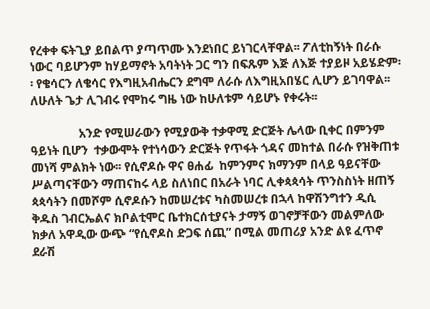የረቀቀ ፍትጊያ ይበልጥ ያጣጥሙ እንደነበር ይነገርላቸዋል፡፡ ፖለቲከኝነት በራሱ ነውር ባይሆንም ከሃይማኖት አባትነት ጋር ግን በፍጹም እጅ ለእጅ ተያይዞ አይሄድም፡፡ የቄሳርን ለቄሳር የእግዚአብሔርን ደግሞ ለራሱ ለእግዚአበሄር ሊሆን ይገባዋል፡፡ ለሁለት ጌታ ሊገብሩ የሞከሩ ግዜ ነው ከሁለቱም ሳይሆኑ የቀሩት፡፡

                አንድ የሚሠራውን የሚያውቅ ተቃዋሚ ድርጅት ሌላው ቢቀር በምንም ዓይነት ቢሆን  ተቃውሞት የተነሳውን ድርጅት የጥፋት ጎዳና መከተል በራሱ የዝቅጠቱ መነሻ ምልክት ነው፡፡ የሲኖዶሱ ዋና ፀሐፊ  ከምንምና ክማንም በላይ ዓይናቸው ሥልጣናቸውን ማጠናከሩ ላይ ስለነበር በአራት ነባር ሊቀጳጳሳት ጥንስስነት ዘጠኝ ጳጳሳትን በመሾም ሲኖዶሱን ከመሠረቱና ካስመሠረቱ በኋላ ከዋሽንግተን ዲሲ ቅዱስ ገብርኤልና ክቦልቲሞር ቤተክርሰቲያናት ታማኝ ወገኖቻቸውን መልምለው ክቃለ አዋዲው ውጭ “የሲኖዶስ ድጋፍ ሰጪ” በሚል መጠሪያ አንድ ልዩ ፈጥኖ ደራሽ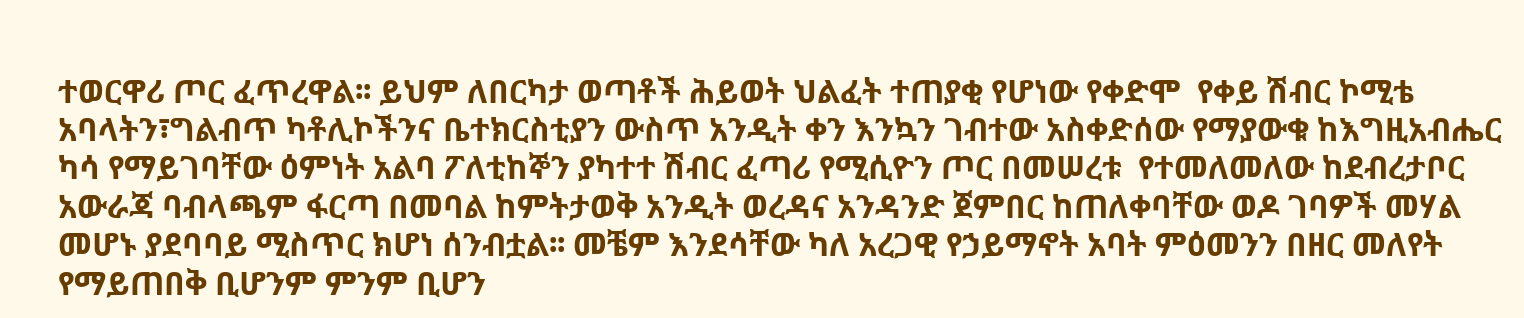ተወርዋሪ ጦር ፈጥረዋል፡፡ ይህም ለበርካታ ወጣቶች ሕይወት ህልፈት ተጠያቂ የሆነው የቀድሞ  የቀይ ሽብር ኮሚቴ አባላትን፣ግልብጥ ካቶሊኮችንና ቤተክርስቲያን ውስጥ አንዲት ቀን እንኳን ገብተው አስቀድሰው የማያውቁ ከእግዚአብሔር ካሳ የማይገባቸው ዕምነት አልባ ፖለቲከኞን ያካተተ ሽብር ፈጣሪ የሚሲዮን ጦር በመሠረቱ  የተመለመለው ከደብረታቦር አውራጃ ባብላጫም ፋርጣ በመባል ከምትታወቅ አንዲት ወረዳና አንዳንድ ጀምበር ከጠለቀባቸው ወዶ ገባዎች መሃል መሆኑ ያደባባይ ሚስጥር ክሆነ ሰንብቷል፡፡ መቼም እንደሳቸው ካለ አረጋዊ የኃይማኖት አባት ምዕመንን በዘር መለየት የማይጠበቅ ቢሆንም ምንም ቢሆን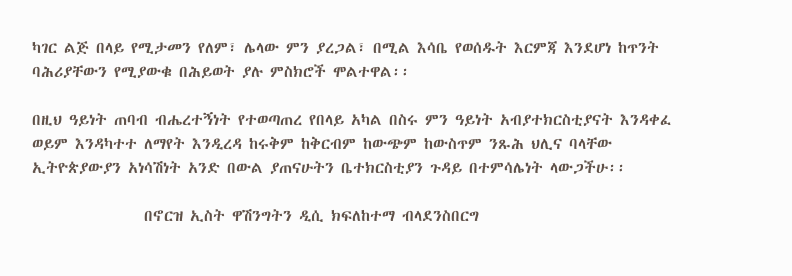ካገር ልጅ በላይ የሚታመን የለም፣ ሌላው ምን ያረጋል፣ በሚል እሳቤ የወሰዱት እርምጃ እንደሆነ ከጥንት ባሕሪያቸውን የሚያውቁ በሕይወት ያሉ ምስክሮች ሞልተዋል፡፡

በዚህ ዓይነት ጠባብ ብሔረተኝነት የተወጣጠረ የበላይ አካል በስሩ ምን ዓይነት አብያተክርስቲያናት እንዳቀፈ ወይም እንዳካተተ ለማየት እንዲረዳ ከሩቅም ከቅርብም ከውጭም ከውስጥም ንጹሕ ህሊና ባላቸው ኢትዮጵያውያን አነሳሽነት አንድ በውል ያጠናሁትን ቤተክርስቲያን ጉዳይ በተምሳሌነት ላውጋችሁ፡፡

                በኖርዝ ኢስት ዋሽንግትን ዲሲ ክፍለከተማ ብላደንስበርግ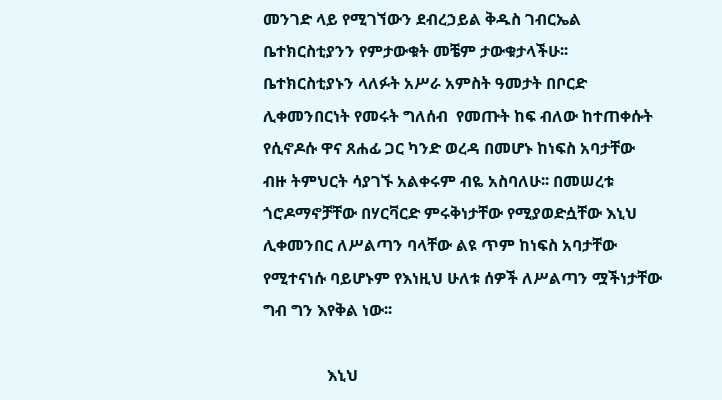መንገድ ላይ የሚገኘውን ደብረኃይል ቅዱስ ገብርኤል ቤተክርስቲያንን የምታውቁት መቼም ታውቁታላችሁ፡፡ ቤተክርስቲያኑን ላለፉት አሥራ አምስት ዓመታት በቦርድ ሊቀመንበርነት የመሩት ግለሰብ  የመጡት ከፍ ብለው ከተጠቀሱት የሲኖዶሱ ዋና ጸሐፊ ጋር ካንድ ወረዳ በመሆኑ ከነፍስ አባታቸው ብዙ ትምህርት ሳያገኙ አልቀሩም ብዬ አስባለሁ፡፡ በመሠረቱ ጎሮዶማኖቻቸው በሃርቫርድ ምሩቅነታቸው የሚያወድሷቸው እኒህ ሊቀመንበር ለሥልጣን ባላቸው ልዩ ጥም ከነፍስ አባታቸው የሚተናነሱ ባይሆኑም የእነዚህ ሁለቱ ሰዎች ለሥልጣን ሟችነታቸው ግብ ግን እየቅል ነው፡፡

                እኒህ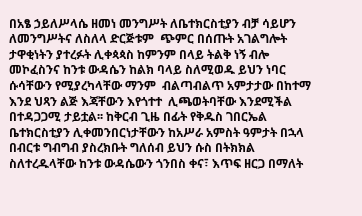በአፄ ኃይለሥላሴ ዘመነ መንግሥት ለቤተክርስቲያን ብቻ ሳይሆን ለመንግሥትና ለስለላ ድርጅቱም  ጭምር በሰጡት አገልግሎት ታዋቂነትን ያተረፉት ሊቀጳጳስ ከምንም በላይ ትልቅ ነኝ ብሎ መኮፈስንና ከንቱ ውዳሴን ከልክ ባላይ ስለሚወዱ ይህን ነባር ሱሳቸውን የሚያረካላቸው ማንም  ብልጣብልጥ አምታታው በከተማ እንደ ህጻን ልጅ እጃቸውን እየጎተተ  ሊጫወትባቸው እንደሚችል በተዳጋጋሚ ታይቷል፡፡ ከቅርብ ጊዜ በፊት የቅዱስ ገበርኤል ቤተክርስቲያን ሊቀመንበርነታቸውን ከአሥራ አምስት ዓምታት በኋላ  በብርቱ ግብግብ ያስረክቡት ግለሰብ ይህን ሱስ በትክክል ስለተረዱላቸው ከንቱ ውዳሴውን ጎንበስ ቀና፣ እጥፍ ዘርጋ በማለት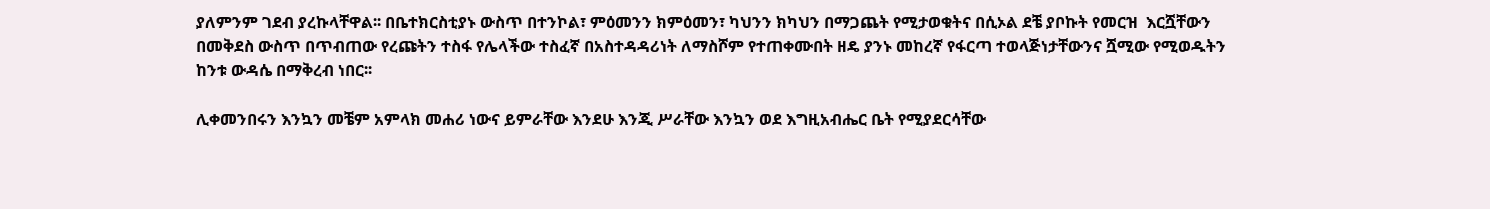ያለምንም ገደብ ያረኩላቸዋል፡፡ በቤተክርስቲያኑ ውስጥ በተንኮል፣ ምዕመንን ክምዕመን፣ ካህንን ክካህን በማጋጨት የሚታወቁትና በሲኦል ደቼ ያቦኩት የመርዝ  እርሿቸውን በመቅደስ ውስጥ በጥብጠው የረጩትን ተስፋ የሌላችው ተስፈኛ በአስተዳዳሪነት ለማስሾም የተጠቀሙበት ዘዴ ያንኑ መከረኛ የፋርጣ ተወላጅነታቸውንና ሿሚው የሚወዱትን ከንቱ ውዳሴ በማቅረብ ነበር፡፡

ሊቀመንበሩን እንኳን መቼም አምላክ መሐሪ ነውና ይምራቸው እንደሁ እንጂ ሥራቸው እንኳን ወደ እግዚአብሔር ቤት የሚያደርሳቸው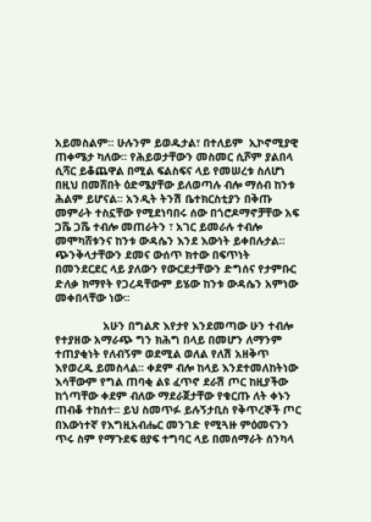አይመስልም፡፡ ሁሉንም ይወዱታል፣ በተለይም  ኢኮኖሚያዊ ጠቀሜታ ካለው፡፡ የሕይወታቸውን መስመር ሲሾም ያልበላ ሲሻር ይቆጨዋል በሚል ፍልስፍና ላይ የመሠረቱ ስለሆነ በዚህ በመሸበት ዕድሜያቸው ይለወጣሉ ብሎ ማሰብ ከንቱ ሕልም ይሆናል፡፡ አንዲት ትንሽ ቤተክርስቲያን በቅጡ መምራት ተስኗቸው የሚደነባበሩ ሰው በጎሮዶማኖቻቸው አፍ ጋሼ ጋሼ ተብሎ መጠራትን ፣ አገር ይመራሉ ተብሎ መሞካሸቱንና ከንቱ ውዳሴን እንደ እውነት ይቀበሉታል፡፡ ጭንቅላታቸውን ደመና ውሰጥ ክተው በፍጥነት በመንደርደር ላይ ያለውን የውርደታቸውን ድግሰና የታምቡር ድለቃ ክማየት የጋረዳቸውም ይሄው ከንቱ ውዳሴን አምነው መቀበላቸው ነው፡፡

                አሁን በግልጽ እየታየ እንደመጣው ሁን ተብሎ የተያዘው አማራጭ ግን ክሕግ በላይ በመሆን ለማንም ተጠያቂነት የለብኝም ወደሚል ወለል የለሽ አዘቅጥ እየወረዱ ይመስላል፡፡ ቀደም ብሎ ከላይ እንደተመለከትነው እሳቸውም የግል ጠባቂ ልዩ ፈጥኖ ደራሽ ጦር ከዚያችው ከጎጣቸው ቀደም ብለው ማደራጀታቸው የቁርጡ ለት ቀኑን ጠብቆ ተከሰተ፡፡ ይህ ስመጥፉ ይሉኝታቢስ የቅጥረኞች ጦር በእውነተኛ የእግዚአብሔር መንገድ የሚጓዙ ምዕመናንን ጥሩ ስም የማጉደፍ ፀያፍ ተግባር ላይ በመሰማራት ሰንካላ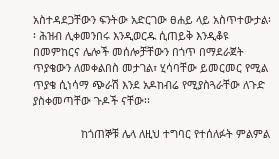አስተዳደጋቸውን ፍንትው አድርገው ፀሐይ ላይ አስጥተውታል፡፡ ሕዝብ ሊቀመንበሩ እንዲወርዱ ሲጠይቅ እንዲቆዩ በመምከርና ሌሎች መሰሎቻቸውን በጎጥ በማደራጀት ጥያቄውን ለመቀልበስ መታገል፣ ሂሳባቸው ይመርመር የሚል ጥያቄ ሲነሳማ ጭራሽ እንደ አዶከብሬ የሚያስጓራቸው ለጉድ ያስቀመጣቸው ጉዶች ናቸው፡፡

                ከጎጠኞቹ ሌላ ለዚህ ተግባር የተሰለፉት ምልምል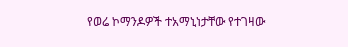የወሬ ኮማንዶዎች ተአማኒነታቸው የተገዛው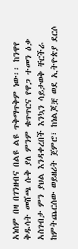አነሰም በዛ በገንዘብና በልዩ ልዩ ጥቅማጥቅም ነው፡፡ ከንዋየ ቅዱሳት መሸጫ ሱቅ ያለ ምንም ቁጥጥርና የዋጋ ተመን ዕቃ አስገብታ ምን ያህል እንዳቀረበች እንኳን ሳይታወቅ ቸርችራ ከምትጨርሰው ወይዘሪት ጀምሮ፣ ከነልጆቿ ወደ ኢትዮጵያ ደርሶ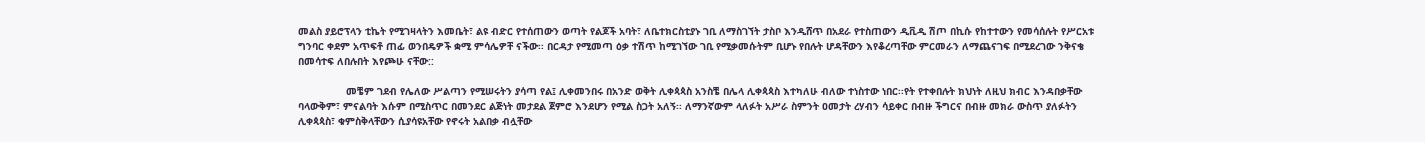መልስ ያይሮፕላን ቲኬት የሚገዛላትን እመቤት፣ ልዩ ብድር የተሰጠውን ወጣት የልጆች አባት፣ ለቤተክርስቲያኑ ገቢ ለማስገኘት ታስቦ እንዲሸጥ በአደራ የተስጠውን ዲቪዲ ሽጦ በኪሱ የከተተውን የመሳሰሉት የሥርአቱ ግንባር ቀደም አጥፍቶ ጠፊ ወንበዴዎች ቋሚ ምሳሌዎቸ ናችው፡፡ በርዳታ የሚመጣ ዕቃ ተሽጥ ከሚገኘው ገቢ የሚቃመሱትም ቢሆኑ የበሉት ሆዳቸውን እየቆረጣቸው ምርመራን ለማጨናገፍ በሚደረገው ንቅናቄ በመሳተፍ ለበሉበት እየጮሁ ናቸው::

                መቼም ገደብ የሌለው ሥልጣን የሚሠሩትን ያሳጣ የል፤ ሊቀመንበሩ በአንድ ወቅት ሊቀጳጳስ አንስቼ በሌላ ሊቀጳጳስ እተካለሁ ብለው ተነስተው ነበር፡፡የት የተቀበሉት ክህነት ለዚህ ክብር እንዳበቃቸው ባላውቅም፣ ምናልባት እሱም በሚስጥር በመንደር ልጅነት መታደል ጀምሮ እንደሆን የሚል ስጋት አለኝ፡፡ ለማንኛውም ላለፉት አሥራ ስምንት ዐመታት ረሃብን ሳይቀር በብዙ ችግርና በብዙ መክራ ውስጥ ያለፉትን ሊቀጳጳስ፣ ቁምስቅላቸውን ሲያሳዩአቸው የኖሩት አልበቃ ብሏቸው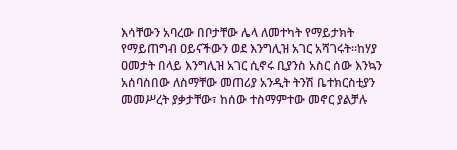እሳቸውን አባረው በቦታቸው ሌላ ለመተካት የማይታክት የማይጠግብ ዐይናችውን ወደ እንግሊዝ አገር አሻገሩት፡፡ከሃያ ዐመታት በላይ እንግሊዝ አገር ሲኖሩ ቢያንስ አስር ሰው እንኳን አሰባስበው ለስማቸው መጠሪያ አንዲት ትንሽ ቤተክርስቲያን መመሥረት ያቃታቸው፣ ከሰው ተስማምተው መኖር ያልቻሉ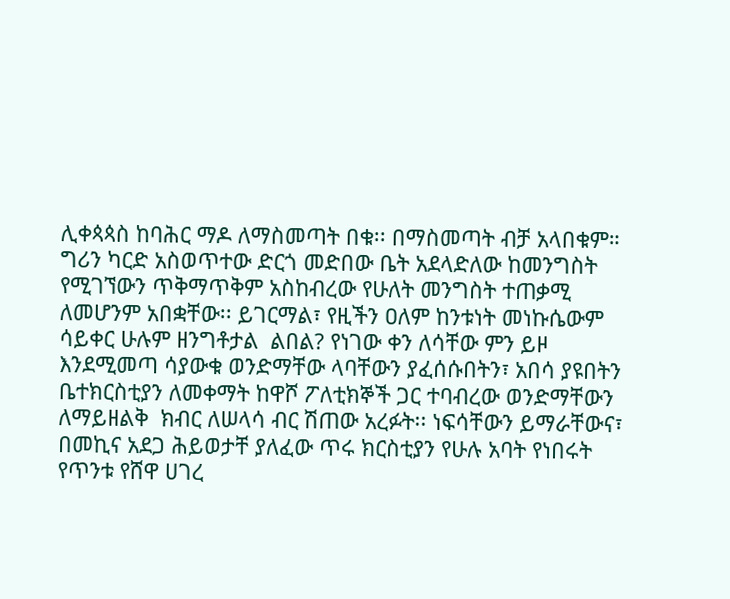ሊቀጳጳስ ከባሕር ማዶ ለማስመጣት በቁ፡፡ በማስመጣት ብቻ አላበቁም። ግሪን ካርድ አስወጥተው ድርጎ መድበው ቤት አደላድለው ከመንግስት የሚገኘውን ጥቅማጥቅም አስከብረው የሁለት መንግስት ተጠቃሚ ለመሆንም አበቋቸው፡፡ ይገርማል፣ የዚችን ዐለም ከንቱነት መነኩሴውም ሳይቀር ሁሉም ዘንግቶታል  ልበል? የነገው ቀን ለሳቸው ምን ይዞ እንደሚመጣ ሳያውቁ ወንድማቸው ላባቸውን ያፈሰሱበትን፣ አበሳ ያዩበትን ቤተክርስቲያን ለመቀማት ከዋሾ ፖለቲክኞች ጋር ተባብረው ወንድማቸውን ለማይዘልቅ  ክብር ለሠላሳ ብር ሽጠው አረፉት፡፡ ነፍሳቸውን ይማራቸውና፣ በመኪና አደጋ ሕይወታቸ ያለፈው ጥሩ ክርስቲያን የሁሉ አባት የነበሩት የጥንቱ የሸዋ ሀገረ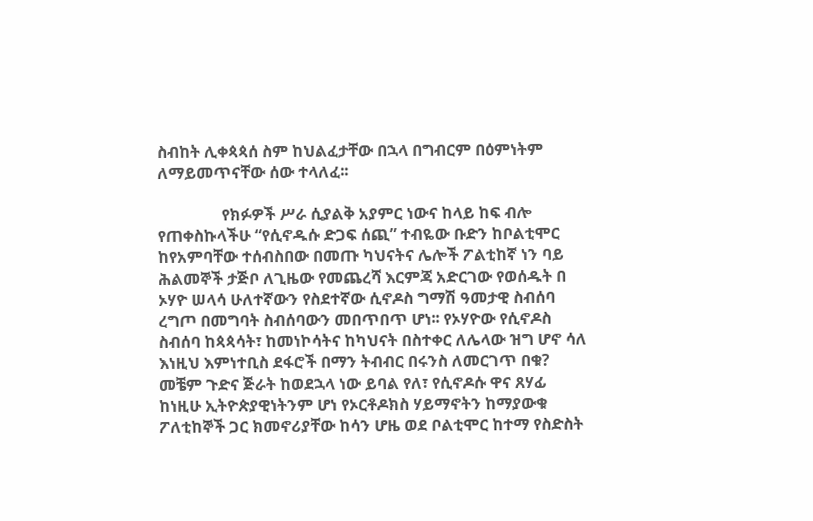ስብከት ሊቀጳጳሰ ስም ከህልፈታቸው በኋላ በግብርም በዕምነትም ለማይመጥናቸው ሰው ተላለፈ፡፡

                የክፉዎች ሥራ ሲያልቅ አያምር ነውና ከላይ ከፍ ብሎ የጠቀስኩላችሁ “የሲኖዱሱ ድጋፍ ሰጪ” ተብዬው ቡድን ከቦልቲሞር ከየአምባቸው ተሰብስበው በመጡ ካህናትና ሌሎች ፖልቲከኛ ነን ባይ ሕልመኞች ታጅቦ ለጊዜው የመጨረሻ እርምጃ አድርገው የወሰዱት በ ኦሃዮ ሠላሳ ሁለተኛውን የስደተኛው ሲኖዶስ ግማሽ ዓመታዊ ስብሰባ ረግጦ በመግባት ስብሰባውን መበጥበጥ ሆነ፡፡ የኦሃዮው የሲኖዶስ ስብሰባ ከጳጳሳት፣ ከመነኮሳትና ከካህናት በስተቀር ለሌላው ዝግ ሆኖ ሳለ እነዚህ እምነተቢስ ደፋሮች በማን ትብብር በሩንስ ለመርገጥ በቁ? መቼም ጉድና ጅራት ከወደኋላ ነው ይባል የለ፣ የሲኖዶሱ ዋና ጸሃፊ ከነዚሁ ኢትዮጵያዊነትንም ሆነ የኦርቶዶክስ ሃይማኖትን ከማያውቁ  ፖለቲከኞች ጋር ክመኖሪያቸው ከሳን ሆዜ ወደ ቦልቲሞር ከተማ የስድስት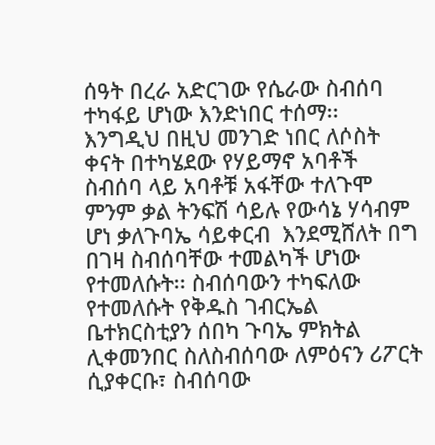ሰዓት በረራ አድርገው የሴራው ስብሰባ ተካፋይ ሆነው እንድነበር ተሰማ፡፡ እንግዲህ በዚህ መንገድ ነበር ለሶስት ቀናት በተካሄደው የሃይማኖ አባቶች ስብሰባ ላይ አባቶቹ አፋቸው ተለጉሞ ምንም ቃል ትንፍሽ ሳይሉ የውሳኔ ሃሳብም ሆነ ቃለጉባኤ ሳይቀርብ  እንደሚሸለት በግ በገዛ ስብሰባቸው ተመልካች ሆነው የተመለሱት፡፡ ስብሰባውን ተካፍለው የተመለሱት የቅዱስ ገብርኤል ቤተክርስቲያን ሰበካ ጉባኤ ምክትል ሊቀመንበር ስለስብሰባው ለምዕናን ሪፖርት ሲያቀርቡ፣ ስብሰባው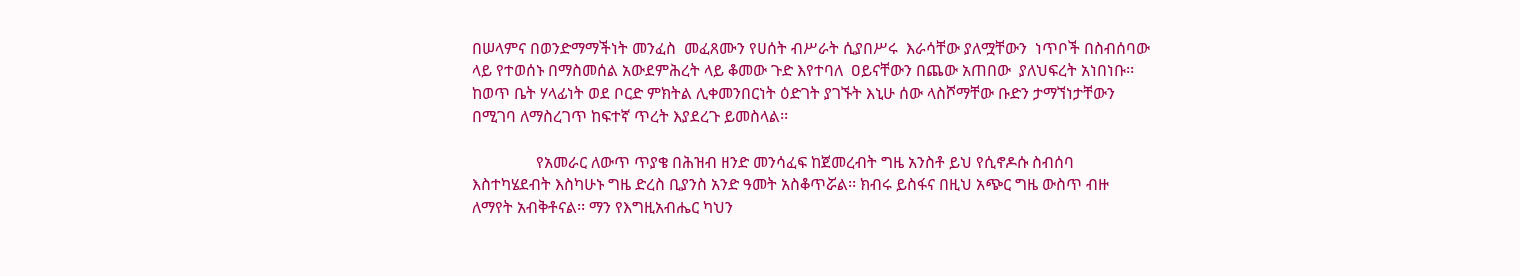በሠላምና በወንድማማችነት መንፈስ  መፈጸሙን የሀሰት ብሥራት ሲያበሥሩ  እራሳቸው ያለሟቸውን  ነጥቦች በስብሰባው ላይ የተወሰኑ በማስመሰል አውደምሕረት ላይ ቆመው ጉድ እየተባለ  ዐይናቸውን በጨው አጠበው  ያለህፍረት አነበነቡ፡፡ ከወጥ ቤት ሃላፊነት ወደ ቦርድ ምክትል ሊቀመንበርነት ዕድገት ያገኙት እኒሁ ሰው ላስሾማቸው ቡድን ታማኘነታቸውን በሚገባ ለማስረገጥ ከፍተኛ ጥረት እያደረጉ ይመስላል፡፡

                የአመራር ለውጥ ጥያቄ በሕዝብ ዘንድ መንሳፈፍ ከጀመረብት ግዜ አንስቶ ይህ የሲኖዶሱ ስብሰባ እስተካሄደብት እስካሁኑ ግዜ ድረስ ቢያንስ አንድ ዓመት አስቆጥሯል፡፡ ክብሩ ይስፋና በዚህ አጭር ግዜ ውስጥ ብዙ ለማየት አብቅቶናል፡፡ ማን የእግዚአብሔር ካህን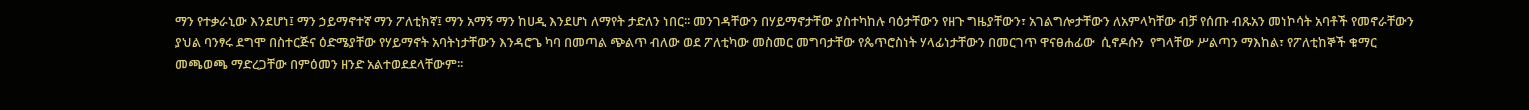ማን የተቃራኒው እንደሆነ፤ ማን ኃይማኖተኛ ማን ፖለቲክኛ፤ ማን አማኝ ማን ከሀዲ እንደሆነ ለማየት ታድለን ነበር፡፡ መንገዳቸውን በሃይማኖታቸው ያስተካከሉ ባዕታቸውን የዘጉ ግዜያቸውን፣ አገልግሎታቸውን ለአምላካቸው ብቻ የሰጡ ብጹአን መነኮሳት አባቶች የመኖራቸውን ያህል ባንፃሩ ደግሞ በስተርጅና ዕድሜያቸው የሃይማኖት አባትነታቸውን እንዳሮጌ ካባ በመጣል ጭልጥ ብለው ወደ ፖለቲካው መስመር መግባታቸው የጴጥሮስነት ሃላፊነታቸውን በመርገጥ ዋናፀሐፊው  ሲኖዶሱን  የግላቸው ሥልጣን ማእከል፣ የፖለቲከኞች ቁማር መጫወጫ ማድረጋቸው በምዕመን ዘንድ አልተወደደላቸውም፡፡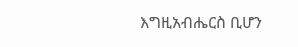እግዚአብሔርስ ቢሆን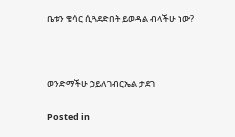ቤቱን ቄሳር ሲጓደድበት ይወዳል ብላችሁ ነው?



ወንድማችሁ ኃይለገብርኤል ታደገ

Posted in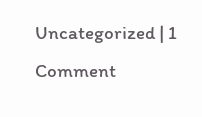Uncategorized | 1 Comment